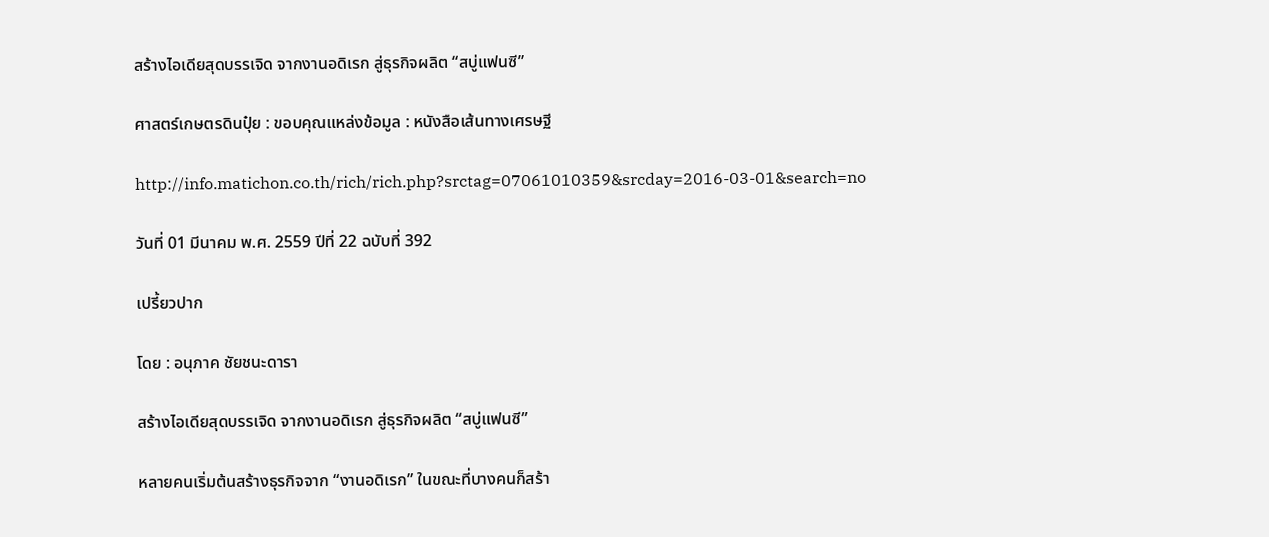สร้างไอเดียสุดบรรเจิด จากงานอดิเรก สู่ธุรกิจผลิต “สบู่แฟนซี”

ศาสตร์เกษตรดินปุ๋ย : ขอบคุณแหล่งข้อมูล : หนังสือเส้นทางเศรษฐี

http://info.matichon.co.th/rich/rich.php?srctag=07061010359&srcday=2016-03-01&search=no

วันที่ 01 มีนาคม พ.ศ. 2559 ปีที่ 22 ฉบับที่ 392

เปรี้ยวปาก

โดย : อนุภาค ชัยชนะดารา

สร้างไอเดียสุดบรรเจิด จากงานอดิเรก สู่ธุรกิจผลิต “สบู่แฟนซี”

หลายคนเริ่มต้นสร้างธุรกิจจาก “งานอดิเรก” ในขณะที่บางคนก็สร้า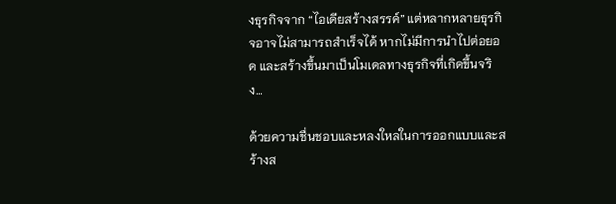งธุรกิจจาก “ไอเดียสร้างสรรค์” แต่หลากหลายธุรกิจอาจไม่สามารถสำเร็จได้ หากไม่มีการนำไปต่อยอด และสร้างขึ้นมาเป็นโมเดลทางธุรกิจที่เกิดขึ้นจริง…

ด้วยความชื่นชอบและหลงใหลในการออกแบบและสร้างส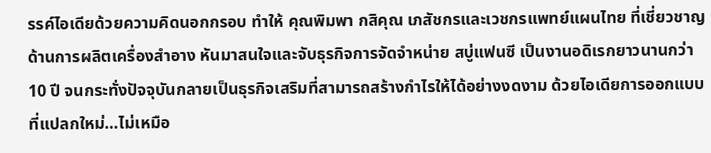รรค์ไอเดียด้วยความคิดนอกกรอบ ทำให้ คุณพิมพา กสิคุณ เภสัชกรและเวชกรแพทย์แผนไทย ที่เชี่ยวชาญด้านการผลิตเครื่องสำอาง หันมาสนใจและจับธุรกิจการจัดจำหน่าย สบู่แฟนซี เป็นงานอดิเรกยาวนานกว่า 10 ปี จนกระทั่งปัจจุบันกลายเป็นธุรกิจเสริมที่สามารถสร้างกำไรให้ได้อย่างงดงาม ด้วยไอเดียการออกแบบที่แปลกใหม่…ไม่เหมือ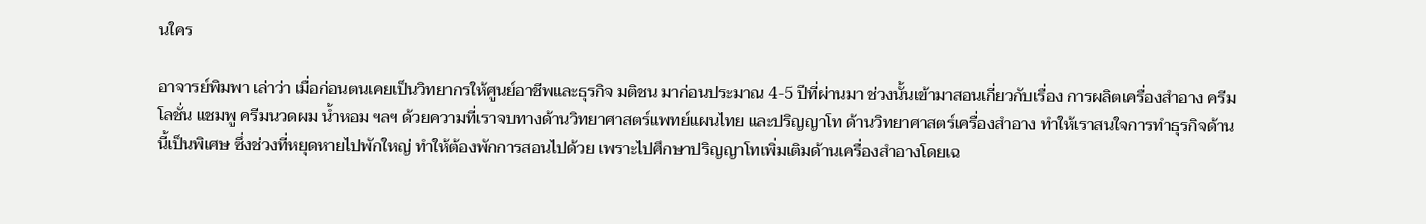นใคร

อาจารย์พิมพา เล่าว่า เมื่อก่อนตนเคยเป็นวิทยากรให้ศูนย์อาชีพและธุรกิจ มติชน มาก่อนประมาณ 4-5 ปีที่ผ่านมา ช่วงนั้นเข้ามาสอนเกี่ยวกับเรื่อง การผลิตเครื่องสำอาง ครีม โลชั่น แชมพู ครีมนวดผม น้ำหอม ฯลฯ ด้วยความที่เราจบทางด้านวิทยาศาสตร์แพทย์แผนไทย และปริญญาโท ด้านวิทยาศาสตร์เครื่องสำอาง ทำให้เราสนใจการทำธุรกิจด้านนี้เป็นพิเศษ ซึ่งช่วงที่หยุดหายไปพักใหญ่ ทำให้ต้องพักการสอนไปด้วย เพราะไปศึกษาปริญญาโทเพิ่มเติมด้านเครื่องสำอางโดยเฉ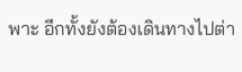พาะ อีกทั้งยังต้องเดินทางไปต่า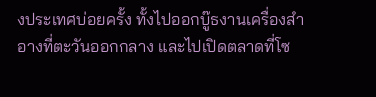งประเทศบ่อยครั้ง ทั้งไปออกบู๊ธงานเครื่องสำอางที่ตะวันออกกลาง และไปเปิดตลาดที่โซ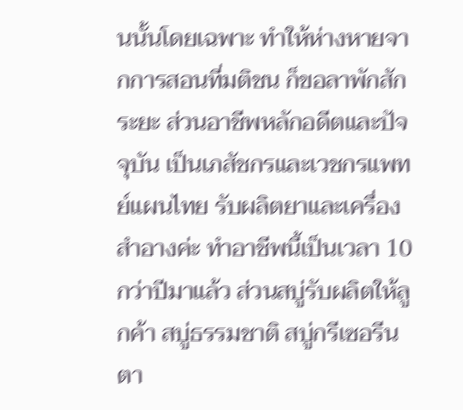นนั้นโดยเฉพาะ ทำให้ห่างหายจากการสอนที่มติชน ก็ขอลาพักสักระยะ ส่วนอาชีพหลักอดีตและปัจจุบัน เป็นเภสัชกรและเวชกรแพทย์แผนไทย รับผลิตยาและเครื่องสำอางค่ะ ทำอาชีพนี้เป็นเวลา 10 กว่าปีมาแล้ว ส่วนสบู่รับผลิตให้ลูกค้า สบู่ธรรมชาติ สบู่กรีเซอรีน ตา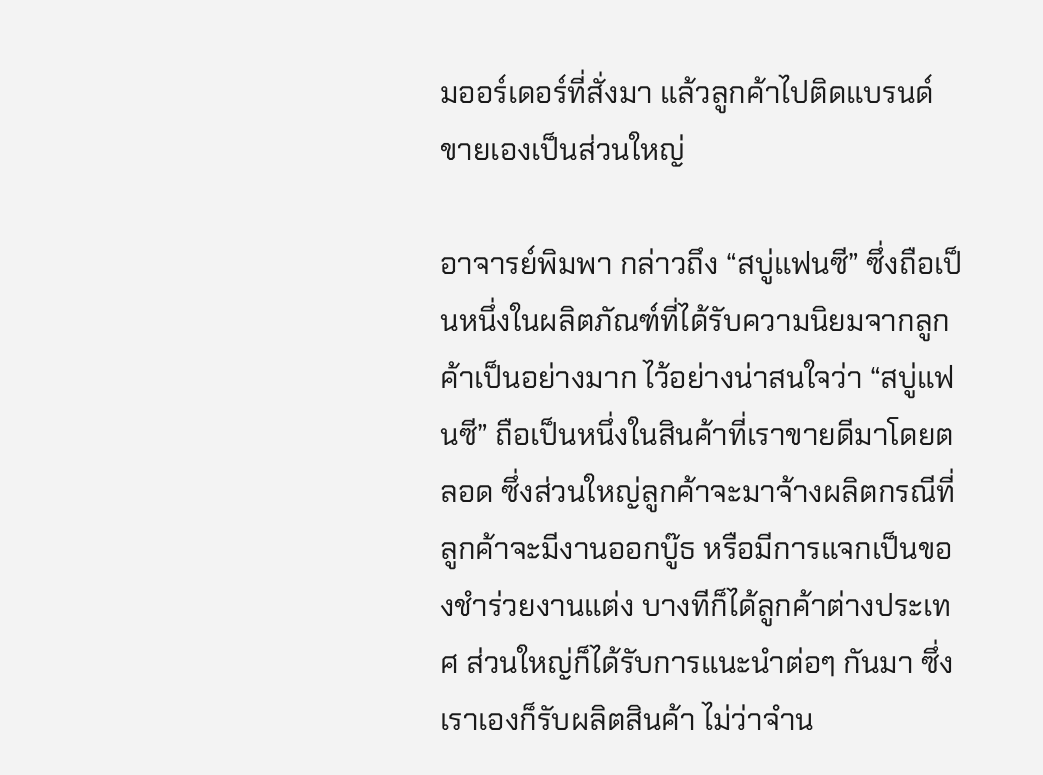มออร์เดอร์ที่สั่งมา แล้วลูกค้าไปติดแบรนด์ขายเองเป็นส่วนใหญ่

อาจารย์พิมพา กล่าวถึง “สบู่แฟนซี” ซึ่งถือเป็นหนึ่งในผลิตภัณฑ์ที่ได้รับความนิยมจากลูกค้าเป็นอย่างมาก ไว้อย่างน่าสนใจว่า “สบู่แฟนซี” ถือเป็นหนึ่งในสินค้าที่เราขายดีมาโดยตลอด ซึ่งส่วนใหญ่ลูกค้าจะมาจ้างผลิตกรณีที่ลูกค้าจะมีงานออกบู๊ธ หรือมีการแจกเป็นของชำร่วยงานแต่ง บางทีก็ได้ลูกค้าต่างประเทศ ส่วนใหญ่ก็ได้รับการแนะนำต่อๆ กันมา ซึ่งเราเองก็รับผลิตสินค้า ไม่ว่าจำน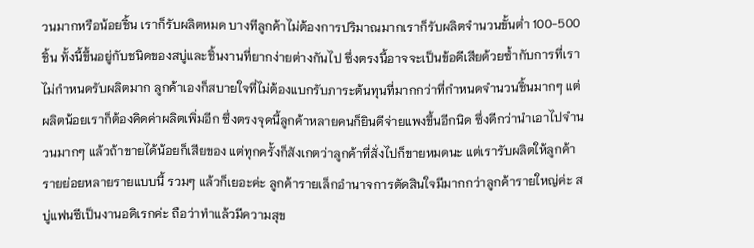วนมากหรือน้อยชิ้น เราก็รับผลิตหมด บางทีลูกค้าไม่ต้องการปริมาณมากเราก็รับผลิตจำนวนขั้นต่ำ 100-500 ชิ้น ทั้งนี้ขึ้นอยู่กับชนิดของสบู่และชิ้นงานที่ยากง่ายต่างกันไป ซึ่งตรงนี้อาจจะเป็นข้อดีเสียด้วยซ้ำกับการที่เราไม่กำหนดรับผลิตมาก ลูกค้าเองก็สบายใจที่ไม่ต้องแบกรับภาระต้นทุนที่มากกว่าที่กำหนดจำนวนชิ้นมากๆ แต่ผลิตน้อยเราก็ต้องคิดค่าผลิตเพิ่มอีก ซึ่งตรงจุดนี้ลูกค้าหลายคนก็ยินดีจ่ายแพงขึ้นอีกนิด ซึ่งดีกว่านำเอาไปจำนวนมากๆ แล้วถ้าขายได้น้อยก็เสียของ แต่ทุกครั้งก็สังเกตว่าลูกค้าที่สั่งไปก็ขายหมดนะ แต่เรารับผลิตให้ลูกค้ารายย่อยหลายรายแบบนี้ รวมๆ แล้วก็เยอะค่ะ ลูกค้ารายเล็กอำนาจการตัดสินใจมีมากกว่าลูกค้ารายใหญ่ค่ะ สบู่แฟนซีเป็นงานอดิเรกค่ะ ถือว่าทำแล้วมีความสุข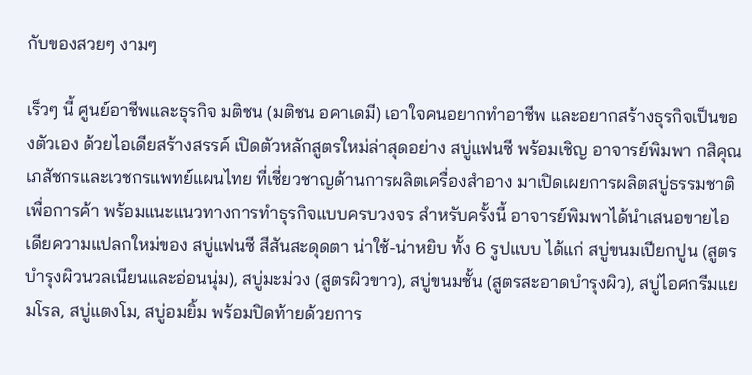กับของสวยๆ งามๆ

เร็วๆ นี้ ศูนย์อาชีพและธุรกิจ มติชน (มติชน อคาเดมี) เอาใจคนอยากทำอาชีพ และอยากสร้างธุรกิจเป็นของตัวเอง ด้วยไอเดียสร้างสรรค์ เปิดตัวหลักสูตรใหม่ล่าสุดอย่าง สบู่แฟนซี พร้อมเชิญ อาจารย์พิมพา กสิคุณ เภสัชกรและเวชกรแพทย์แผนไทย ที่เชี่ยวชาญด้านการผลิตเครื่องสำอาง มาเปิดเผยการผลิตสบู่ธรรมชาติ เพื่อการค้า พร้อมแนะแนวทางการทำธุรกิจแบบครบวงจร สำหรับครั้งนี้ อาจารย์พิมพาได้นำเสนอขายไอเดียความแปลกใหม่ของ สบู่แฟนซี สีสันสะดุดตา น่าใช้-น่าหยิบ ทั้ง 6 รูปแบบ ได้แก่ สบู่ขนมเปียกปูน (สูตรบำรุงผิวนวลเนียนและอ่อนนุ่ม), สบู่มะม่วง (สูตรผิวขาว), สบู่ขนมชั้น (สูตรสะอาดบำรุงผิว), สบู่ไอศกรีมแยมโรล, สบู่แตงโม, สบู่อมยิ้ม พร้อมปิดท้ายด้วยการ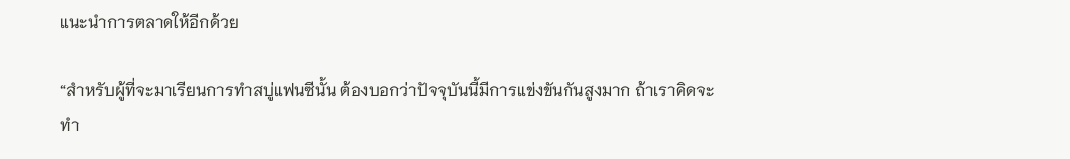แนะนำการตลาดให้อีกด้วย

“สำหรับผู้ที่จะมาเรียนการทำสบู่แฟนซีนั้น ต้องบอกว่าปัจจุบันนี้มีการแข่งขันกันสูงมาก ถ้าเราคิดจะทำ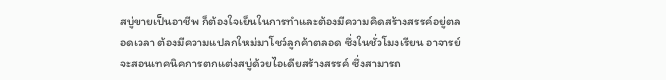สบู่ขายเป็นอาชีพ ก็ต้องใจเย็นในการทำและต้องมีความคิดสร้างสรรค์อยู่ตลอดเวลา ต้องมีความแปลกใหม่มาโชว์ลูกค้าตลอด ซึ่งในชั่วโมงเรียน อาจารย์จะสอนเทคนิคการตกแต่งสบู่ด้วยไอเดียสร้างสรรค์ ซึ่งสามารถ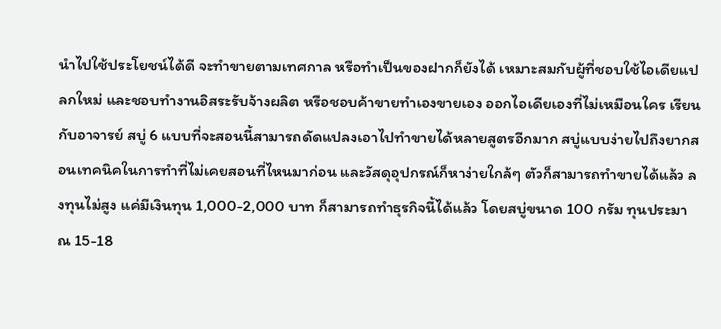นำไปใช้ประโยชน์ได้ดี จะทำขายตามเทศกาล หรือทำเป็นของฝากก็ยังได้ เหมาะสมกับผู้ที่ชอบใช้ไอเดียแปลกใหม่ และชอบทำงานอิสระรับจ้างผลิต หรือชอบค้าขายทำเองขายเอง ออกไอเดียเองที่ไม่เหมือนใคร เรียนกับอาจารย์ สบู่ 6 แบบที่จะสอนนี้สามารถดัดแปลงเอาไปทำขายได้หลายสูตรอีกมาก สบู่แบบง่ายไปถึงยากสอนเทคนิคในการทำที่ไม่เคยสอนที่ไหนมาก่อน และวัสดุอุปกรณ์ก็หาง่ายใกล้ๆ ตัวก็สามารถทำขายได้แล้ว ลงทุนไม่สูง แค่มีเงินทุน 1,000-2,000 บาท ก็สามารถทำธุรกิจนี้ได้แล้ว โดยสบู่ขนาด 100 กรัม ทุนประมาณ 15-18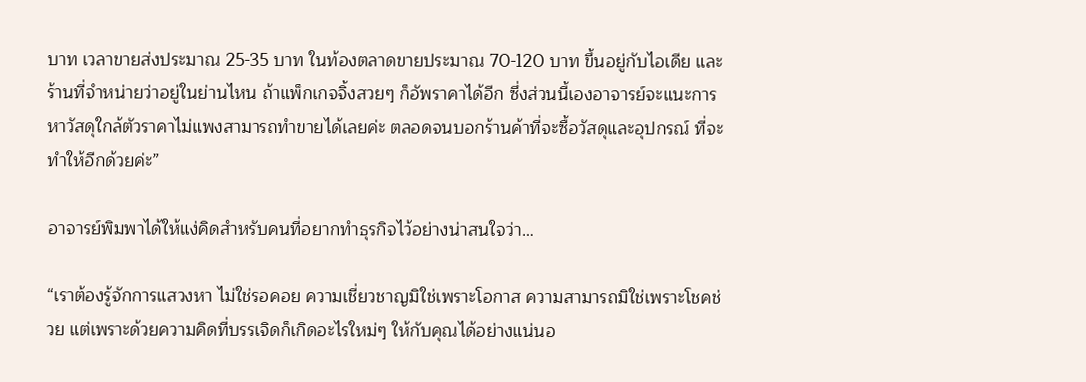บาท เวลาขายส่งประมาณ 25-35 บาท ในท้องตลาดขายประมาณ 70-120 บาท ขึ้นอยู่กับไอเดีย และร้านที่จำหน่ายว่าอยู่ในย่านไหน ถ้าแพ็กเกจจิ้งสวยๆ ก็อัพราคาได้อีก ซึ่งส่วนนี้เองอาจารย์จะแนะการหาวัสดุใกล้ตัวราคาไม่แพงสามารถทำขายได้เลยค่ะ ตลอดจนบอกร้านค้าที่จะซื้อวัสดุและอุปกรณ์ ที่จะทำให้อีกด้วยค่ะ”

อาจารย์พิมพาได้ให้แง่คิดสำหรับคนที่อยากทำธุรกิจไว้อย่างน่าสนใจว่า…

“เราต้องรู้จักการแสวงหา ไม่ใช่รอคอย ความเชี่ยวชาญมิใช่เพราะโอกาส ความสามารถมิใช่เพราะโชคช่วย แต่เพราะด้วยความคิดที่บรรเจิดก็เกิดอะไรใหม่ๆ ให้กับคุณได้อย่างแน่นอ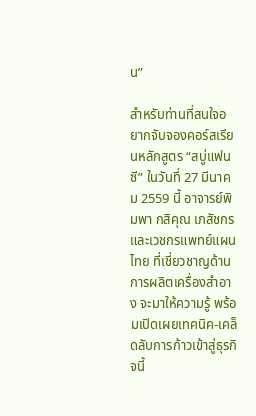น”

สำหรับท่านที่สนใจอยากจับจองคอร์สเรียนหลักสูตร “สบู่แฟนซี” ในวันที่ 27 มีนาคม 2559 นี้ อาจารย์พิมพา กสิคุณ เภสัชกรและเวชกรแพทย์แผนไทย ที่เชี่ยวชาญด้านการผลิตเครื่องสำอาง จะมาให้ความรู้ พร้อมเปิดเผยเทคนิค-เคล็ดลับการก้าวเข้าสู่ธุรกิจนี้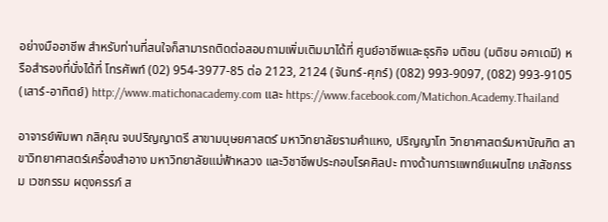อย่างมืออาชีพ สำหรับท่านที่สนใจก็สามารถติดต่อสอบถามเพิ่มเติมมาได้ที่ ศูนย์อาชีพและธุรกิจ มติชน (มติชน อคาเดมี) หรือสำรองที่นั่งได้ที่ โทรศัพท์ (02) 954-3977-85 ต่อ 2123, 2124 (จันทร์-ศุกร์) (082) 993-9097, (082) 993-9105 (เสาร์-อาทิตย์) http://www.matichonacademy.com และ https://www.facebook.com/Matichon.Academy.Thailand

อาจารย์พิมพา กสิคุณ จบปริญญาตรี สาขามนุษยศาสตร์ มหาวิทยาลัยรามคำแหง, ปริญญาโท วิทยาศาสตร์มหาบัณฑิต สาขาวิทยาศาสตร์เครื่องสำอาง มหาวิทยาลัยแม่ฟ้าหลวง และวิชาชีพประกอบโรคศิลปะ ทางด้านการแพทย์แผนไทย เภสัชกรรม เวชกรรม ผดุงครรภ์ ส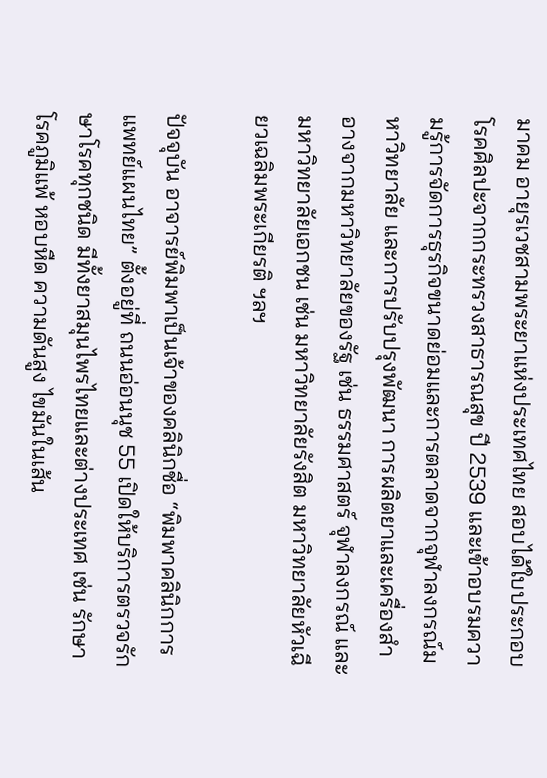มาคม อายุรเวชสามพระยาแห่งประเทศไทย สอบได้ใบประกอบโรคศิลปะจากกระทรวงสาธารณสุข ปี 2539 และเข้าอบรมความรู้การจัดการธุรกิจขนาดย่อมและการตลาดจากจุฬาลงกรณ์มหาวิทยาลัย และการปรับปรุงพัฒนา การผลิตยาและเครื่องสำอางจากมหาวิทยาลัยของรัฐ เช่น ธรรมศาสตร์ จุฬาลงกรณ์ และมหาวิทยาลัยเอกชน เช่น มหาวิทยาลัยรังสิต มหาวิทยาลัยหัวเฉียวเฉลิมพระเกียรติ ฯลฯ

ปัจจุบัน อาจารย์พิมพาเป็นเจ้าของคลินิกชื่อ “พิมพาคลินิกการแพทย์แผนไทย” ตั้งอยู่ที่ ถนนอ่อนนุช 55 เปิดให้บริการตรวจรักษาโรคทุกชนิด มีทั้งยาสมุนไพรไทยและต่างประเทศ เช่น รักษาโรคภูมิแพ้ หอบหืด ความดันสูง ไขมันในเส้น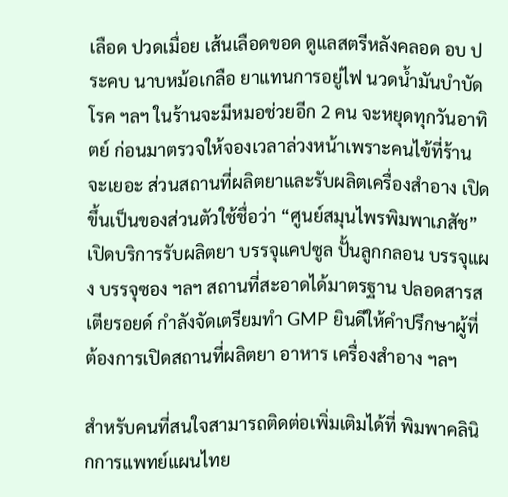เลือด ปวดเมื่อย เส้นเลือดขอด ดูแลสตรีหลังคลอด อบ ประคบ นาบหม้อเกลือ ยาแทนการอยู่ไฟ นวดน้ำมันบำบัดโรค ฯลฯ ในร้านจะมีหมอช่วยอีก 2 คน จะหยุดทุกวันอาทิตย์ ก่อนมาตรวจให้จองเวลาล่วงหน้าเพราะคนไข้ที่ร้านจะเยอะ ส่วนสถานที่ผลิตยาและรับผลิตเครื่องสำอาง เปิดขึ้นเป็นของส่วนตัวใช้ชื่อว่า “ศูนย์สมุนไพรพิมพาเภสัช” เปิดบริการรับผลิตยา บรรจุแคปซูล ปั้นลูกกลอน บรรจุแผง บรรจุซอง ฯลฯ สถานที่สะอาดได้มาตรฐาน ปลอดสารสเตียรอยด์ กำลังจัดเตรียมทำ GMP ยินดีให้คำปรึกษาผู้ที่ต้องการเปิดสถานที่ผลิตยา อาหาร เครื่องสำอาง ฯลฯ

สำหรับคนที่สนใจสามารถติดต่อเพิ่มเติมได้ที่ พิมพาคลินิกการแพทย์แผนไทย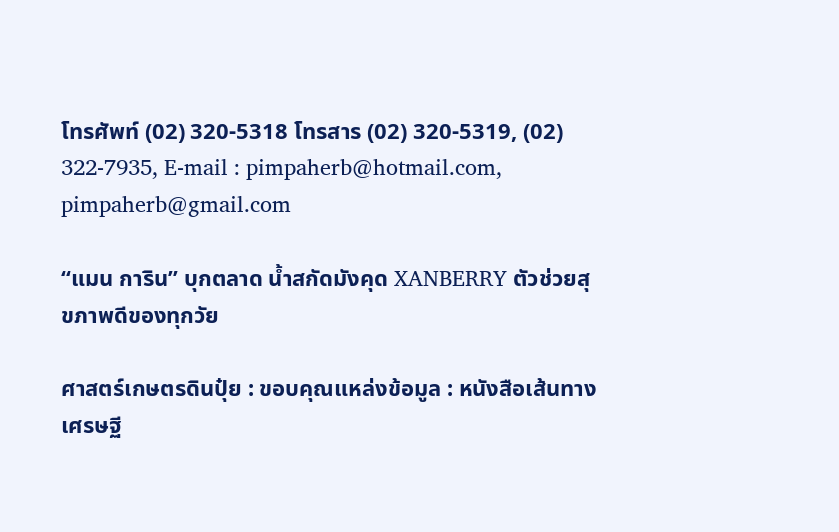โทรศัพท์ (02) 320-5318 โทรสาร (02) 320-5319, (02) 322-7935, E-mail : pimpaherb@hotmail.com, pimpaherb@gmail.com

“แมน การิน” บุกตลาด น้ำสกัดมังคุด XANBERRY ตัวช่วยสุขภาพดีของทุกวัย

ศาสตร์เกษตรดินปุ๋ย : ขอบคุณแหล่งข้อมูล : หนังสือเส้นทางเศรษฐี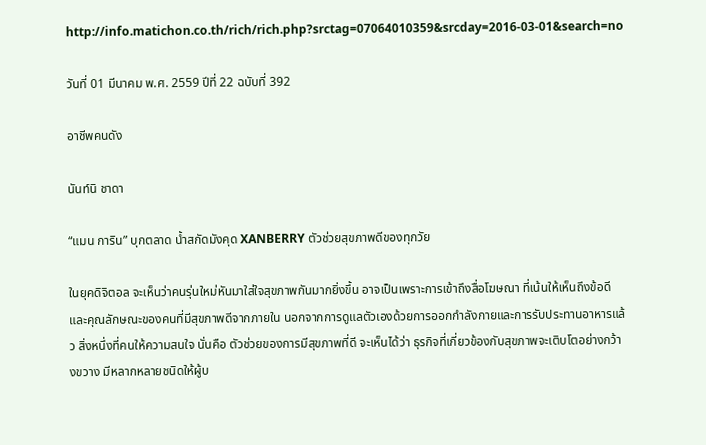http://info.matichon.co.th/rich/rich.php?srctag=07064010359&srcday=2016-03-01&search=no

วันที่ 01 มีนาคม พ.ศ. 2559 ปีที่ 22 ฉบับที่ 392

อาชีพคนดัง

นันท์นิ ชาดา

“แมน การิน” บุกตลาด น้ำสกัดมังคุด XANBERRY ตัวช่วยสุขภาพดีของทุกวัย

ในยุคดิจิตอล จะเห็นว่าคนรุ่นใหม่หันมาใส่ใจสุขภาพกันมากยิ่งขึ้น อาจเป็นเพราะการเข้าถึงสื่อโฆษณา ที่เน้นให้เห็นถึงข้อดีและคุณลักษณะของคนที่มีสุขภาพดีจากภายใน นอกจากการดูแลตัวเองด้วยการออกกำลังกายและการรับประทานอาหารแล้ว สิ่งหนึ่งที่คนให้ความสนใจ นั่นคือ ตัวช่วยของการมีสุขภาพที่ดี จะเห็นได้ว่า ธุรกิจที่เกี่ยวข้องกับสุขภาพจะเติบโตอย่างกว้างขวาง มีหลากหลายชนิดให้ผู้บ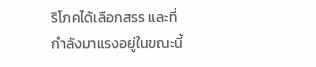ริโภคได้เลือกสรร และที่กำลังมาแรงอยู่ในขณะนี้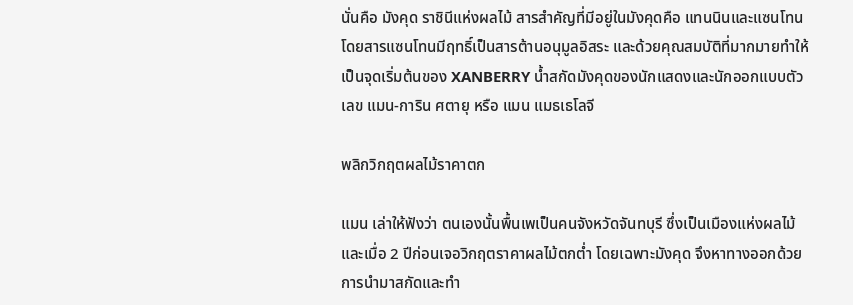นั่นคือ มังคุด ราชินีแห่งผลไม้ สารสำคัญที่มีอยู่ในมังคุดคือ แทนนินและแซนโทน โดยสารแซนโทนมีฤทธิ์เป็นสารต้านอนุมูลอิสระ และด้วยคุณสมบัติที่มากมายทำให้เป็นจุดเริ่มต้นของ XANBERRY น้ำสกัดมังคุดของนักแสดงและนักออกแบบตัวเลข แมน-การิน ศตายุ หรือ แมน แมธเธโลจี

พลิกวิกฤตผลไม้ราคาตก

แมน เล่าให้ฟังว่า ตนเองนั้นพื้นเพเป็นคนจังหวัดจันทบุรี ซึ่งเป็นเมืองแห่งผลไม้ และเมื่อ 2 ปีก่อนเจอวิกฤตราคาผลไม้ตกต่ำ โดยเฉพาะมังคุด จึงหาทางออกด้วยการนำมาสกัดและทำ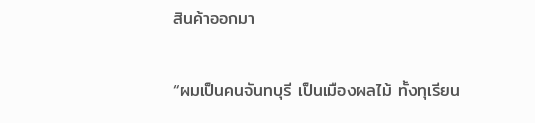สินค้าออกมา

“ผมเป็นคนจันทบุรี เป็นเมืองผลไม้ ทั้งทุเรียน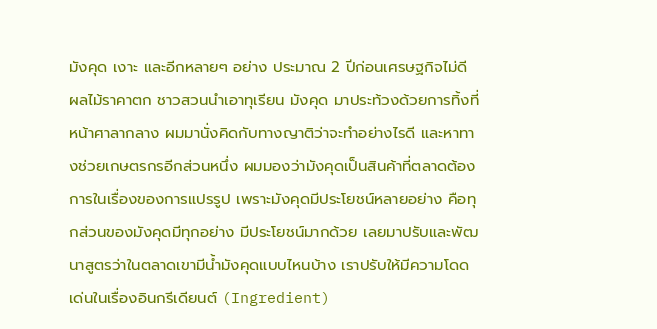มังคุด เงาะ และอีกหลายๆ อย่าง ประมาณ 2 ปีก่อนเศรษฐกิจไม่ดี ผลไม้ราคาตก ชาวสวนนำเอาทุเรียน มังคุด มาประท้วงด้วยการทิ้งที่หน้าศาลากลาง ผมมานั่งคิดกับทางญาติว่าจะทำอย่างไรดี และหาทางช่วยเกษตรกรอีกส่วนหนึ่ง ผมมองว่ามังคุดเป็นสินค้าที่ตลาดต้องการในเรื่องของการแปรรูป เพราะมังคุดมีประโยชน์หลายอย่าง คือทุกส่วนของมังคุดมีทุกอย่าง มีประโยชน์มากด้วย เลยมาปรับและพัฒนาสูตรว่าในตลาดเขามีน้ำมังคุดแบบไหนบ้าง เราปรับให้มีความโดดเด่นในเรื่องอินกรีเดียนต์ (Ingredient)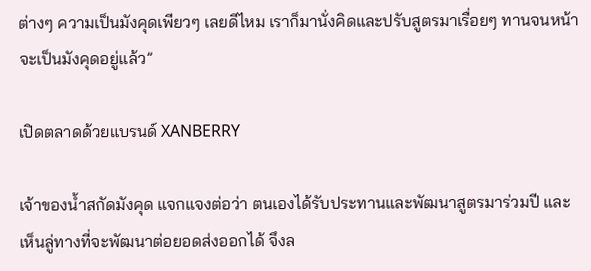ต่างๆ ความเป็นมังคุดเพียวๆ เลยดีไหม เราก็มานั่งคิดและปรับสูตรมาเรื่อยๆ ทานจนหน้าจะเป็นมังคุดอยู่แล้ว”

เปิดตลาดด้วยแบรนด์ XANBERRY

เจ้าของน้ำสกัดมังคุด แจกแจงต่อว่า ตนเองได้รับประทานและพัฒนาสูตรมาร่วมปี และเห็นลู่ทางที่จะพัฒนาต่อยอดส่งออกได้ จึงล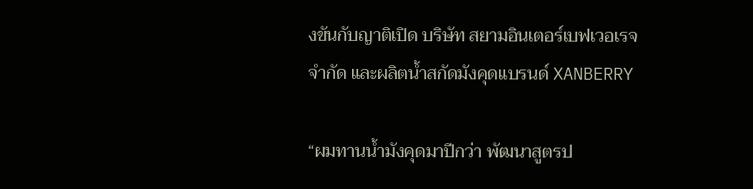งขันกับญาติเปิด บริษัท สยามอินเตอร์เบฟเวอเรจ จำกัด และผลิตน้ำสกัดมังคุดแบรนด์ XANBERRY

“ผมทานน้ำมังคุดมาปีกว่า พัฒนาสูตรป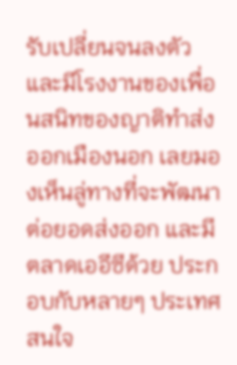รับเปลี่ยนจนลงตัว และมีโรงงานของเพื่อนสนิทของญาติทำส่งออกเมืองนอก เลยมองเห็นลู่ทางที่จะพัฒนาต่อยอดส่งออก และมีตลาดเออีซีด้วย ประกอบกับหลายๆ ประเทศสนใจ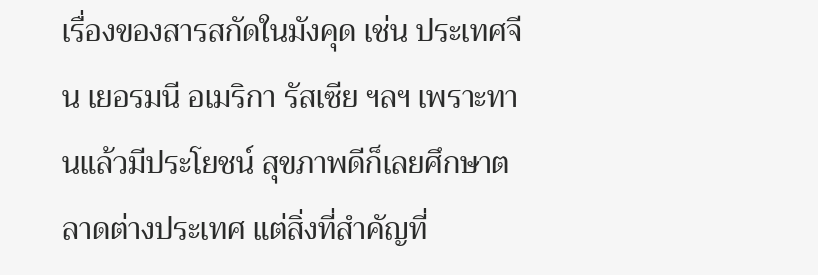เรื่องของสารสกัดในมังคุด เช่น ประเทศจีน เยอรมนี อเมริกา รัสเซีย ฯลฯ เพราะทานแล้วมีประโยชน์ สุขภาพดีก็เลยศึกษาตลาดต่างประเทศ แต่สิ่งที่สำคัญที่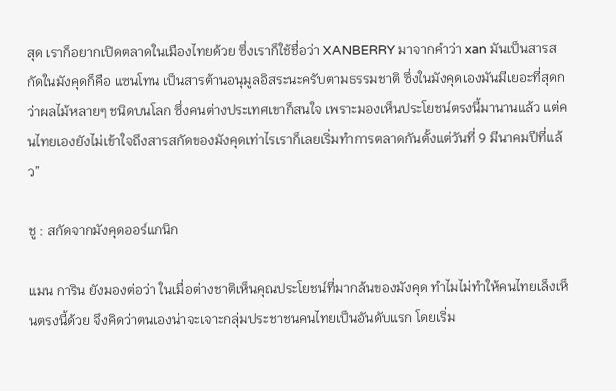สุด เราก็อยากเปิดตลาดในเมืองไทยด้วย ซึ่งเราก็ใช้ชื่อว่า XANBERRY มาจากคำว่า xan มันเป็นสารสกัดในมังคุดก็คือ แซนโทน เป็นสารต้านอนุมูลอิสระนะครับตามธรรมชาติ ซึ่งในมังคุดเองมันมีเยอะที่สุดกว่าผลไม้หลายๆ ชนิดบนโลก ซึ่งคนต่างประเทศเขาก็สนใจ เพราะมองเห็นประโยชน์ตรงนี้มานานแล้ว แต่คนไทยเองยังไม่เข้าใจถึงสารสกัดของมังคุดเท่าไรเราก็เลยเริ่มทำการตลาดกันตั้งแต่วันที่ 9 มีนาคมปีที่แล้ว”

ชู : สกัดจากมังคุดออร์แกนิก

แมน การิน ยังมองต่อว่า ในเมื่อต่างชาติเห็นคุณประโยชน์ที่มากล้นของมังคุด ทำไมไม่ทำให้คนไทยเล็งเห็นตรงนี้ด้วย จึงคิดว่าตนเองน่าจะเจาะกลุ่มประชาชนคนไทยเป็นอันดับแรก โดยเริ่ม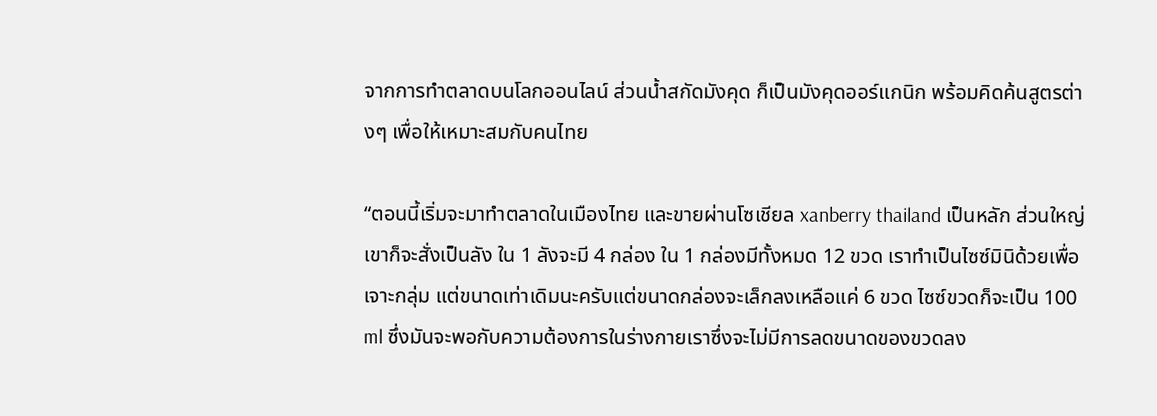จากการทำตลาดบนโลกออนไลน์ ส่วนน้ำสกัดมังคุด ก็เป็นมังคุดออร์แกนิก พร้อมคิดค้นสูตรต่างๆ เพื่อให้เหมาะสมกับคนไทย

“ตอนนี้เริ่มจะมาทำตลาดในเมืองไทย และขายผ่านโซเชียล xanberry thailand เป็นหลัก ส่วนใหญ่เขาก็จะสั่งเป็นลัง ใน 1 ลังจะมี 4 กล่อง ใน 1 กล่องมีทั้งหมด 12 ขวด เราทำเป็นไซซ์มินิด้วยเพื่อเจาะกลุ่ม แต่ขนาดเท่าเดิมนะครับแต่ขนาดกล่องจะเล็กลงเหลือแค่ 6 ขวด ไซซ์ขวดก็จะเป็น 100 ml ซึ่งมันจะพอกับความต้องการในร่างกายเราซึ่งจะไม่มีการลดขนาดของขวดลง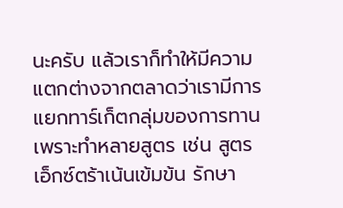นะครับ แล้วเราก็ทำให้มีความแตกต่างจากตลาดว่าเรามีการแยกทาร์เก็ตกลุ่มของการทาน เพราะทำหลายสูตร เช่น สูตรเอ็กซ์ตร้าเน้นเข้มข้น รักษา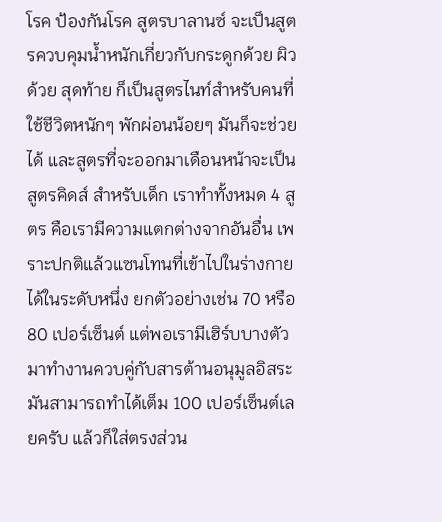โรค ป้องกันโรค สูตรบาลานซ์ จะเป็นสูตรควบคุมน้ำหนักเกี่ยวกับกระดูกด้วย ผิวด้วย สุดท้าย ก็เป็นสูตรไนท์สำหรับคนที่ใช้ชีวิตหนักๆ พักผ่อนน้อยๆ มันก็จะช่วยได้ และสูตรที่จะออกมาเดือนหน้าจะเป็นสูตรคิดส์ สำหรับเด็ก เราทำทั้งหมด 4 สูตร คือเรามีความแตกต่างจากอันอื่น เพราะปกติแล้วแซนโทนที่เข้าไปในร่างกายได้ในระดับหนึ่ง ยกตัวอย่างเช่น 70 หรือ 80 เปอร์เซ็นต์ แต่พอเรามีเฮิร์บบางตัวมาทำงานควบคู่กับสารต้านอนุมูลอิสระ มันสามารถทำได้เต็ม 100 เปอร์เซ็นต์เลยครับ แล้วก็ใส่ตรงส่วน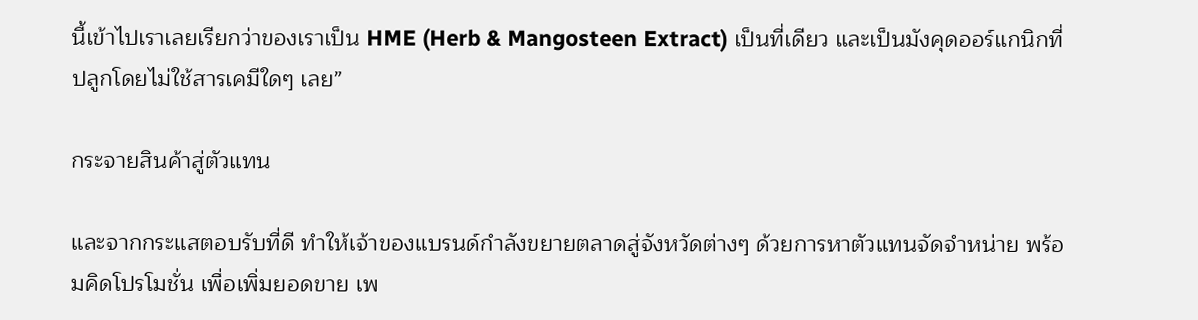นี้เข้าไปเราเลยเรียกว่าของเราเป็น HME (Herb & Mangosteen Extract) เป็นที่เดียว และเป็นมังคุดออร์แกนิกที่ปลูกโดยไม่ใช้สารเคมีใดๆ เลย”

กระจายสินค้าสู่ตัวแทน

และจากกระแสตอบรับที่ดี ทำให้เจ้าของแบรนด์กำลังขยายตลาดสู่จังหวัดต่างๆ ด้วยการหาตัวแทนจัดจำหน่าย พร้อมคิดโปรโมชั่น เพื่อเพิ่มยอดขาย เพ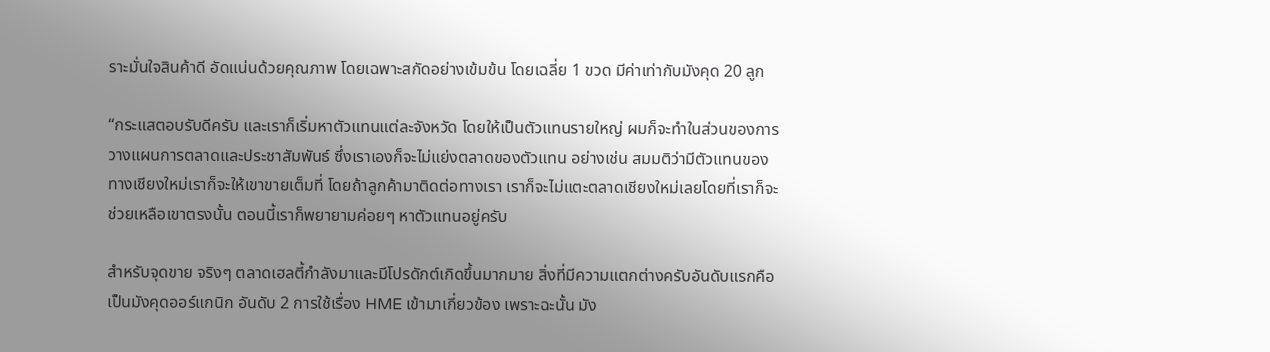ราะมั่นใจสินค้าดี อัดแน่นด้วยคุณภาพ โดยเฉพาะสกัดอย่างเข้มข้น โดยเฉลี่ย 1 ขวด มีค่าเท่ากับมังคุด 20 ลูก

“กระแสตอบรับดีครับ และเราก็เริ่มหาตัวแทนแต่ละจังหวัด โดยให้เป็นตัวแทนรายใหญ่ ผมก็จะทำในส่วนของการวางแผนการตลาดและประชาสัมพันธ์ ซึ่งเราเองก็จะไม่แย่งตลาดของตัวแทน อย่างเช่น สมมติว่ามีตัวแทนของทางเชียงใหม่เราก็จะให้เขาขายเต็มที่ โดยถ้าลูกค้ามาติดต่อทางเรา เราก็จะไม่แตะตลาดเชียงใหม่เลยโดยที่เราก็จะช่วยเหลือเขาตรงนั้น ตอนนี้เราก็พยายามค่อยๆ หาตัวแทนอยู่ครับ

สำหรับจุดขาย จริงๆ ตลาดเฮลตี้กำลังมาและมีโปรดักต์เกิดขึ้นมากมาย สิ่งที่มีความแตกต่างครับอันดับแรกคือเป็นมังคุดออร์แกนิก อันดับ 2 การใช้เรื่อง HME เข้ามาเกี่ยวข้อง เพราะฉะนั้น มัง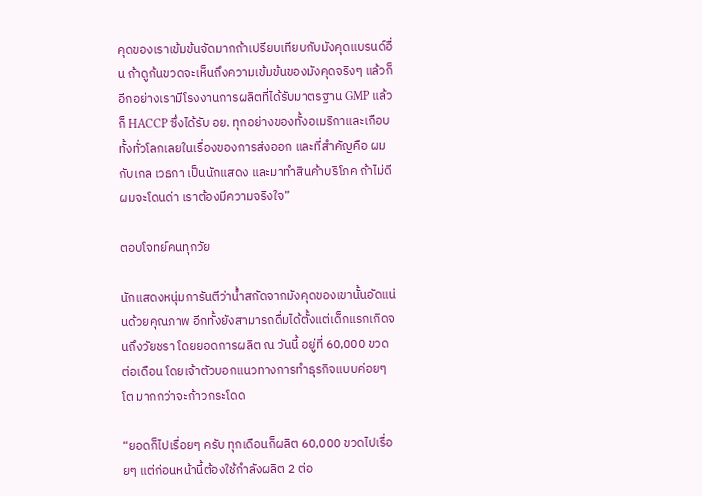คุดของเราเข้มข้นจัดมากถ้าเปรียบเทียบกับมังคุดแบรนด์อื่น ถ้าดูก้นขวดจะเห็นถึงความเข้มข้นของมังคุดจริงๆ แล้วก็อีกอย่างเรามีโรงงานการผลิตที่ได้รับมาตรฐาน GMP แล้วก็ HACCP ซึ่งได้รับ อย. ทุกอย่างของทั้งอเมริกาและเกือบทั้งทั่วโลกเลยในเรื่องของการส่งออก และที่สำคัญคือ ผมกับเกล เวธกา เป็นนักแสดง และมาทำสินค้าบริโภค ถ้าไม่ดี ผมจะโดนด่า เราต้องมีความจริงใจ”

ตอบโจทย์คนทุกวัย

นักแสดงหนุ่มการันตีว่าน้ำสกัดจากมังคุดของเขานั้นอัดแน่นด้วยคุณภาพ อีกทั้งยังสามารถดื่มได้ตั้งแต่เด็กแรกเกิดจนถึงวัยชรา โดยยอดการผลิต ณ วันนี้ อยู่ที่ 60,000 ขวด ต่อเดือน โดยเจ้าตัวบอกแนวทางการทำธุรกิจแบบค่อยๆ โต มากกว่าจะก้าวกระโดด

“ยอดก็ไปเรื่อยๆ ครับ ทุกเดือนก็ผลิต 60,000 ขวดไปเรื่อยๆ แต่ก่อนหน้านี้ต้องใช้กำลังผลิต 2 ต่อ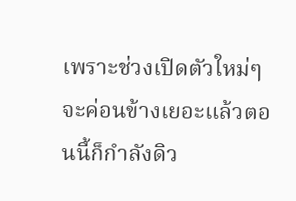เพราะช่วงเปิดตัวใหม่ๆ จะค่อนข้างเยอะแล้วตอนนี้ก็กำลังดิว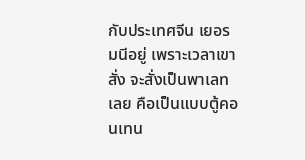กับประเทศจีน เยอรมนีอยู่ เพราะเวลาเขาสั่ง จะสั่งเป็นพาเลทเลย คือเป็นแบบตู้คอนเทน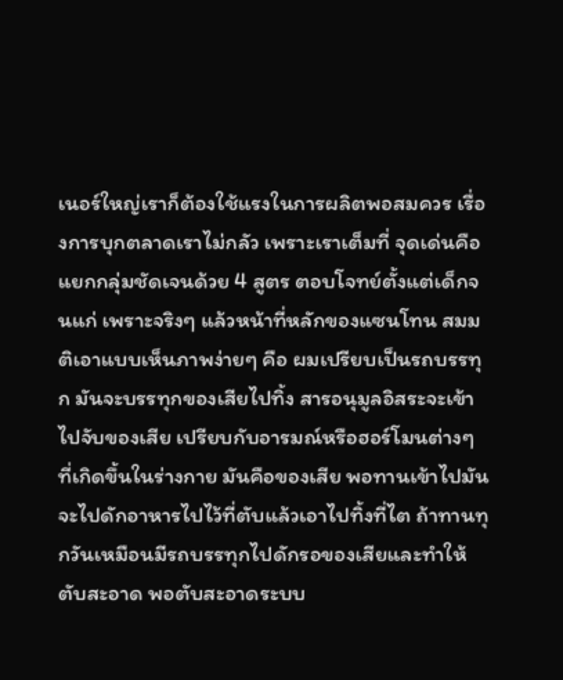เนอร์ใหญ่เราก็ต้องใช้แรงในการผลิตพอสมควร เรื่องการบุกตลาดเราไม่กลัว เพราะเราเต็มที่ จุดเด่นคือแยกกลุ่มชัดเจนด้วย 4 สูตร ตอบโจทย์ตั้งแต่เด็กจนแก่ เพราะจริงๆ แล้วหน้าที่หลักของแซนโทน สมมติเอาแบบเห็นภาพง่ายๆ คือ ผมเปรียบเป็นรถบรรทุก มันจะบรรทุกของเสียไปทิ้ง สารอนุมูลอิสระจะเข้าไปจับของเสีย เปรียบกับอารมณ์หรือฮอร์โมนต่างๆ ที่เกิดขึ้นในร่างกาย มันคือของเสีย พอทานเข้าไปมันจะไปดักอาหารไปไว้ที่ตับแล้วเอาไปทิ้งที่ไต ถ้าทานทุกวันเหมือนมีรถบรรทุกไปดักรอของเสียและทำให้ตับสะอาด พอตับสะอาดระบบ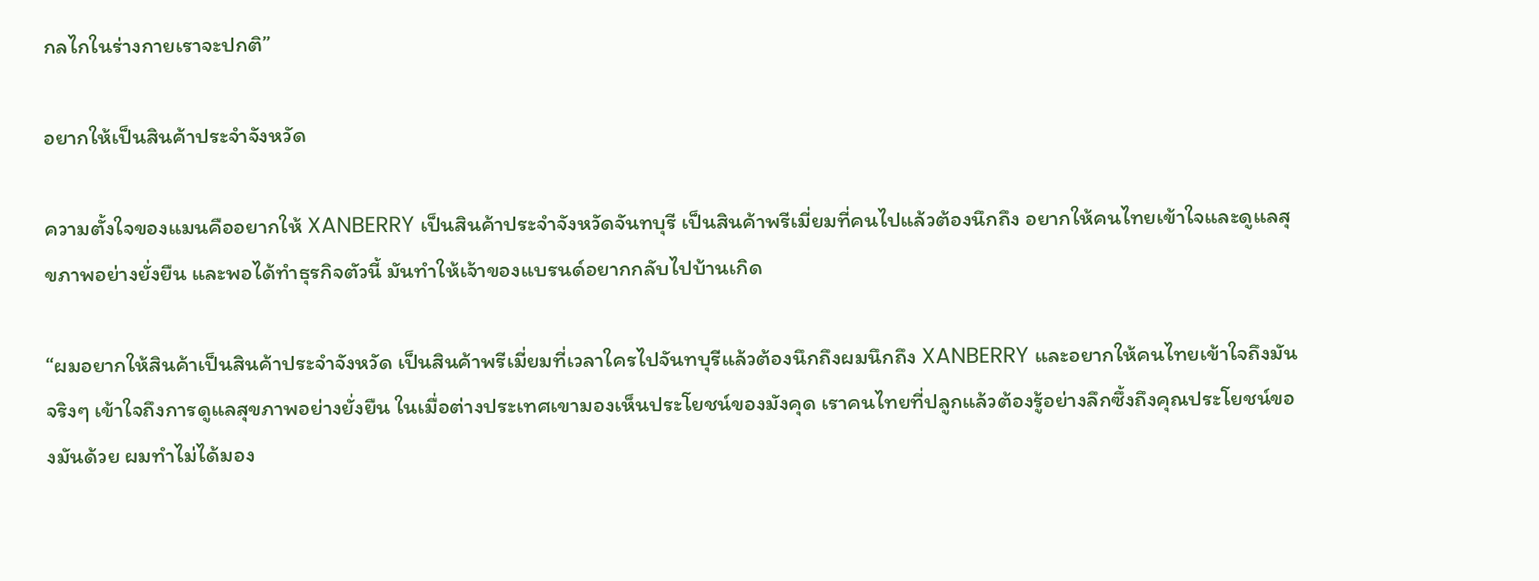กลไกในร่างกายเราจะปกติ”

อยากให้เป็นสินค้าประจำจังหวัด

ความตั้งใจของแมนคืออยากให้ XANBERRY เป็นสินค้าประจำจังหวัดจันทบุรี เป็นสินค้าพรีเมี่ยมที่คนไปแล้วต้องนึกถึง อยากให้คนไทยเข้าใจและดูแลสุขภาพอย่างยั่งยืน และพอได้ทำธุรกิจตัวนี้ มันทำให้เจ้าของแบรนด์อยากกลับไปบ้านเกิด

“ผมอยากให้สินค้าเป็นสินค้าประจำจังหวัด เป็นสินค้าพรีเมี่ยมที่เวลาใครไปจันทบุรีแล้วต้องนึกถึงผมนึกถึง XANBERRY และอยากให้คนไทยเข้าใจถึงมันจริงๆ เข้าใจถึงการดูแลสุขภาพอย่างยั่งยืน ในเมื่อต่างประเทศเขามองเห็นประโยชน์ของมังคุด เราคนไทยที่ปลูกแล้วต้องรู้อย่างลึกซึ้งถึงคุณประโยชน์ของมันด้วย ผมทำไม่ได้มอง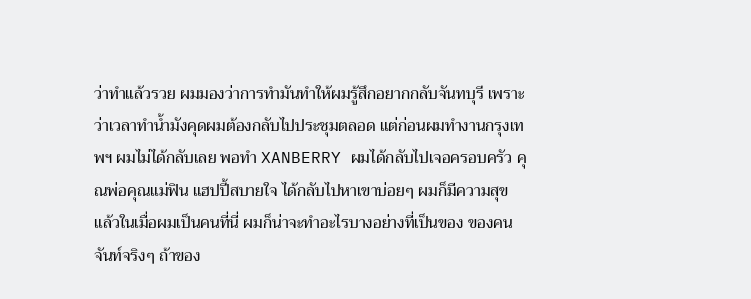ว่าทำแล้วรวย ผมมองว่าการทำมันทำให้ผมรู้สึกอยากกลับจันทบุรี เพราะว่าเวลาทำน้ำมังคุดผมต้องกลับไปประชุมตลอด แต่ก่อนผมทำงานกรุงเทพฯ ผมไม่ได้กลับเลย พอทำ XANBERRY ผมได้กลับไปเจอครอบครัว คุณพ่อคุณแม่ฟิน แฮปปี้สบายใจ ได้กลับไปหาเขาบ่อยๆ ผมก็มีความสุข แล้วในเมื่อผมเป็นคนที่นี่ ผมก็น่าจะทำอะไรบางอย่างที่เป็นของ ของคนจันท์จริงๆ ถ้าของ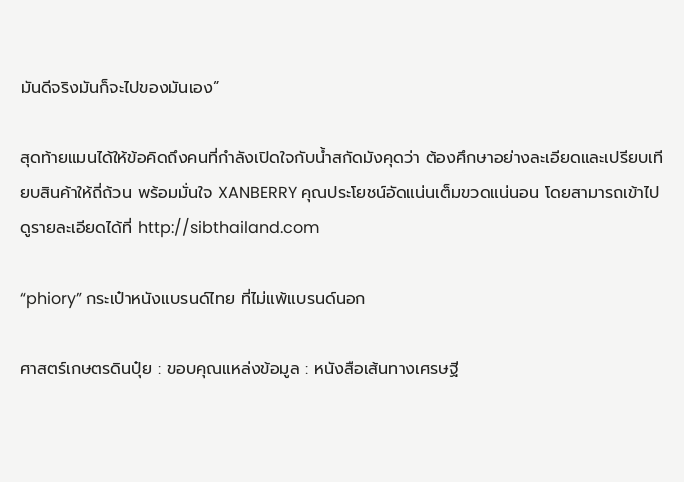มันดีจริงมันก็จะไปของมันเอง”

สุดท้ายแมนได้ให้ข้อคิดถึงคนที่กำลังเปิดใจกับน้ำสกัดมังคุดว่า ต้องศึกษาอย่างละเอียดและเปรียบเทียบสินค้าให้ถี่ถ้วน พร้อมมั่นใจ XANBERRY คุณประโยชน์อัดแน่นเต็มขวดแน่นอน โดยสามารถเข้าไปดูรายละเอียดได้ที่ http://sibthailand.com

“phiory” กระเป๋าหนังแบรนด์ไทย ที่ไม่แพ้แบรนด์นอก

ศาสตร์เกษตรดินปุ๋ย : ขอบคุณแหล่งข้อมูล : หนังสือเส้นทางเศรษฐี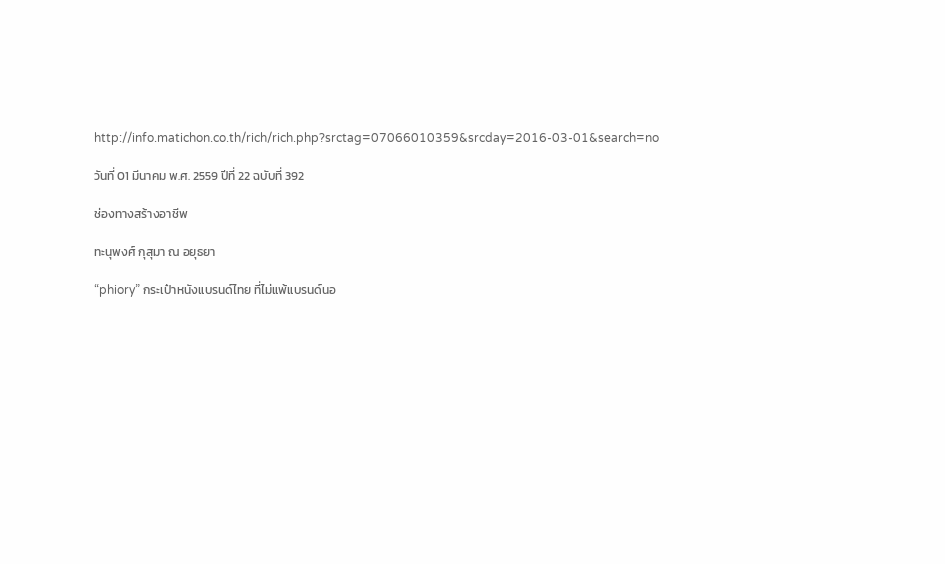http://info.matichon.co.th/rich/rich.php?srctag=07066010359&srcday=2016-03-01&search=no

วันที่ 01 มีนาคม พ.ศ. 2559 ปีที่ 22 ฉบับที่ 392

ช่องทางสร้างอาชีพ

ทะนุพงศ์ กุสุมา ณ อยุธยา

“phiory” กระเป๋าหนังแบรนด์ไทย ที่ไม่แพ้แบรนด์นอ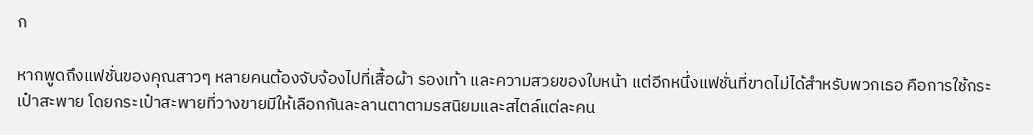ก

หากพูดถึงแฟชั่นของคุณสาวๆ หลายคนต้องจับจ้องไปที่เสื้อผ้า รองเท้า และความสวยของใบหน้า แต่อีกหนึ่งแฟชั่นที่ขาดไม่ได้สำหรับพวกเธอ คือการใช้กระเป๋าสะพาย โดยกระเป๋าสะพายที่วางขายมีให้เลือกกันละลานตาตามรสนิยมและสไตล์แต่ละคน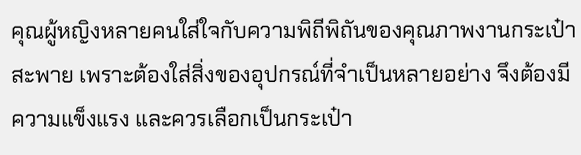คุณผู้หญิงหลายคนใส่ใจกับความพิถีพิถันของคุณภาพงานกระเป๋าสะพาย เพราะต้องใส่สิ่งของอุปกรณ์ที่จำเป็นหลายอย่าง จึงต้องมีความแข็งแรง และควรเลือกเป็นกระเป๋า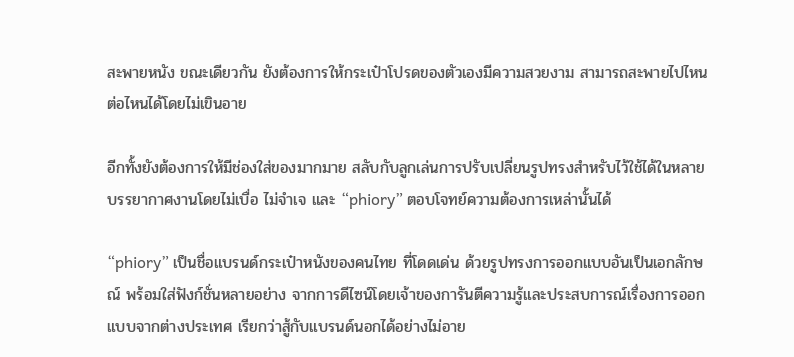สะพายหนัง ขณะเดียวกัน ยังต้องการให้กระเป๋าโปรดของตัวเองมีความสวยงาม สามารถสะพายไปไหนต่อไหนได้โดยไม่เขินอาย

อีกทั้งยังต้องการให้มีช่องใส่ของมากมาย สลับกับลูกเล่นการปรับเปลี่ยนรูปทรงสำหรับไว้ใช้ได้ในหลายบรรยากาศงานโดยไม่เบื่อ ไม่จำเจ และ “phiory” ตอบโจทย์ความต้องการเหล่านั้นได้

“phiory” เป็นชื่อแบรนด์กระเป๋าหนังของคนไทย ที่โดดเด่น ด้วยรูปทรงการออกแบบอันเป็นเอกลักษณ์ พร้อมใส่ฟังก์ชั่นหลายอย่าง จากการดีไซน์โดยเจ้าของการันตีความรู้และประสบการณ์เรื่องการออกแบบจากต่างประเทศ เรียกว่าสู้กับแบรนด์นอกได้อย่างไม่อาย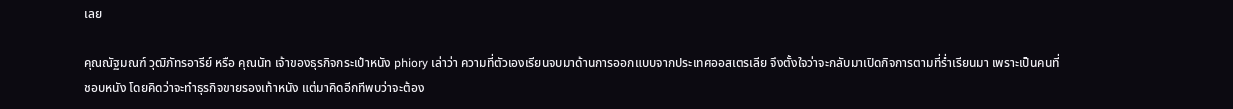เลย

คุณณัฐมณฑ์ วุฒิภัทรอารีย์ หรือ คุณนัท เจ้าของธุรกิจกระเป๋าหนัง phiory เล่าว่า ความที่ตัวเองเรียนจบมาด้านการออกแบบจากประเทศออสเตรเลีย จึงตั้งใจว่าจะกลับมาเปิดกิจการตามที่ร่ำเรียนมา เพราะเป็นคนที่ชอบหนัง โดยคิดว่าจะทำธุรกิจขายรองเท้าหนัง แต่มาคิดอีกทีพบว่าจะต้อง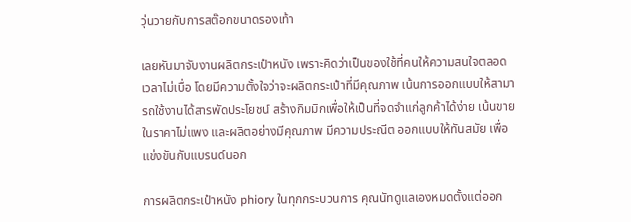วุ่นวายกับการสต๊อกขนาดรองเท้า

เลยหันมาจับงานผลิตกระเป๋าหนัง เพราะคิดว่าเป็นของใช้ที่คนให้ความสนใจตลอดเวลาไม่เบื่อ โดยมีความตั้งใจว่าจะผลิตกระเป๋าที่มีคุณภาพ เน้นการออกแบบให้สามารถใช้งานได้สารพัดประโยชน์ สร้างกิมมิกเพื่อให้เป็นที่จดจำแก่ลูกค้าได้ง่าย เน้นขายในราคาไม่แพง และผลิตอย่างมีคุณภาพ มีความประณีต ออกแบบให้ทันสมัย เพื่อแข่งขันกับแบรนด์นอก

การผลิตกระเป๋าหนัง phiory ในทุกกระบวนการ คุณนัทดูแลเองหมดตั้งแต่ออก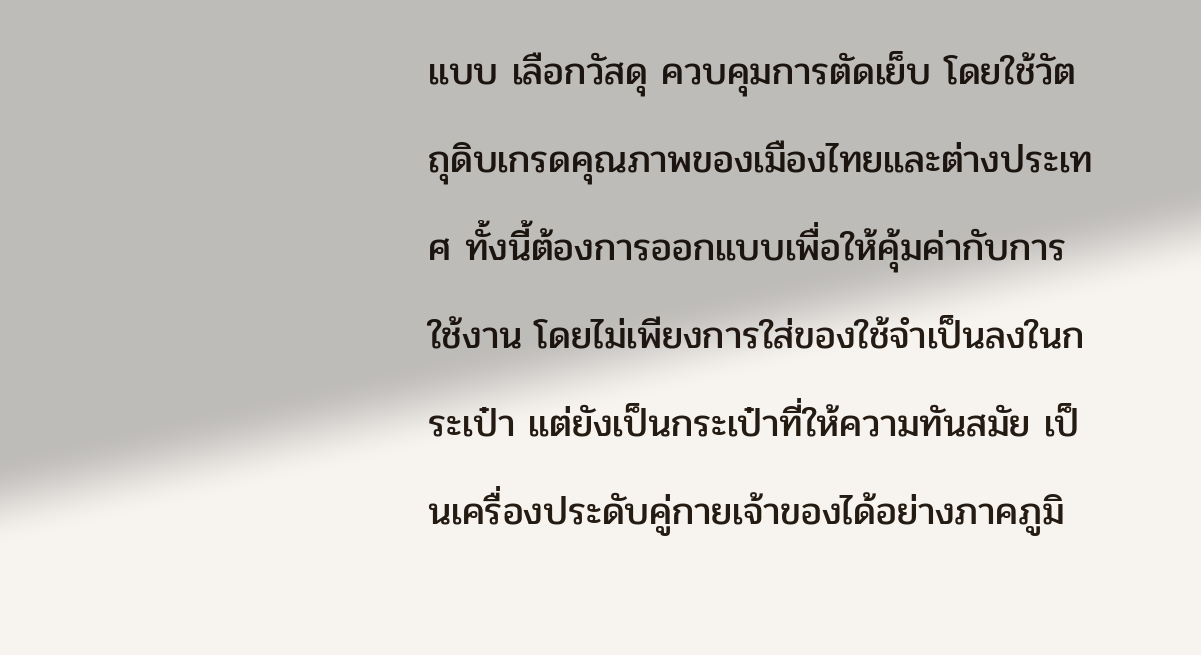แบบ เลือกวัสดุ ควบคุมการตัดเย็บ โดยใช้วัตถุดิบเกรดคุณภาพของเมืองไทยและต่างประเทศ ทั้งนี้ต้องการออกแบบเพื่อให้คุ้มค่ากับการใช้งาน โดยไม่เพียงการใส่ของใช้จำเป็นลงในกระเป๋า แต่ยังเป็นกระเป๋าที่ให้ความทันสมัย เป็นเครื่องประดับคู่กายเจ้าของได้อย่างภาคภูมิ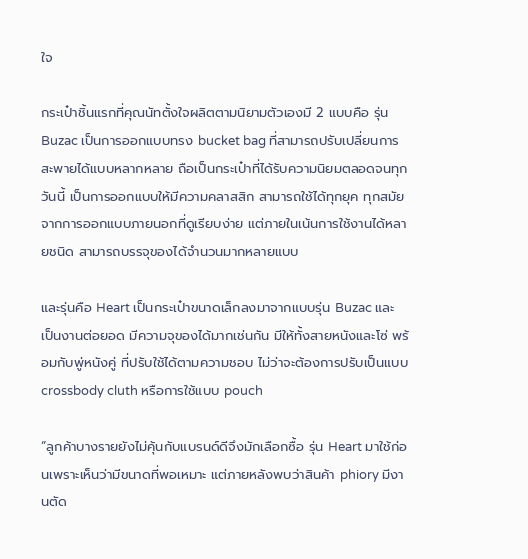ใจ

กระเป๋าชิ้นแรกที่คุณนัทตั้งใจผลิตตามนิยามตัวเองมี 2 แบบคือ รุ่น Buzac เป็นการออกแบบทรง bucket bag ที่สามารถปรับเปลี่ยนการสะพายได้แบบหลากหลาย ถือเป็นกระเป๋าที่ได้รับความนิยมตลอดจนทุกวันนี้ เป็นการออกแบบให้มีความคลาสสิก สามารถใช้ได้ทุกยุค ทุกสมัย จากการออกแบบภายนอกที่ดูเรียบง่าย แต่ภายในเน้นการใช้งานได้หลายชนิด สามารถบรรจุของได้จำนวนมากหลายแบบ

และรุ่นคือ Heart เป็นกระเป๋าขนาดเล็กลงมาจากแบบรุ่น Buzac และเป็นงานต่อยอด มีความจุของได้มากเช่นกัน มีให้ทั้งสายหนังและโซ่ พร้อมกับพู่หนังคู่ ที่ปรับใช้ได้ตามความชอบ ไม่ว่าจะต้องการปรับเป็นแบบ crossbody cluth หรือการใช้แบบ pouch

“ลูกค้าบางรายยังไม่คุ้นกับแบรนด์ดีจึงมักเลือกซื้อ รุ่น Heart มาใช้ก่อนเพราะเห็นว่ามีขนาดที่พอเหมาะ แต่ภายหลังพบว่าสินค้า phiory มีงานตัด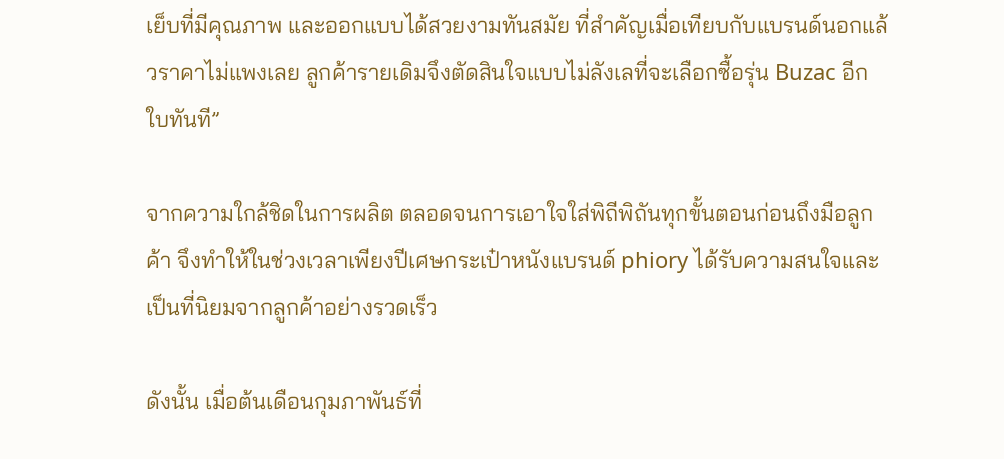เย็บที่มีคุณภาพ และออกแบบได้สวยงามทันสมัย ที่สำคัญเมื่อเทียบกับแบรนด์นอกแล้วราคาไม่แพงเลย ลูกค้ารายเดิมจึงตัดสินใจแบบไม่ลังเลที่จะเลือกซื้อรุ่น Buzac อีกใบทันที”

จากความใกล้ชิดในการผลิต ตลอดจนการเอาใจใส่พิถีพิถันทุกขั้นตอนก่อนถึงมือลูกค้า จึงทำให้ในช่วงเวลาเพียงปีเศษกระเป๋าหนังแบรนด์ phiory ได้รับความสนใจและเป็นที่นิยมจากลูกค้าอย่างรวดเร็ว

ดังนั้น เมื่อต้นเดือนกุมภาพันธ์ที่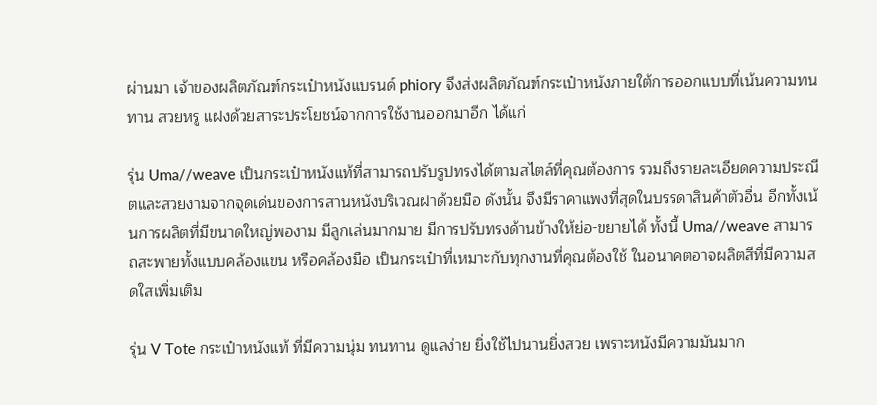ผ่านมา เจ้าของผลิตภัณฑ์กระเป๋าหนังแบรนด์ phiory จึงส่งผลิตภัณฑ์กระเป๋าหนังภายใต้การออกแบบที่เน้นความทนทาน สวยหรู แฝงด้วยสาระประโยชน์จากการใช้งานออกมาอีก ได้แก่

รุ่น Uma//weave เป็นกระเป๋าหนังแท้ที่สามารถปรับรูปทรงได้ตามสไตล์ที่คุณต้องการ รวมถึงรายละเอียดความประณีตและสวยงามจากจุดเด่นของการสานหนังบริเวณฝาด้วยมือ ดังนั้น จึงมีราคาแพงที่สุดในบรรดาสินค้าตัวอื่น อีกทั้งเน้นการผลิตที่มีขนาดใหญ่พองาม มีลูกเล่นมากมาย มีการปรับทรงด้านข้างให้ย่อ-ขยายได้ ทั้งนี้ Uma//weave สามารถสะพายทั้งแบบคล้องแขน หรือคล้องมือ เป็นกระเป๋าที่เหมาะกับทุกงานที่คุณต้องใช้ ในอนาคตอาจผลิตสีที่มีความสดใสเพิ่มเติม

รุ่น V Tote กระเป๋าหนังแท้ ที่มีความนุ่ม ทนทาน ดูแลง่าย ยิ่งใช้ไปนานยิ่งสวย เพราะหนังมีความมันมาก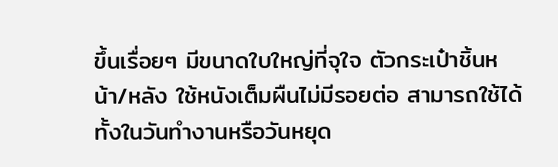ขึ้นเรื่อยๆ มีขนาดใบใหญ่ที่จุใจ ตัวกระเป๋าชิ้นหน้า/หลัง ใช้หนังเต็มผืนไม่มีรอยต่อ สามารถใช้ได้ทั้งในวันทำงานหรือวันหยุด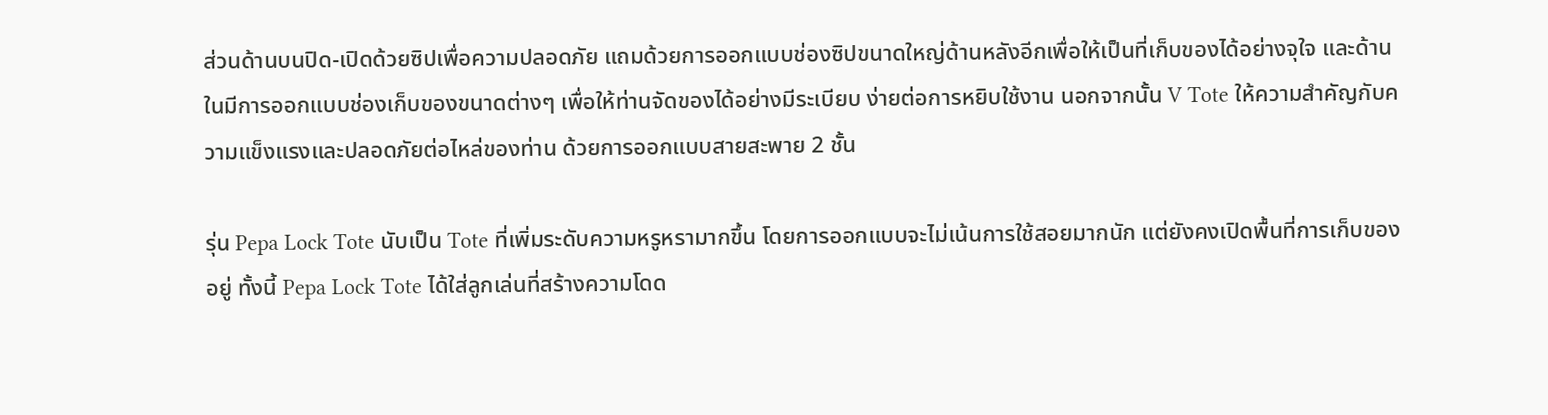ส่วนด้านบนปิด-เปิดด้วยซิปเพื่อความปลอดภัย แถมด้วยการออกแบบช่องซิปขนาดใหญ่ด้านหลังอีกเพื่อให้เป็นที่เก็บของได้อย่างจุใจ และด้านในมีการออกแบบช่องเก็บของขนาดต่างๆ เพื่อให้ท่านจัดของได้อย่างมีระเบียบ ง่ายต่อการหยิบใช้งาน นอกจากนั้น V Tote ให้ความสำคัญกับความแข็งแรงและปลอดภัยต่อไหล่ของท่าน ด้วยการออกแบบสายสะพาย 2 ชั้น

รุ่น Pepa Lock Tote นับเป็น Tote ที่เพิ่มระดับความหรูหรามากขึ้น โดยการออกแบบจะไม่เน้นการใช้สอยมากนัก แต่ยังคงเปิดพื้นที่การเก็บของอยู่ ทั้งนี้ Pepa Lock Tote ได้ใส่ลูกเล่นที่สร้างความโดด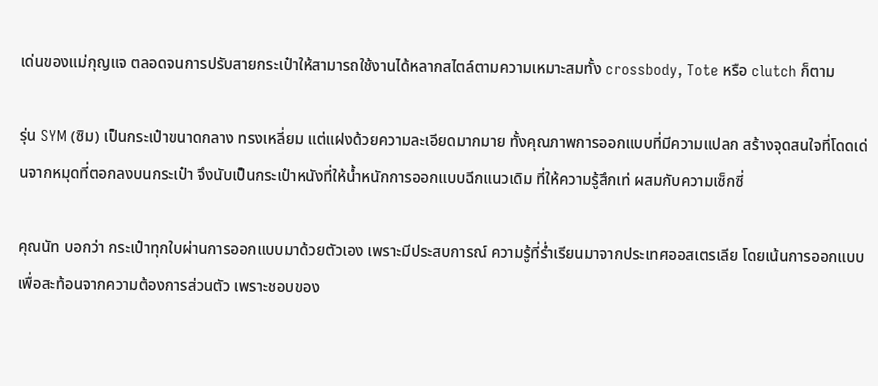เด่นของแม่กุญแจ ตลอดจนการปรับสายกระเป๋าให้สามารถใช้งานได้หลากสไตล์ตามความเหมาะสมทั้ง crossbody, Tote หรือ clutch ก็ตาม

รุ่น SYM (ซิม) เป็นกระเป๋าขนาดกลาง ทรงเหลี่ยม แต่แฝงด้วยความละเอียดมากมาย ทั้งคุณภาพการออกแบบที่มีความแปลก สร้างจุดสนใจที่โดดเด่นจากหมุดที่ตอกลงบนกระเป๋า จึงนับเป็นกระเป๋าหนังที่ให้น้ำหนักการออกแบบฉีกแนวเดิม ที่ให้ความรู้สึกเท่ ผสมกับความเซ็กซี่

คุณนัท บอกว่า กระเป๋าทุกใบผ่านการออกแบบมาด้วยตัวเอง เพราะมีประสบการณ์ ความรู้ที่ร่ำเรียนมาจากประเทศออสเตรเลีย โดยเน้นการออกแบบเพื่อสะท้อนจากความต้องการส่วนตัว เพราะชอบของ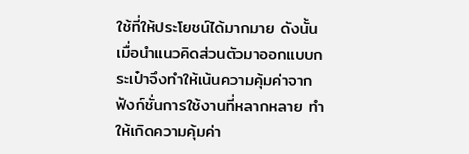ใช้ที่ให้ประโยชน์ได้มากมาย ดังนั้น เมื่อนำแนวคิดส่วนตัวมาออกแบบกระเป๋าจึงทำให้เน้นความคุ้มค่าจากฟังก์ชั่นการใช้งานที่หลากหลาย ทำให้เกิดความคุ้มค่า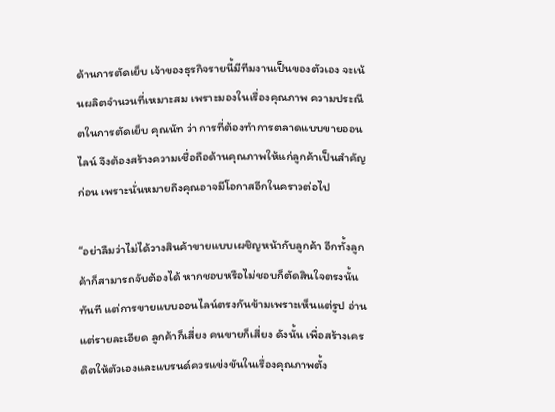ด้านการตัดเย็บ เจ้าของธุรกิจรายนี้มีทีมงานเป็นของตัวเอง จะเน้นผลิตจำนวนที่เหมาะสม เพราะมองในเรื่องคุณภาพ ความประณีตในการตัดเย็บ คุณนัท ว่า การที่ต้องทำการตลาดแบบขายออนไลน์ จึงต้องสร้างความเชื่อถือด้านคุณภาพให้แก่ลูกค้าเป็นสำคัญก่อน เพราะนั่นหมายถึงคุณอาจมีโอกาสอีกในคราวต่อไป

“อย่าลืมว่าไม่ได้วางสินค้าขายแบบเผชิญหน้ากับลูกค้า อีกทั้งลูกค้าก็สามารถจับต้องได้ หากชอบหรือไม่ชอบก็ตัดสินใจตรงนั้นทันที แต่การขายแบบออนไลน์ตรงกันข้ามเพราะเห็นแต่รูป อ่านแต่รายละเอียด ลูกค้าก็เสี่ยง คนขายก็เสี่ยง ดังนั้น เพื่อสร้างเครดิตให้ตัวเองและแบรนด์ควรแข่งขันในเรื่องคุณภาพตั้ง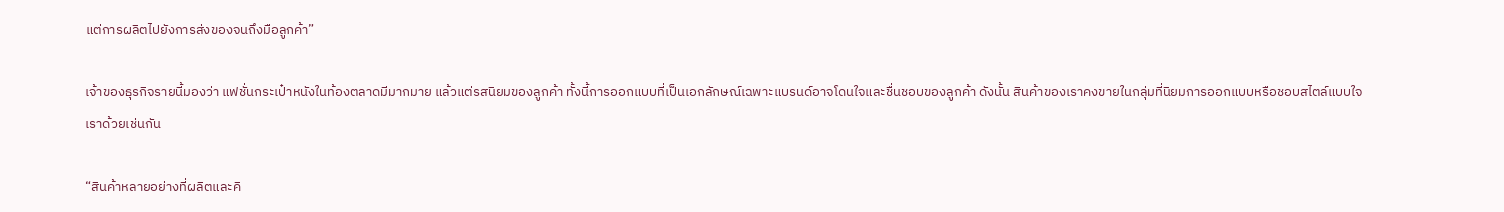แต่การผลิตไปยังการส่งของจนถึงมือลูกค้า”

เจ้าของธุรกิจรายนี้มองว่า แฟชั่นกระเป๋าหนังในท้องตลาดมีมากมาย แล้วแต่รสนิยมของลูกค้า ทั้งนี้การออกแบบที่เป็นเอกลักษณ์เฉพาะแบรนด์อาจโดนใจและชื่นชอบของลูกค้า ดังนั้น สินค้าของเราคงขายในกลุ่มที่นิยมการออกแบบหรือชอบสไตล์แบบใจเราด้วยเช่นกัน

“สินค้าหลายอย่างที่ผลิตและคิ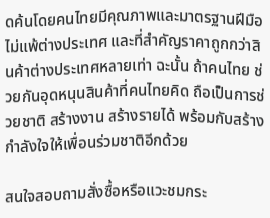ดค้นโดยคนไทยมีคุณภาพและมาตรฐานฝีมือไม่แพ้ต่างประเทศ และที่สำคัญราคาถูกกว่าสินค้าต่างประเทศหลายเท่า ฉะนั้น ถ้าคนไทย ช่วยกันอุดหนุนสินค้าที่คนไทยคิด ถือเป็นการช่วยชาติ สร้างงาน สร้างรายได้ พร้อมกับสร้างกำลังใจให้เพื่อนร่วมชาติอีกด้วย

สนใจสอบถามสั่งซื้อหรือแวะชมกระ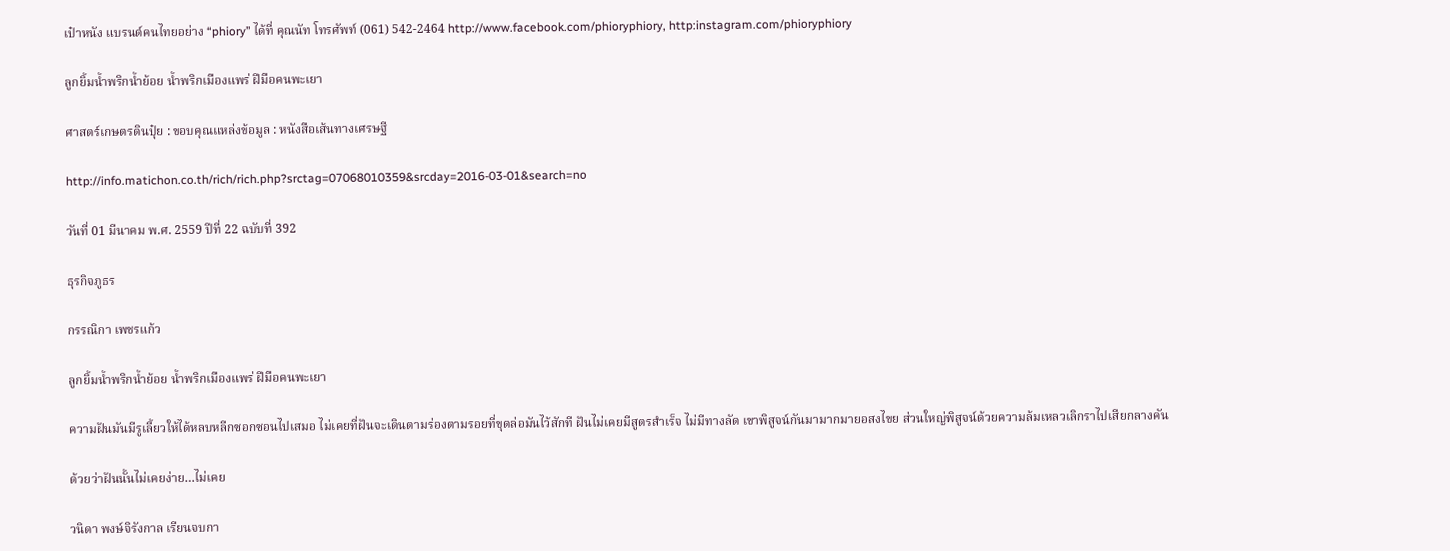เป๋าหนัง แบรนด์คนไทยอย่าง “phiory” ได้ที่ คุณนัท โทรศัพท์ (061) 542-2464 http://www.facebook.com/phioryphiory, http:instagram.com/phioryphiory

ลูกยิ้มน้ำพริกน้ำย้อย น้ำพริกเมืองแพร่ ฝีมือคนพะเยา

ศาสตร์เกษตรดินปุ๋ย : ขอบคุณแหล่งข้อมูล : หนังสือเส้นทางเศรษฐี

http://info.matichon.co.th/rich/rich.php?srctag=07068010359&srcday=2016-03-01&search=no

วันที่ 01 มีนาคม พ.ศ. 2559 ปีที่ 22 ฉบับที่ 392

ธุรกิจภูธร

กรรณิกา เพชรแก้ว

ลูกยิ้มน้ำพริกน้ำย้อย น้ำพริกเมืองแพร่ ฝีมือคนพะเยา

ความฝันมันมีรูเลี้ยวให้ได้หลบหลีกซอกซอนไปเสมอ ไม่เคยที่ฝันจะเดินตามร่องตามรอยที่ขุดล่อมันไว้สักที ฝันไม่เคยมีสูตรสำเร็จ ไม่มีทางลัด เขาพิสูจน์กันมามากมายอสงไขย ส่วนใหญ่พิสูจน์ด้วยความล้มเหลวเลิกราไปเสียกลางคัน

ด้วยว่าฝันนั้นไม่เคยง่าย…ไม่เคย

วนิดา พงษ์จิรังกาล เรียนจบกา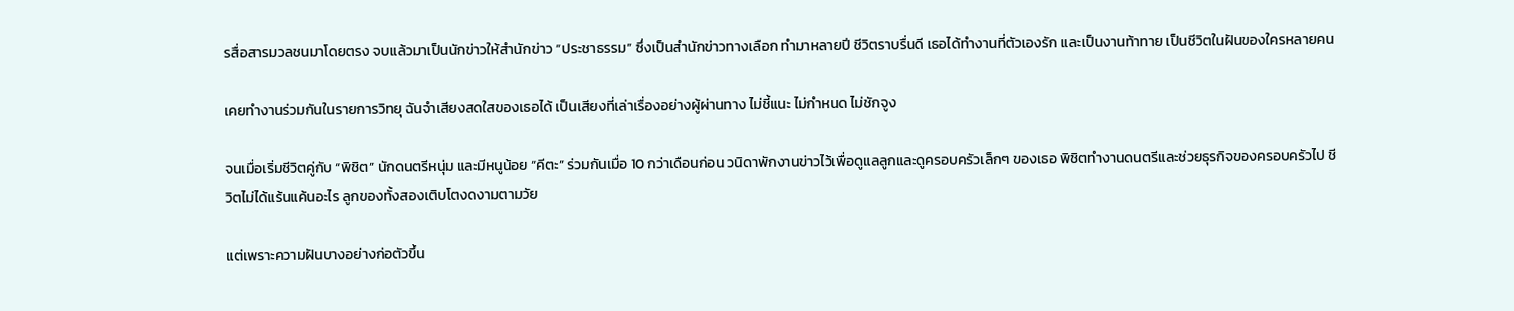รสื่อสารมวลชนมาโดยตรง จบแล้วมาเป็นนักข่าวให้สำนักข่าว “ประชาธรรม” ซึ่งเป็นสำนักข่าวทางเลือก ทำมาหลายปี ชีวิตราบรื่นดี เธอได้ทำงานที่ตัวเองรัก และเป็นงานท้าทาย เป็นชีวิตในฝันของใครหลายคน

เคยทำงานร่วมกันในรายการวิทยุ ฉันจำเสียงสดใสของเธอได้ เป็นเสียงที่เล่าเรื่องอย่างผู้ผ่านทาง ไม่ชี้แนะ ไม่กำหนด ไม่ชักจูง

จนเมื่อเริ่มชีวิตคู่กับ “พิชิต” นักดนตรีหนุ่ม และมีหนูน้อย “คีตะ” ร่วมกันเมื่อ 10 กว่าเดือนก่อน วนิดาพักงานข่าวไว้เพื่อดูแลลูกและดูครอบครัวเล็กๆ ของเธอ พิชิตทำงานดนตรีและช่วยธุรกิจของครอบครัวไป ชีวิตไม่ได้แร้นแค้นอะไร ลูกของทั้งสองเติบโตงดงามตามวัย

แต่เพราะความฝันบางอย่างก่อตัวขึ้น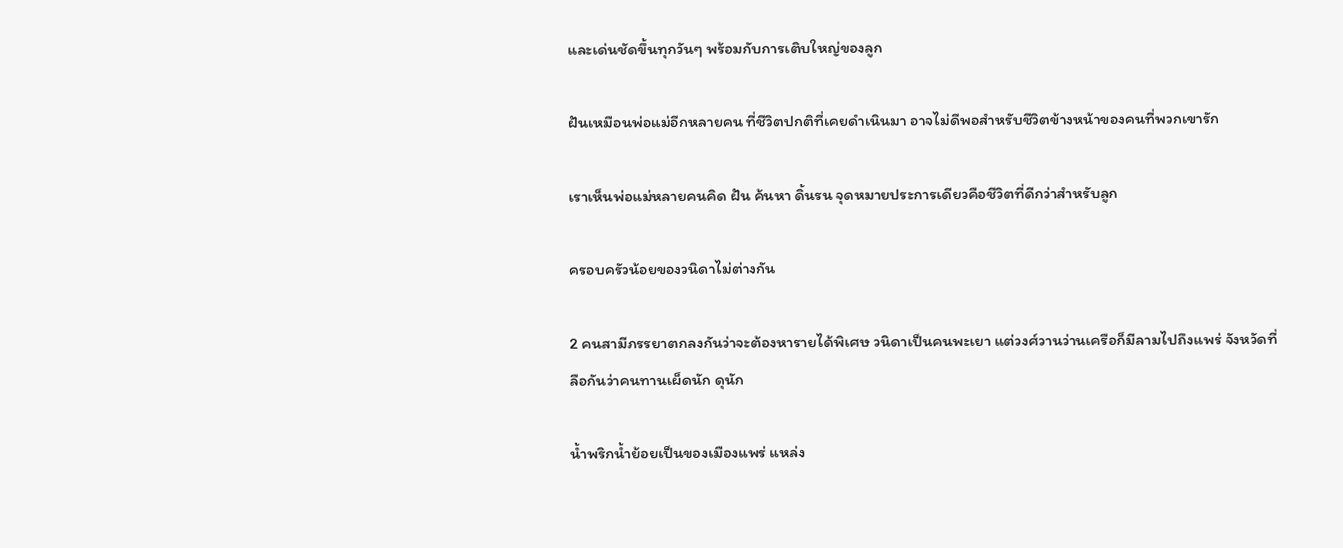และเด่นชัดขึ้นทุกวันๆ พร้อมกับการเติบใหญ่ของลูก

ฝันเหมือนพ่อแม่อีกหลายคน ที่ชีวิตปกติที่เคยดำเนินมา อาจไม่ดีพอสำหรับชีวิตข้างหน้าของคนที่พวกเขารัก

เราเห็นพ่อแม่หลายคนคิด ฝัน ค้นหา ดิ้นรน จุดหมายประการเดียวคือชีวิตที่ดีกว่าสำหรับลูก

ครอบครัวน้อยของวนิดาไม่ต่างกัน

2 คนสามีภรรยาตกลงกันว่าจะต้องหารายได้พิเศษ วนิดาเป็นคนพะเยา แต่วงศ์วานว่านเครือก็มีลามไปถึงแพร่ จังหวัดที่ลือกันว่าคนทานเผ็ดนัก ดุนัก

น้ำพริกน้ำย้อยเป็นของเมืองแพร่ แหล่ง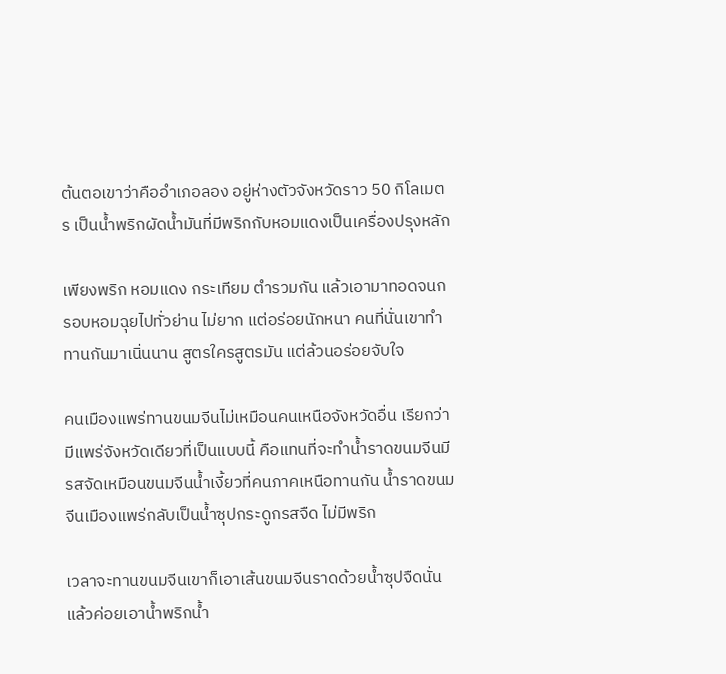ต้นตอเขาว่าคืออำเภอลอง อยู่ห่างตัวจังหวัดราว 50 กิโลเมตร เป็นน้ำพริกผัดน้ำมันที่มีพริกกับหอมแดงเป็นเครื่องปรุงหลัก

เพียงพริก หอมแดง กระเทียม ตำรวมกัน แล้วเอามาทอดจนกรอบหอมฉุยไปทั่วย่าน ไม่ยาก แต่อร่อยนักหนา คนที่นั่นเขาทำทานกันมาเนิ่นนาน สูตรใครสูตรมัน แต่ล้วนอร่อยจับใจ

คนเมืองแพร่ทานขนมจีนไม่เหมือนคนเหนือจังหวัดอื่น เรียกว่ามีแพร่จังหวัดเดียวที่เป็นแบบนี้ คือแทนที่จะทำน้ำราดขนมจีนมีรสจัดเหมือนขนมจีนน้ำเงี้ยวที่คนภาคเหนือทานกัน น้ำราดขนมจีนเมืองแพร่กลับเป็นน้ำซุปกระดูกรสจืด ไม่มีพริก

เวลาจะทานขนมจีนเขาก็เอาเส้นขนมจีนราดด้วยน้ำซุปจืดนั่น แล้วค่อยเอาน้ำพริกน้ำ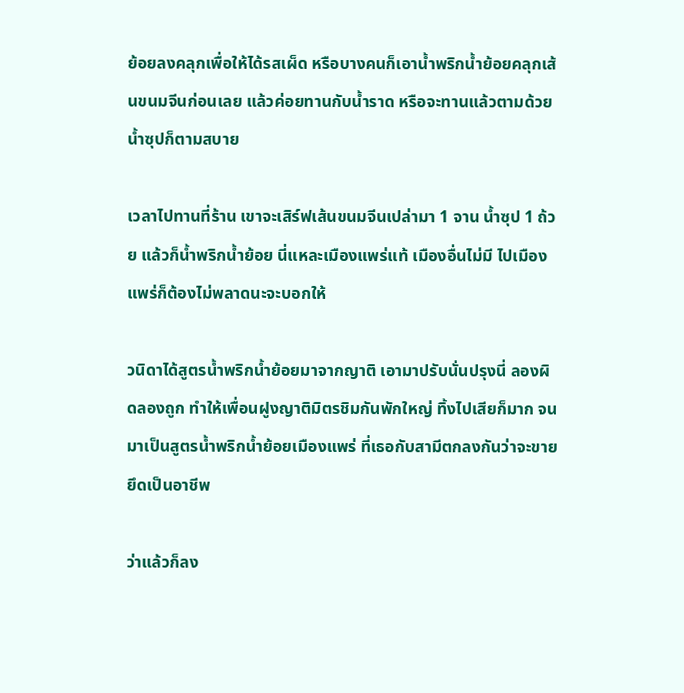ย้อยลงคลุกเพื่อให้ได้รสเผ็ด หรือบางคนก็เอาน้ำพริกน้ำย้อยคลุกเส้นขนมจีนก่อนเลย แล้วค่อยทานกับน้ำราด หรือจะทานแล้วตามด้วยน้ำซุปก็ตามสบาย

เวลาไปทานที่ร้าน เขาจะเสิร์ฟเส้นขนมจีนเปล่ามา 1 จาน น้ำซุป 1 ถ้วย แล้วก็น้ำพริกน้ำย้อย นี่แหละเมืองแพร่แท้ เมืองอื่นไม่มี ไปเมืองแพร่ก็ต้องไม่พลาดนะจะบอกให้

วนิดาได้สูตรน้ำพริกน้ำย้อยมาจากญาติ เอามาปรับนั่นปรุงนี่ ลองผิดลองถูก ทำให้เพื่อนฝูงญาติมิตรชิมกันพักใหญ่ ทิ้งไปเสียก็มาก จนมาเป็นสูตรน้ำพริกน้ำย้อยเมืองแพร่ ที่เธอกับสามีตกลงกันว่าจะขายยึดเป็นอาชีพ

ว่าแล้วก็ลง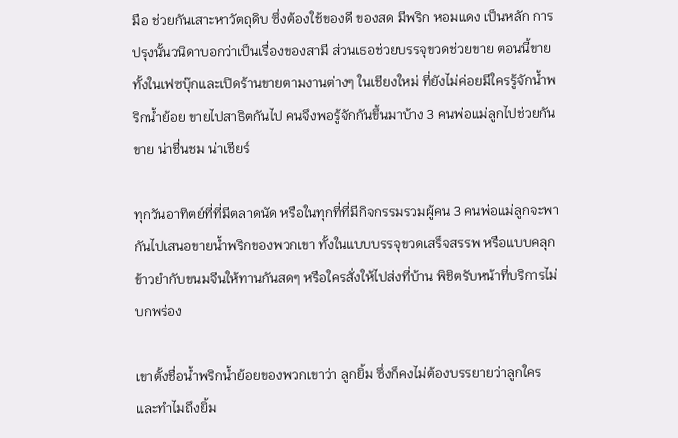มือ ช่วยกันเสาะหาวัตถุดิบ ซึ่งต้องใช้ของดี ของสด มีพริก หอมแดง เป็นหลัก การปรุงนั้นวนิดาบอกว่าเป็นเรื่องของสามี ส่วนเธอช่วยบรรจุขวดช่วยขาย ตอนนี้ขายทั้งในเฟซบุ๊กและเปิดร้านขายตามงานต่างๆ ในเชียงใหม่ ที่ยังไม่ค่อยมีใครรู้จักน้ำพริกน้ำย้อย ขายไปสาธิตกันไป คนจึงพอรู้จักกันขึ้นมาบ้าง 3 คนพ่อแม่ลูกไปช่วยกันขาย น่าชื่นชม น่าเชียร์

ทุกวันอาทิตย์ที่ที่มีตลาดนัด หรือในทุกที่ที่มีกิจกรรมรวมผู้คน 3 คนพ่อแม่ลูกจะพากันไปเสนอขายน้ำพริกของพวกเขา ทั้งในแบบบรรจุขวดเสร็จสรรพ หรือแบบคลุกข้าวยำกับขนมจีนให้ทานกันสดๆ หรือใครสั่งให้ไปส่งที่บ้าน พิชิตรับหน้าที่บริการไม่บกพร่อง

เขาตั้งชื่อน้ำพริกน้ำย้อยของพวกเขาว่า ลูกยิ้ม ซึ่งก็คงไม่ต้องบรรยายว่าลูกใครและทำไมถึงยิ้ม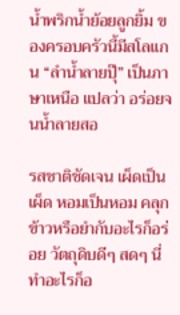น้ำพริกน้ำย้อยลูกยิ้ม ของครอบครัวนี้มีสโลแกน “ลำน้ำลายปุ๊” เป็นภาษาเหนือ แปลว่า อร่อยจนน้ำลายสอ

รสชาติชัดเจน เผ็ดเป็นเผ็ด หอมเป็นหอม คลุกข้าวหรือยำกับอะไรก็อร่อย วัตถุดิบดีๆ สดๆ นี่ทำอะไรก็อ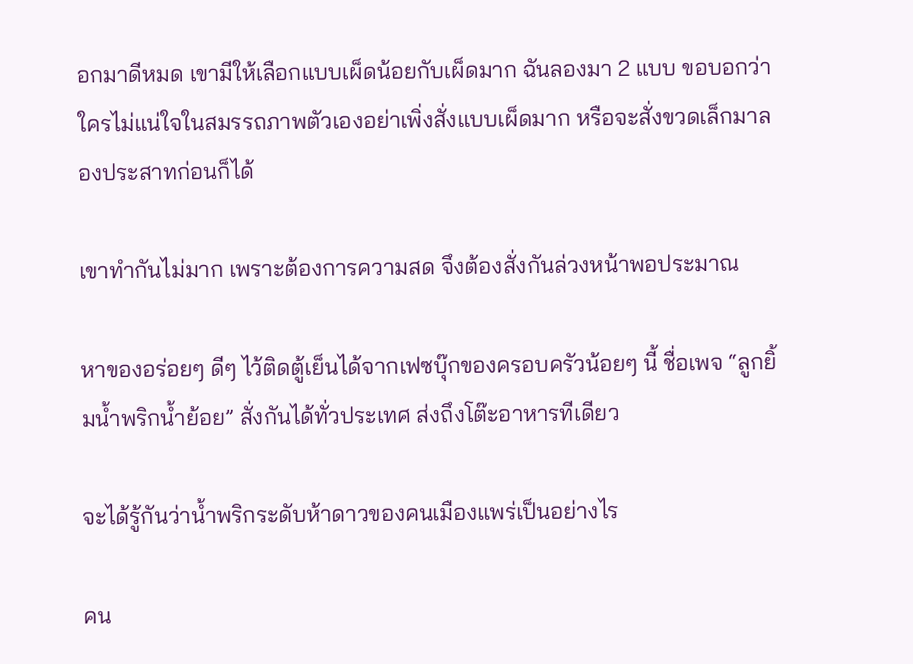อกมาดีหมด เขามีให้เลือกแบบเผ็ดน้อยกับเผ็ดมาก ฉันลองมา 2 แบบ ขอบอกว่าใครไม่แน่ใจในสมรรถภาพตัวเองอย่าเพิ่งสั่งแบบเผ็ดมาก หรือจะสั่งขวดเล็กมาลองประสาทก่อนก็ได้

เขาทำกันไม่มาก เพราะต้องการความสด จึงต้องสั่งกันล่วงหน้าพอประมาณ

หาของอร่อยๆ ดีๆ ไว้ติดตู้เย็นได้จากเฟซบุ๊กของครอบครัวน้อยๆ นี้ ชื่อเพจ “ลูกยิ้มน้ำพริกน้ำย้อย” สั่งกันได้ทั่วประเทศ ส่งถึงโต๊ะอาหารทีเดียว

จะได้รู้กันว่าน้ำพริกระดับห้าดาวของคนเมืองแพร่เป็นอย่างไร

คน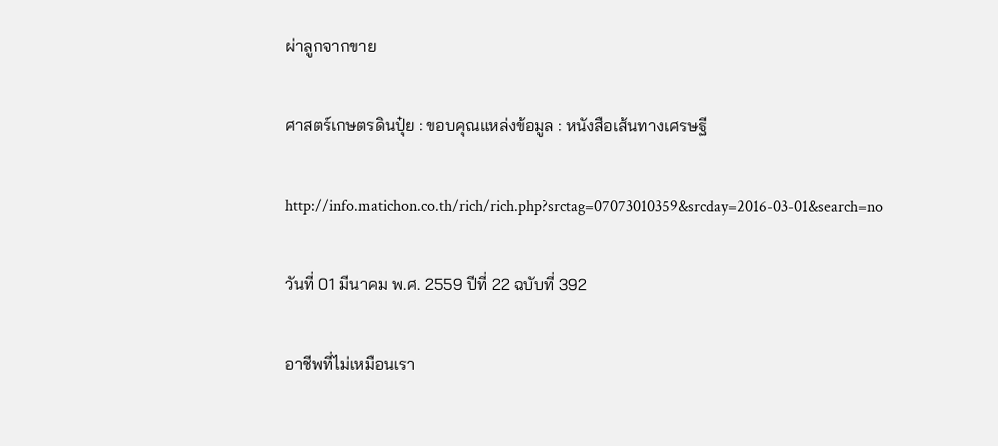ผ่าลูกจากขาย

ศาสตร์เกษตรดินปุ๋ย : ขอบคุณแหล่งข้อมูล : หนังสือเส้นทางเศรษฐี

http://info.matichon.co.th/rich/rich.php?srctag=07073010359&srcday=2016-03-01&search=no

วันที่ 01 มีนาคม พ.ศ. 2559 ปีที่ 22 ฉบับที่ 392

อาชีพที่ไม่เหมือนเรา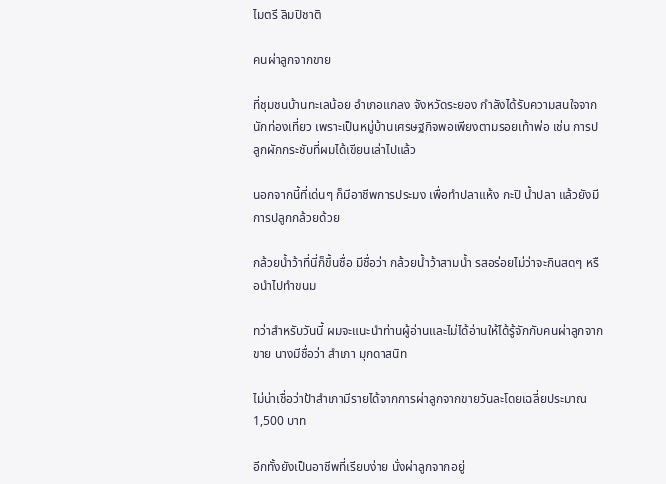ไมตรี ลิมปิชาติ

คนผ่าลูกจากขาย

ที่ชุมชนบ้านทะเลน้อย อำเภอแกลง จังหวัดระยอง กำลังได้รับความสนใจจากนักท่องเที่ยว เพราะเป็นหมู่บ้านเศรษฐกิจพอเพียงตามรอยเท้าพ่อ เช่น การปลูกผักกระชับที่ผมได้เขียนเล่าไปแล้ว

นอกจากนี้ที่เด่นๆ ก็มีอาชีพการประมง เพื่อทำปลาแห้ง กะปิ น้ำปลา แล้วยังมีการปลูกกล้วยด้วย

กล้วยน้ำว้าที่นี่ก็ขึ้นชื่อ มีชื่อว่า กล้วยน้ำว้าสามน้ำ รสอร่อยไม่ว่าจะกินสดๆ หรือนำไปทำขนม

ทว่าสำหรับวันนี้ ผมจะแนะนำท่านผู้อ่านและไม่ได้อ่านให้ได้รู้จักกับคนผ่าลูกจากขาย นางมีชื่อว่า สำเภา มุกดาสนิท

ไม่น่าเชื่อว่าป้าสำเภามีรายได้จากการผ่าลูกจากขายวันละโดยเฉลี่ยประมาณ 1,500 บาท

อีกทั้งยังเป็นอาชีพที่เรียบง่าย นั่งผ่าลูกจากอยู่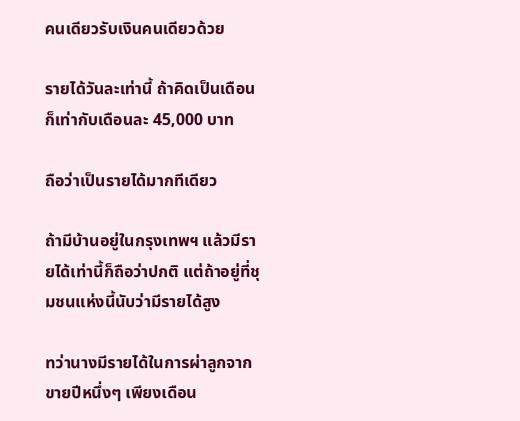คนเดียวรับเงินคนเดียวด้วย

รายได้วันละเท่านี้ ถ้าคิดเป็นเดือนก็เท่ากับเดือนละ 45,000 บาท

ถือว่าเป็นรายได้มากทีเดียว

ถ้ามีบ้านอยู่ในกรุงเทพฯ แล้วมีรายได้เท่านี้ก็ถือว่าปกติ แต่ถ้าอยู่ที่ชุมชนแห่งนี้นับว่ามีรายได้สูง

ทว่านางมีรายได้ในการผ่าลูกจากขายปีหนึ่งๆ เพียงเดือน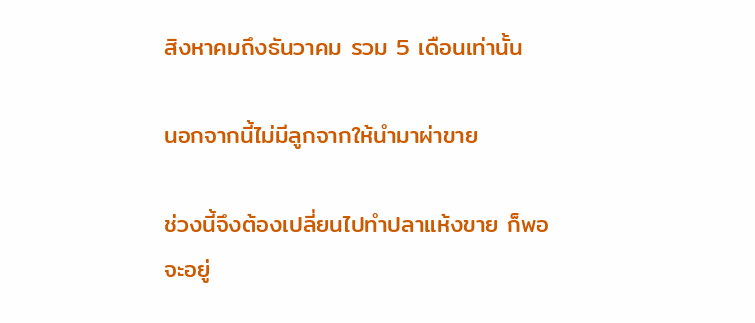สิงหาคมถึงธันวาคม รวม 5 เดือนเท่านั้น

นอกจากนี้ไม่มีลูกจากให้นำมาผ่าขาย

ช่วงนี้จึงต้องเปลี่ยนไปทำปลาแห้งขาย ก็พอจะอยู่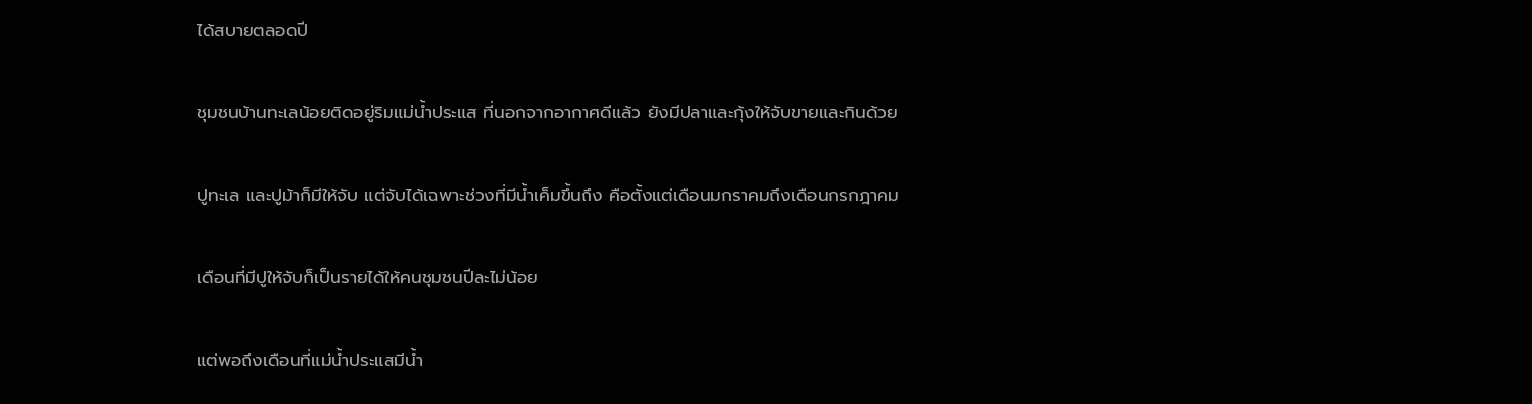ได้สบายตลอดปี

ชุมชนบ้านทะเลน้อยติดอยู่ริมแม่น้ำประแส ที่นอกจากอากาศดีแล้ว ยังมีปลาและกุ้งให้จับขายและกินด้วย

ปูทะเล และปูม้าก็มีให้จับ แต่จับได้เฉพาะช่วงที่มีน้ำเค็มขึ้นถึง คือตั้งแต่เดือนมกราคมถึงเดือนกรกฎาคม

เดือนที่มีปูให้จับก็เป็นรายได้ให้คนชุมชนปีละไม่น้อย

แต่พอถึงเดือนที่แม่น้ำประแสมีน้ำ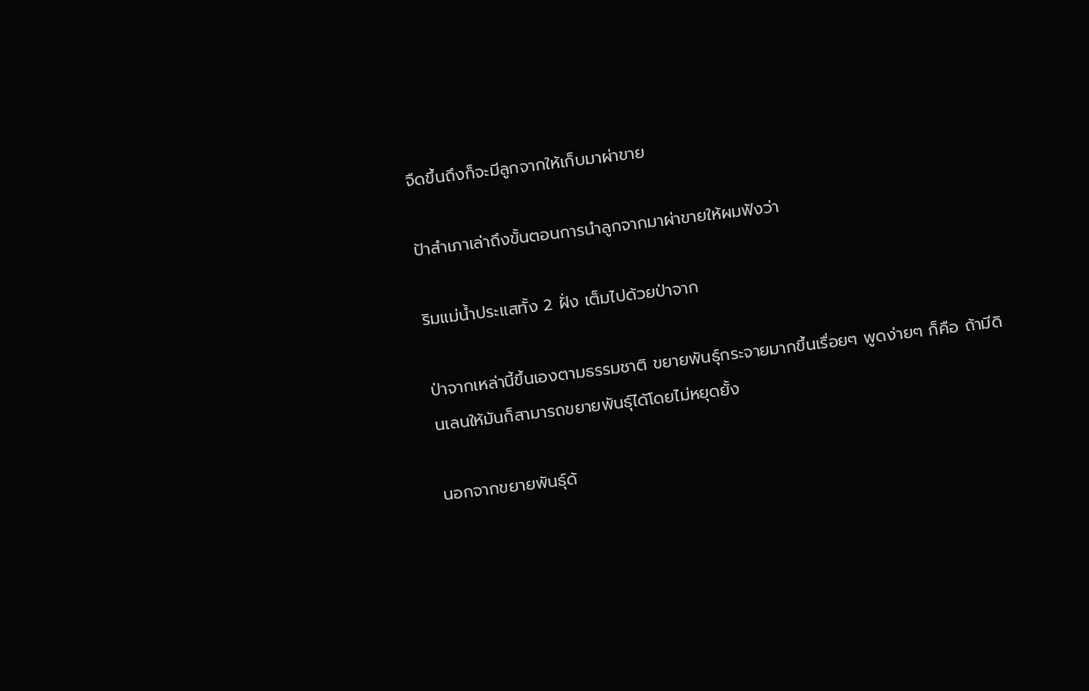จืดขึ้นถึงก็จะมีลูกจากให้เก็บมาผ่าขาย

ป้าสำเภาเล่าถึงขั้นตอนการนำลูกจากมาผ่าขายให้ผมฟังว่า

ริมแม่น้ำประแสทั้ง 2 ฝั่ง เต็มไปด้วยป่าจาก

ป่าจากเหล่านี้ขึ้นเองตามธรรมชาติ ขยายพันธุ์กระจายมากขึ้นเรื่อยๆ พูดง่ายๆ ก็คือ ถ้ามีดินเลนให้มันก็สามารถขยายพันธุ์ได้โดยไม่หยุดยั้ง

นอกจากขยายพันธุ์ด้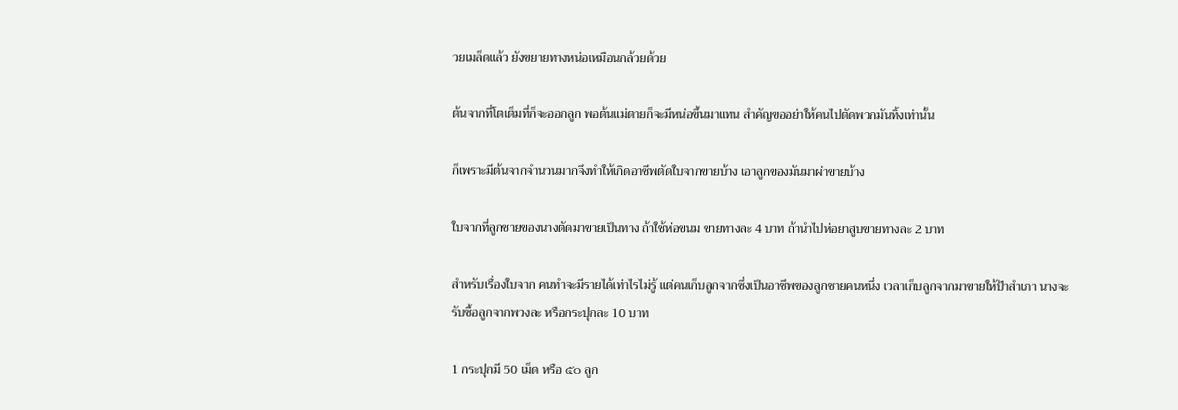วยเมล็ดแล้ว ยังขยายทางหน่อเหมือนกล้วยด้วย

ต้นจากที่โตเต็มที่ก็จะออกลูก พอต้นแม่ตายก็จะมีหน่อขึ้นมาแทน สำคัญขออย่าให้คนไปตัดพวกมันทิ้งเท่านั้น

ก็เพราะมีต้นจากจำนวนมากจึงทำให้เกิดอาชีพตัดใบจากขายบ้าง เอาลูกของมันมาผ่าขายบ้าง

ใบจากที่ลูกชายของนางตัดมาขายเป็นทาง ถ้าใช้ห่อขนม ขายทางละ 4 บาท ถ้านำไปห่อยาสูบขายทางละ 2 บาท

สำหรับเรื่องใบจาก คนทำจะมีรายได้เท่าไรไม่รู้ แต่คนเก็บลูกจากซึ่งเป็นอาชีพของลูกชายคนหนึ่ง เวลาเก็บลูกจากมาขายให้ป้าสำเภา นางจะรับซื้อลูกจากพวงละ หรือกระปุกละ 10 บาท

1 กระปุกมี 50 เม็ด หรือ ๕๐ ลูก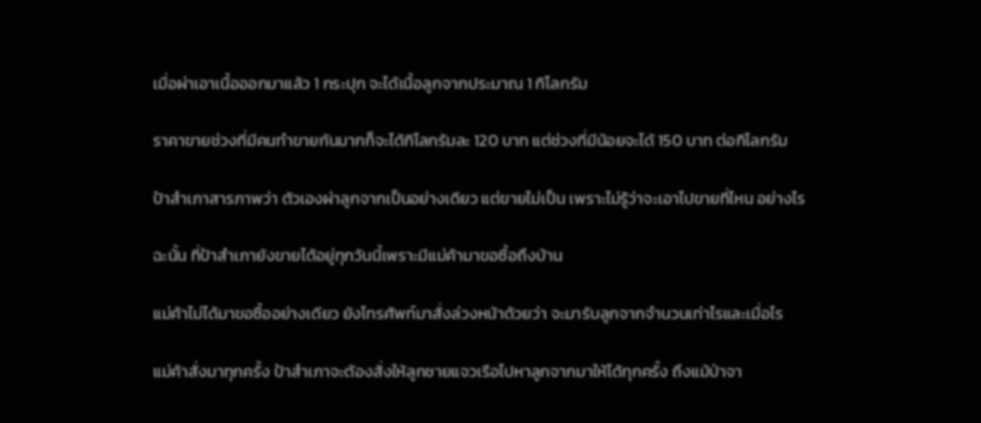เมื่อผ่าเอาเนื้อออกมาแล้ว 1 กระปุก จะได้เนื้อลูกจากประมาณ 1 กิโลกรัม

ราคาขายช่วงที่มีคนทำขายกันมากก็จะได้กิโลกรัมละ 120 บาท แต่ช่วงที่มีน้อยจะได้ 150 บาท ต่อกิโลกรัม

ป้าสำเภาสารภาพว่า ตัวเองผ่าลูกจากเป็นอย่างเดียว แต่ขายไม่เป็น เพราะไม่รู้ว่าจะเอาไปขายที่ไหน อย่างไร

ฉะนั้น ที่ป้าสำเภายังขายได้อยู่ทุกวันนี้เพราะมีแม่ค้ามาขอซื้อถึงบ้าน

แม่ค้าไม่ได้มาขอซื้ออย่างเดียว ยังโทรศัพท์มาสั่งล่วงหน้าด้วยว่า จะมารับลูกจากจำนวนเท่าไรและเมื่อไร

แม่ค้าสั่งมาทุกครั้ง ป้าสำเภาจะต้องสั่งให้ลูกชายแจวเรือไปหาลูกจากมาให้ได้ทุกครั้ง ถึงแม้ป่าจา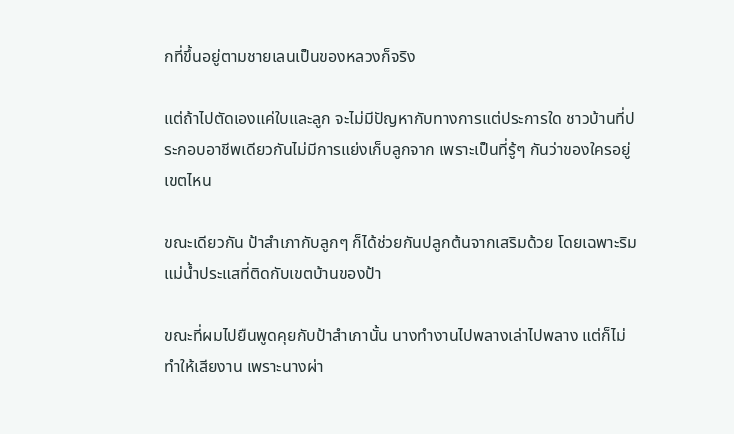กที่ขึ้นอยู่ตามชายเลนเป็นของหลวงก็จริง

แต่ถ้าไปตัดเองแค่ใบและลูก จะไม่มีปัญหากับทางการแต่ประการใด ชาวบ้านที่ประกอบอาชีพเดียวกันไม่มีการแย่งเก็บลูกจาก เพราะเป็นที่รู้ๆ กันว่าของใครอยู่เขตไหน

ขณะเดียวกัน ป้าสำเภากับลูกๆ ก็ได้ช่วยกันปลูกต้นจากเสริมด้วย โดยเฉพาะริมแม่น้ำประแสที่ติดกับเขตบ้านของป้า

ขณะที่ผมไปยืนพูดคุยกับป้าสำเภานั้น นางทำงานไปพลางเล่าไปพลาง แต่ก็ไม่ทำให้เสียงาน เพราะนางผ่า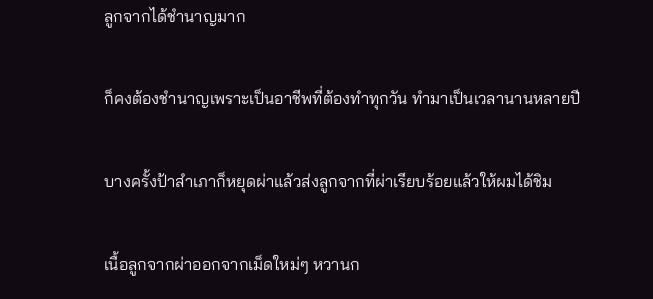ลูกจากได้ชำนาญมาก

ก็คงต้องชำนาญเพราะเป็นอาชีพที่ต้องทำทุกวัน ทำมาเป็นเวลานานหลายปี

บางครั้งป้าสำเภาก็หยุดผ่าแล้วส่งลูกจากที่ผ่าเรียบร้อยแล้วให้ผมได้ชิม

เนื้อลูกจากผ่าออกจากเม็ดใหม่ๆ หวานก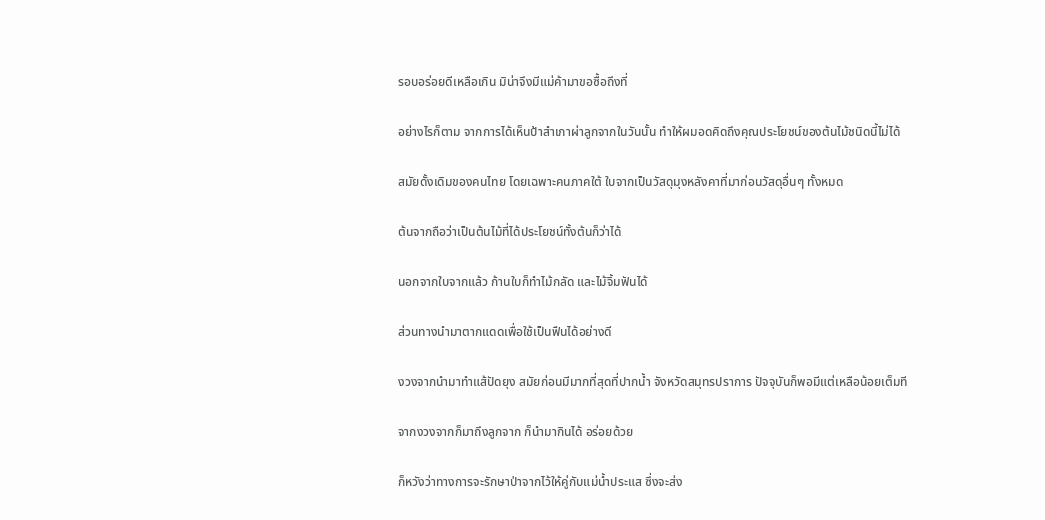รอบอร่อยดีเหลือเกิน มิน่าจึงมีแม่ค้ามาขอซื้อถึงที่

อย่างไรก็ตาม จากการได้เห็นป้าสำเภาผ่าลูกจากในวันนั้น ทำให้ผมอดคิดถึงคุณประโยชน์ของต้นไม้ชนิดนี้ไม่ได้

สมัยดั้งเดิมของคนไทย โดยเฉพาะคนภาคใต้ ใบจากเป็นวัสดุมุงหลังคาที่มาก่อนวัสดุอื่นๆ ทั้งหมด

ต้นจากถือว่าเป็นต้นไม้ที่ได้ประโยชน์ทั้งต้นก็ว่าได้

นอกจากใบจากแล้ว ก้านใบก็ทำไม้กลัด และไม้จิ้มฟันได้

ส่วนทางนำมาตากแดดเพื่อใช้เป็นฟืนได้อย่างดี

งวงจากนำมาทำแส้ปัดยุง สมัยก่อนมีมากที่สุดที่ปากน้ำ จังหวัดสมุทรปราการ ปัจจุบันก็พอมีแต่เหลือน้อยเต็มที

จากงวงจากก็มาถึงลูกจาก ก็นำมากินได้ อร่อยด้วย

ก็หวังว่าทางการจะรักษาป่าจากไว้ให้คู่กับแม่น้ำประแส ซึ่งจะส่ง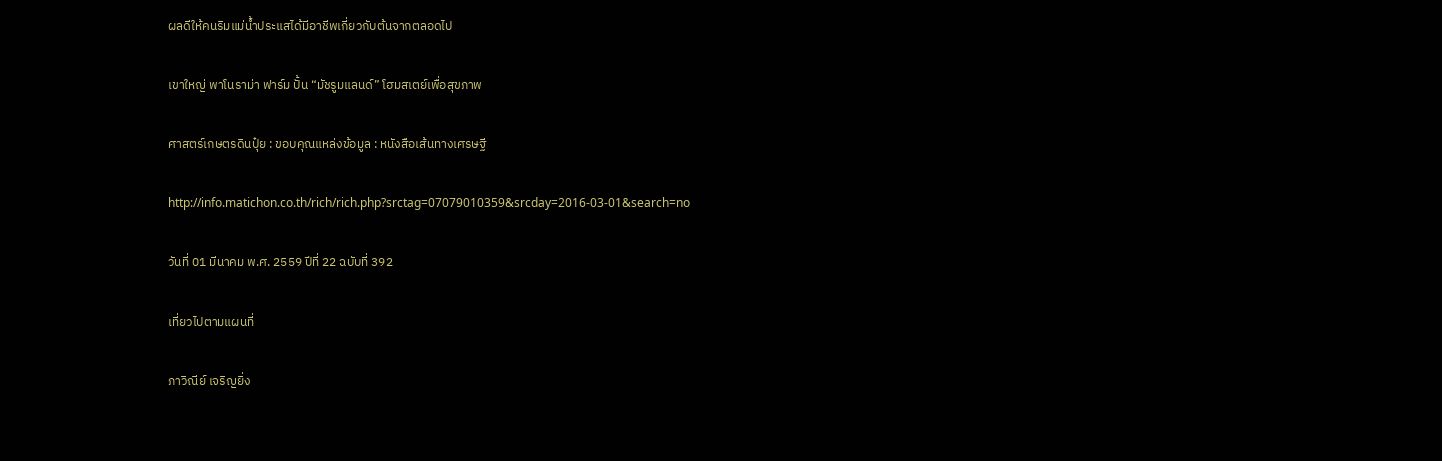ผลดีให้คนริมแม่น้ำประแสได้มีอาชีพเกี่ยวกับต้นจากตลอดไป

เขาใหญ่ พาโนราม่า ฟาร์ม ปั้น “มัชรูมแลนด์” โฮมสเตย์เพื่อสุขภาพ

ศาสตร์เกษตรดินปุ๋ย : ขอบคุณแหล่งข้อมูล : หนังสือเส้นทางเศรษฐี

http://info.matichon.co.th/rich/rich.php?srctag=07079010359&srcday=2016-03-01&search=no

วันที่ 01 มีนาคม พ.ศ. 2559 ปีที่ 22 ฉบับที่ 392

เที่ยวไปตามแผนที่

ภาวิณีย์ เจริญยิ่ง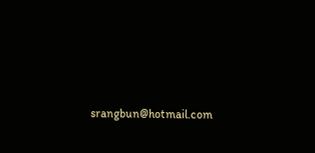srangbun@hotmail.com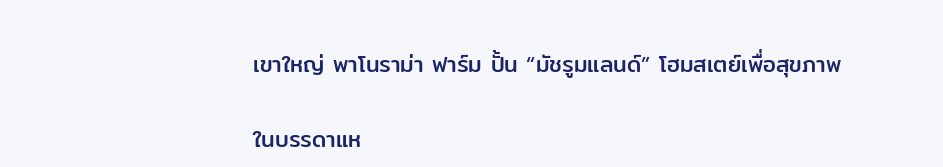เขาใหญ่ พาโนราม่า ฟาร์ม ปั้น “มัชรูมแลนด์” โฮมสเตย์เพื่อสุขภาพ

ในบรรดาแห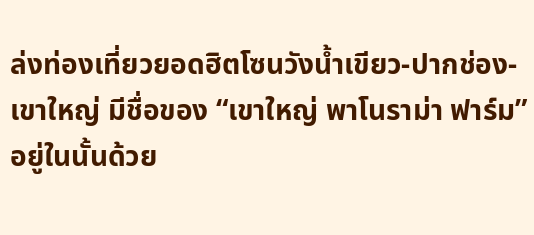ล่งท่องเที่ยวยอดฮิตโซนวังน้ำเขียว-ปากช่อง-เขาใหญ่ มีชื่อของ “เขาใหญ่ พาโนราม่า ฟาร์ม” อยู่ในนั้นด้วย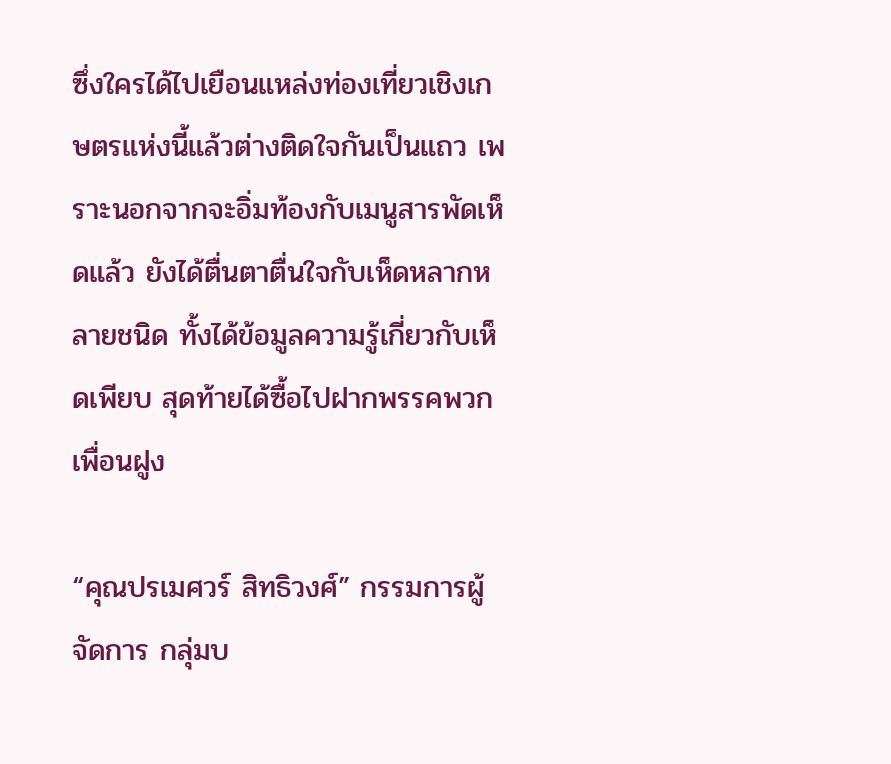ซึ่งใครได้ไปเยือนแหล่งท่องเที่ยวเชิงเกษตรแห่งนี้แล้วต่างติดใจกันเป็นแถว เพราะนอกจากจะอิ่มท้องกับเมนูสารพัดเห็ดแล้ว ยังได้ตื่นตาตื่นใจกับเห็ดหลากหลายชนิด ทั้งได้ข้อมูลความรู้เกี่ยวกับเห็ดเพียบ สุดท้ายได้ซื้อไปฝากพรรคพวกเพื่อนฝูง

“คุณปรเมศวร์ สิทธิวงศ์” กรรมการผู้จัดการ กลุ่มบ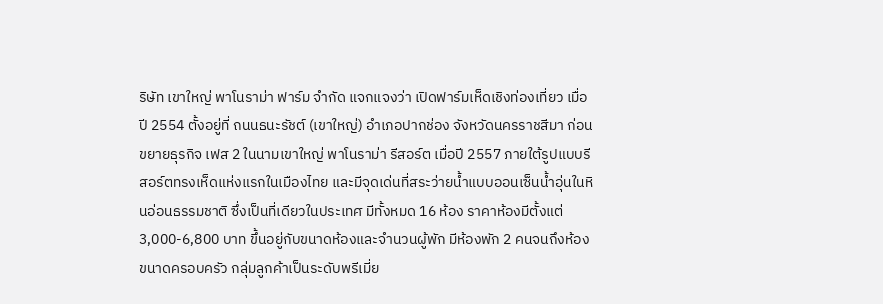ริษัท เขาใหญ่ พาโนราม่า ฟาร์ม จำกัด แจกแจงว่า เปิดฟาร์มเห็ดเชิงท่องเที่ยว เมื่อปี 2554 ตั้งอยู่ที่ ถนนธนะรัชต์ (เขาใหญ่) อำเภอปากช่อง จังหวัดนครราชสีมา ก่อนขยายธุรกิจ เฟส 2 ในนามเขาใหญ่ พาโนราม่า รีสอร์ต เมื่อปี 2557 ภายใต้รูปแบบรีสอร์ตทรงเห็ดแห่งแรกในเมืองไทย และมีจุดเด่นที่สระว่ายน้ำแบบออนเซ็นน้ำอุ่นในหินอ่อนธรรมชาติ ซึ่งเป็นที่เดียวในประเทศ มีทั้งหมด 16 ห้อง ราคาห้องมีตั้งแต่ 3,000-6,800 บาท ขึ้นอยู่กับขนาดห้องและจำนวนผู้พัก มีห้องพัก 2 คนจนถึงห้องขนาดครอบครัว กลุ่มลูกค้าเป็นระดับพรีเมี่ย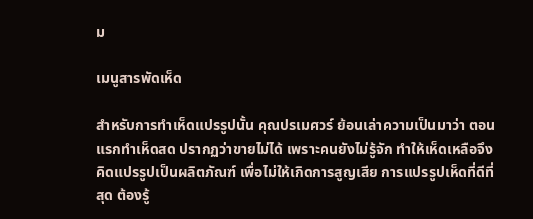ม

เมนูสารพัดเห็ด

สำหรับการทำเห็ดแปรรูปนั้น คุณปรเมศวร์ ย้อนเล่าความเป็นมาว่า ตอนแรกทำเห็ดสด ปรากฏว่าขายไม่ได้ เพราะคนยังไม่รู้จัก ทำให้เห็ดเหลือจึงคิดแปรรูปเป็นผลิตภัณฑ์ เพื่อไม่ให้เกิดการสูญเสีย การแปรรูปเห็ดที่ดีที่สุด ต้องรู้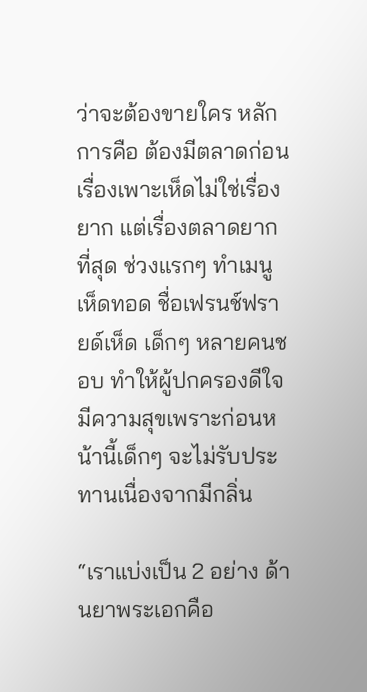ว่าจะต้องขายใคร หลักการคือ ต้องมีตลาดก่อน เรื่องเพาะเห็ดไม่ใช่เรื่องยาก แต่เรื่องตลาดยากที่สุด ช่วงแรกๆ ทำเมนูเห็ดทอด ชื่อเฟรนช์ฟรายด์เห็ด เด็กๆ หลายคนชอบ ทำให้ผู้ปกครองดีใจมีความสุขเพราะก่อนหน้านี้เด็กๆ จะไม่รับประทานเนื่องจากมีกลิ่น

“เราแบ่งเป็น 2 อย่าง ด้านยาพระเอกคือ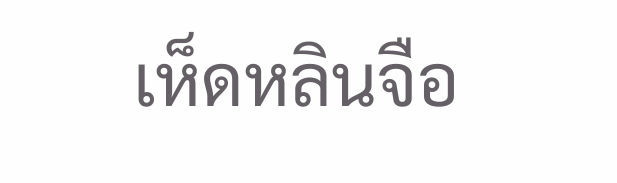เห็ดหลินจือ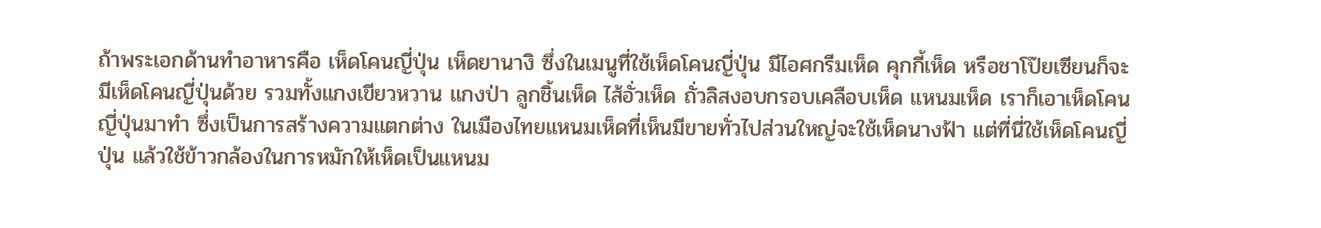ถ้าพระเอกด้านทำอาหารคือ เห็ดโคนญี่ปุ่น เห็ดยานางิ ซึ่งในเมนูที่ใช้เห็ดโคนญี่ปุ่น มีไอศกรีมเห็ด คุกกี้เห็ด หรือชาโป๊ยเซียนก็จะมีเห็ดโคนญี่ปุ่นด้วย รวมทั้งแกงเขียวหวาน แกงป่า ลูกชิ้นเห็ด ไส้อั่วเห็ด ถั่วลิสงอบกรอบเคลือบเห็ด แหนมเห็ด เราก็เอาเห็ดโคนญี่ปุ่นมาทำ ซึ่งเป็นการสร้างความแตกต่าง ในเมืองไทยแหนมเห็ดที่เห็นมีขายทั่วไปส่วนใหญ่จะใช้เห็ดนางฟ้า แต่ที่นี่ใช้เห็ดโคนญี่ปุ่น แล้วใช้ข้าวกล้องในการหมักให้เห็ดเป็นแหนม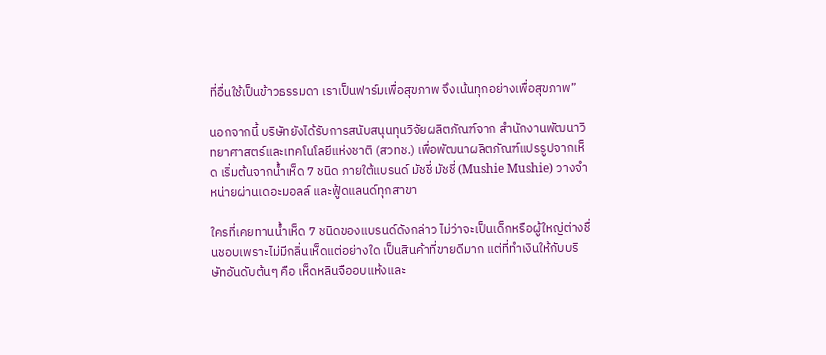ที่อื่นใช้เป็นข้าวธรรมดา เราเป็นฟาร์มเพื่อสุขภาพ จึงเน้นทุกอย่างเพื่อสุขภาพ”

นอกจากนี้ บริษัทยังได้รับการสนับสนุนทุนวิจัยผลิตภัณฑ์จาก สำนักงานพัฒนาวิทยาศาสตร์และเทคโนโลยีแห่งชาติ (สวทช.) เพื่อพัฒนาผลิตภัณฑ์แปรรูปจากเห็ด เริ่มต้นจากน้ำเห็ด 7 ชนิด ภายใต้แบรนด์ มัชชี่ มัชชี่ (Mushie Mushie) วางจำหน่ายผ่านเดอะมอลล์ และฟู้ดแลนด์ทุกสาขา

ใครที่เคยทานน้ำเห็ด 7 ชนิดของแบรนด์ดังกล่าว ไม่ว่าจะเป็นเด็กหรือผู้ใหญ่ต่างชื่นชอบเพราะไม่มีกลิ่นเห็ดแต่อย่างใด เป็นสินค้าที่ขายดีมาก แต่ที่ทำเงินให้กับบริษัทอันดับต้นๆ คือ เห็ดหลินจืออบแห้งและ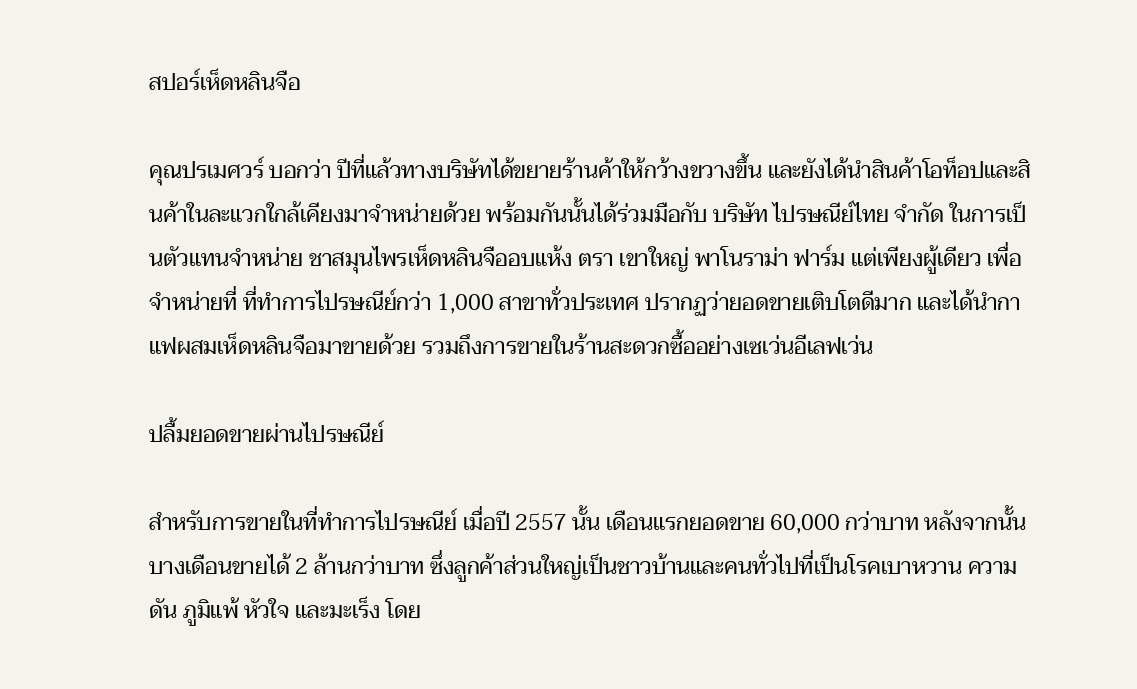สปอร์เห็ดหลินจือ

คุณปรเมศวร์ บอกว่า ปีที่แล้วทางบริษัทได้ขยายร้านค้าให้กว้างขวางขึ้น และยังได้นำสินค้าโอท็อปและสินค้าในละแวกใกล้เคียงมาจำหน่ายด้วย พร้อมกันนั้นได้ร่วมมือกับ บริษัท ไปรษณีย์ไทย จำกัด ในการเป็นตัวแทนจำหน่าย ชาสมุนไพรเห็ดหลินจืออบแห้ง ตรา เขาใหญ่ พาโนราม่า ฟาร์ม แต่เพียงผู้เดียว เพื่อจำหน่ายที่ ที่ทำการไปรษณีย์กว่า 1,000 สาขาทั่วประเทศ ปรากฏว่ายอดขายเติบโตดีมาก และได้นำกาแฟผสมเห็ดหลินจือมาขายด้วย รวมถึงการขายในร้านสะดวกซื้ออย่างเซเว่นอีเลฟเว่น

ปลื้มยอดขายผ่านไปรษณีย์

สำหรับการขายในที่ทำการไปรษณีย์ เมื่อปี 2557 นั้น เดือนแรกยอดขาย 60,000 กว่าบาท หลังจากนั้นบางเดือนขายได้ 2 ล้านกว่าบาท ซึ่งลูกค้าส่วนใหญ่เป็นชาวบ้านและคนทั่วไปที่เป็นโรคเบาหวาน ความดัน ภูมิแพ้ หัวใจ และมะเร็ง โดย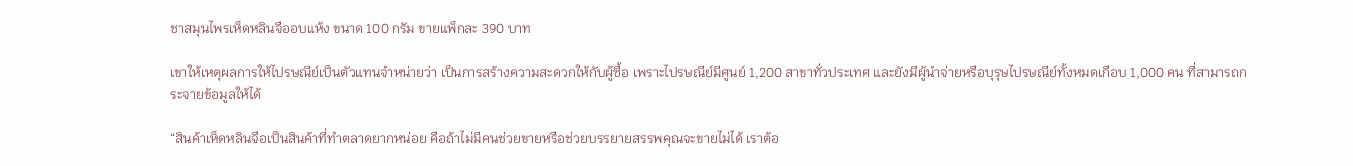ชาสมุนไพรเห็ดหลินจืออบแห้ง ขนาด 100 กรัม ขายแพ็กละ 390 บาท

เขาให้เหตุผลการให้ไปรษณีย์เป็นตัวแทนจำหน่ายว่า เป็นการสร้างความสะดวกให้กับผู้ซื้อ เพราะไปรษณีย์มีศูนย์ 1,200 สาขาทั่วประเทศ และยังมีผู้นำจ่ายหรือบุรุษไปรษณีย์ทั้งหมดเกือบ 1,000 คน ที่สามารถกระจายข้อมูลให้ได้

“สินค้าเห็ดหลินจือเป็นสินค้าที่ทำตลาดยากหน่อย คือถ้าไม่มีคนช่วยขายหรือช่วยบรรยายสรรพคุณจะขายไม่ได้ เราต้อ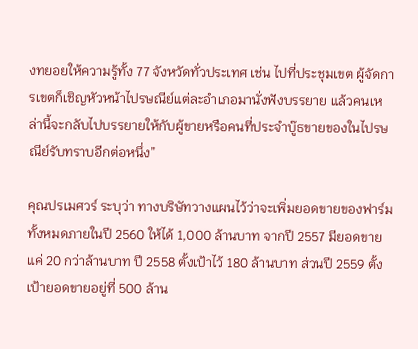งทยอยให้ความรู้ทั้ง 77 จังหวัดทั่วประเทศ เช่น ไปที่ประชุมเขต ผู้จัดการเขตก็เชิญหัวหน้าไปรษณีย์แต่ละอำเภอมานั่งฟังบรรยาย แล้วคนเหล่านี้จะกลับไปบรรยายให้กับผู้ขายหรือคนที่ประจำบู๊ธขายของในไปรษณีย์รับทราบอีกต่อหนึ่ง”

คุณปรเมศวร์ ระบุว่า ทางบริษัทวางแผนไว้ว่าจะเพิ่มยอดขายของฟาร์มทั้งหมดภายในปี 2560 ให้ได้ 1,000 ล้านบาท จากปี 2557 มียอดขายแค่ 20 กว่าล้านบาท ปี 2558 ตั้งเป้าไว้ 180 ล้านบาท ส่วนปี 2559 ตั้งเป้ายอดขายอยู่ที่ 500 ล้าน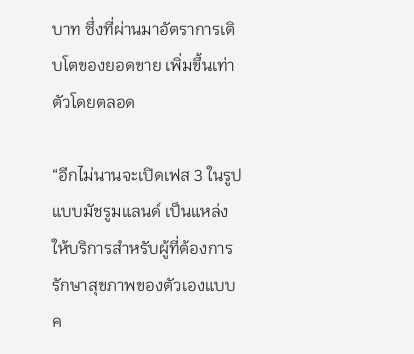บาท ซึ่งที่ผ่านมาอัตราการเติบโตของยอดขาย เพิ่มขึ้นเท่าตัวโดยตลอด

“อีกไม่นานจะเปิดเฟส 3 ในรูปแบบมัชรูมแลนด์ เป็นแหล่งให้บริการสำหรับผู้ที่ต้องการรักษาสุขภาพของตัวเองแบบค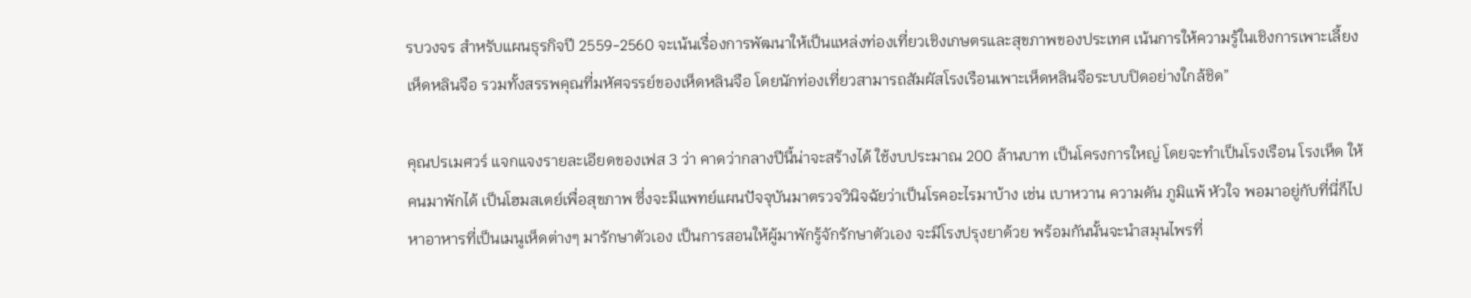รบวงจร สำหรับแผนธุรกิจปี 2559-2560 จะเน้นเรื่องการพัฒนาให้เป็นแหล่งท่องเที่ยวเชิงเกษตรและสุขภาพของประเทศ เน้นการให้ความรู้ในเชิงการเพาะเลี้ยงเห็ดหลินจือ รวมทั้งสรรพคุณที่มหัศจรรย์ของเห็ดหลินจือ โดยนักท่องเที่ยวสามารถสัมผัสโรงเรือนเพาะเห็ดหลินจือระบบปิดอย่างใกล้ชิด”

คุณปรเมศวร์ แจกแจงรายละเอียดของเฟส 3 ว่า คาดว่ากลางปีนี้น่าจะสร้างได้ ใช้งบประมาณ 200 ล้านบาท เป็นโครงการใหญ่ โดยจะทำเป็นโรงเรือน โรงเห็ด ให้คนมาพักได้ เป็นโฮมสเตย์เพื่อสุขภาพ ซึ่งจะมีแพทย์แผนปัจจุบันมาตรวจวินิจฉัยว่าเป็นโรคอะไรมาบ้าง เช่น เบาหวาน ความดัน ภูมิแพ้ หัวใจ พอมาอยู่กับที่นี่ก็ไปหาอาหารที่เป็นเมนูเห็ดต่างๆ มารักษาตัวเอง เป็นการสอนให้ผู้มาพักรู้จักรักษาตัวเอง จะมีโรงปรุงยาด้วย พร้อมกันนั้นจะนำสมุนไพรที่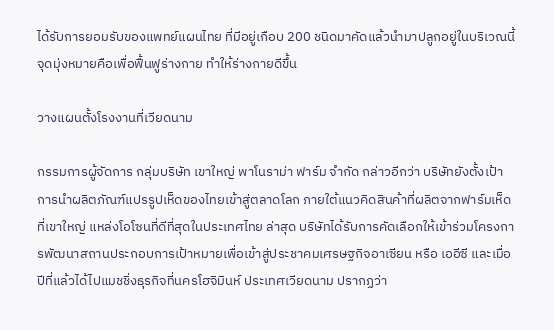ได้รับการยอมรับของแพทย์แผนไทย ที่มีอยู่เกือบ 200 ชนิดมาคัดแล้วนำมาปลูกอยู่ในบริเวณนี้ จุดมุ่งหมายคือเพื่อฟื้นฟูร่างกาย ทำให้ร่างกายดีขึ้น

วางแผนตั้งโรงงานที่เวียดนาม

กรรมการผู้จัดการ กลุ่มบริษัท เขาใหญ่ พาโนราม่า ฟาร์ม จำกัด กล่าวอีกว่า บริษัทยังตั้งเป้าการนำผลิตภัณฑ์แปรรูปเห็ดของไทยเข้าสู่ตลาดโลก ภายใต้แนวคิดสินค้าที่ผลิตจากฟาร์มเห็ดที่เขาใหญ่ แหล่งโอโซนที่ดีที่สุดในประเทศไทย ล่าสุด บริษัทได้รับการคัดเลือกให้เข้าร่วมโครงการพัฒนาสถานประกอบการเป้าหมายเพื่อเข้าสู่ประชาคมเศรษฐกิจอาเซียน หรือ เออีซี และเมื่อปีที่แล้วได้ไปแมชชิ่งธุรกิจที่นครโฮจิมินห์ ประเทศเวียดนาม ปรากฏว่า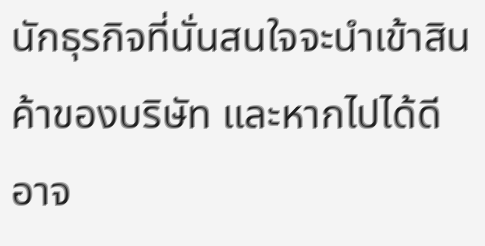นักธุรกิจที่นั่นสนใจจะนำเข้าสินค้าของบริษัท และหากไปได้ดีอาจ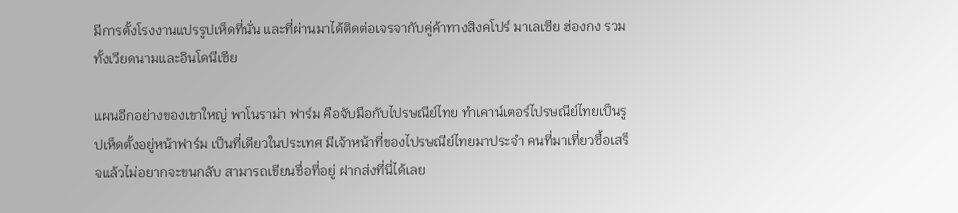มีการตั้งโรงงานแปรรูปเห็ดที่นั่น และที่ผ่านมาได้ติดต่อเจรจากับคู่ค้าทางสิงคโปร์ มาเลเซีย ฮ่องกง รวมทั้งเวียดนามและอินโดนีเซีย

แผนอีกอย่างของเขาใหญ่ พาโนราม่า ฟาร์ม คือจับมือกับไปรษณีย์ไทย ทำเคาน์เตอร์ไปรษณีย์ไทยเป็นรูปเห็ดตั้งอยู่หน้าฟาร์ม เป็นที่เดียวในประเทศ มีเจ้าหน้าที่ของไปรษณีย์ไทยมาประจำ คนที่มาเที่ยวซื้อเสร็จแล้วไม่อยากจะขนกลับ สามารถเขียนชื่อที่อยู่ ฝากส่งที่นี่ได้เลย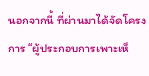นอกจากนี้ ที่ผ่านมาได้จัดโครงการ “ผู้ประกอบการเพาะเห็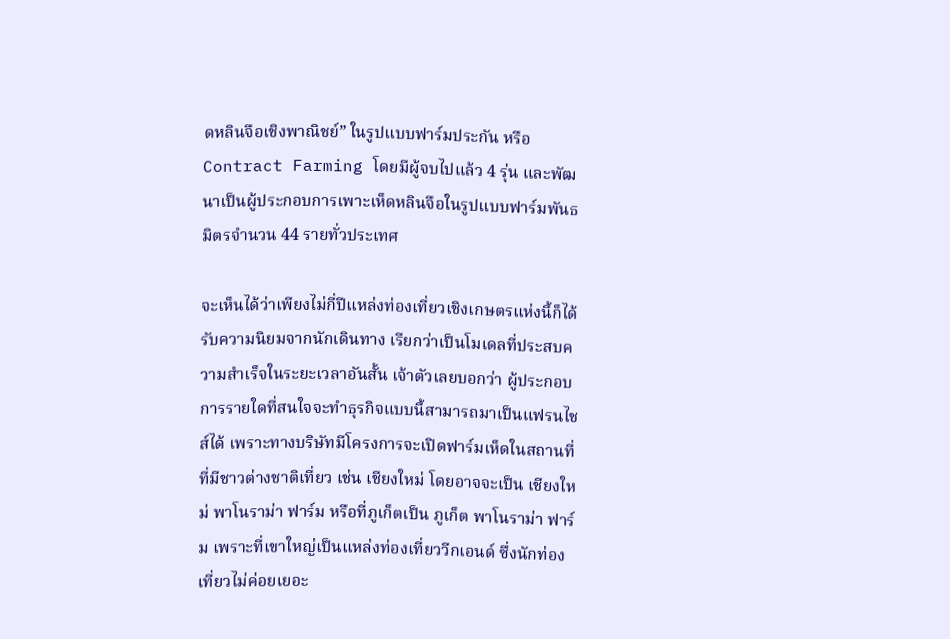ดหลินจือเชิงพาณิชย์” ในรูปแบบฟาร์มประกัน หรือ Contract Farming โดยมีผู้จบไปแล้ว 4 รุ่น และพัฒนาเป็นผู้ประกอบการเพาะเห็ดหลินจือในรูปแบบฟาร์มพันธมิตรจำนวน 44 รายทั่วประเทศ

จะเห็นได้ว่าเพียงไม่กี่ปีแหล่งท่องเที่ยวเชิงเกษตรแห่งนี้ก็ได้รับความนิยมจากนักเดินทาง เรียกว่าเป็นโมเดลที่ประสบความสำเร็จในระยะเวลาอันสั้น เจ้าตัวเลยบอกว่า ผู้ประกอบการรายใดที่สนใจจะทำธุรกิจแบบนี้สามารถมาเป็นแฟรนไชส์ได้ เพราะทางบริษัทมีโครงการจะเปิดฟาร์มเห็ดในสถานที่ที่มีชาวต่างชาติเที่ยว เช่น เชียงใหม่ โดยอาจจะเป็น เชียงใหม่ พาโนราม่า ฟาร์ม หรือที่ภูเก็ตเป็น ภูเก็ต พาโนราม่า ฟาร์ม เพราะที่เขาใหญ่เป็นแหล่งท่องเที่ยววีกเอนด์ ซึ่งนักท่องเที่ยวไม่ค่อยเยอะ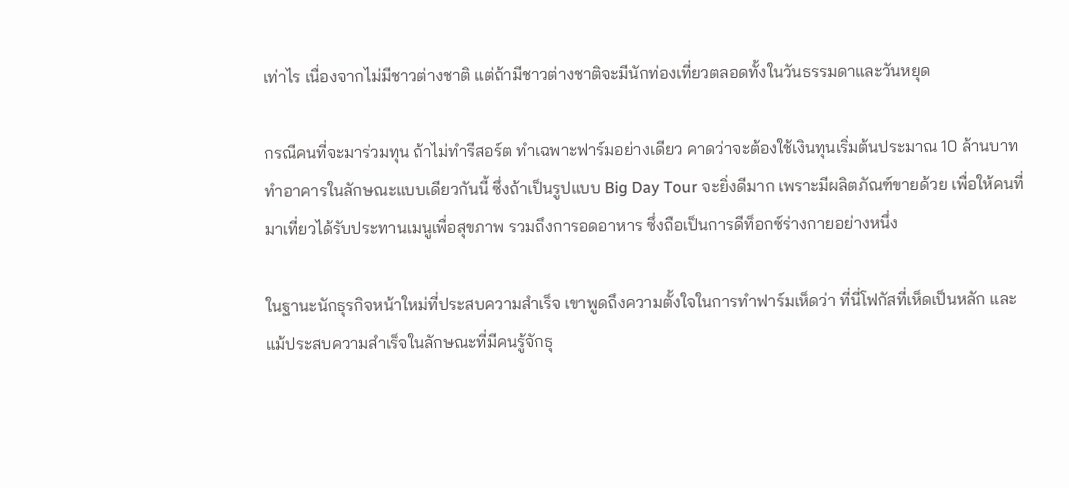เท่าไร เนื่องจากไม่มีชาวต่างชาติ แต่ถ้ามีชาวต่างชาติจะมีนักท่องเที่ยวตลอดทั้งในวันธรรมดาและวันหยุด

กรณีคนที่จะมาร่วมทุน ถ้าไม่ทำรีสอร์ต ทำเฉพาะฟาร์มอย่างเดียว คาดว่าจะต้องใช้เงินทุนเริ่มต้นประมาณ 10 ล้านบาท ทำอาคารในลักษณะแบบเดียวกันนี้ ซึ่งถ้าเป็นรูปแบบ Big Day Tour จะยิ่งดีมาก เพราะมีผลิตภัณฑ์ขายด้วย เพื่อให้คนที่มาเที่ยวได้รับประทานเมนูเพื่อสุขภาพ รวมถึงการอดอาหาร ซึ่งถือเป็นการดีท็อกซ์ร่างกายอย่างหนึ่ง

ในฐานะนักธุรกิจหน้าใหม่ที่ประสบความสำเร็จ เขาพูดถึงความตั้งใจในการทำฟาร์มเห็ดว่า ที่นี่โฟกัสที่เห็ดเป็นหลัก และแม้ประสบความสำเร็จในลักษณะที่มีคนรู้จักธุ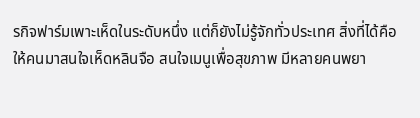รกิจฟาร์มเพาะเห็ดในระดับหนึ่ง แต่ก็ยังไม่รู้จักทั่วประเทศ สิ่งที่ได้คือ ให้คนมาสนใจเห็ดหลินจือ สนใจเมนูเพื่อสุขภาพ มีหลายคนพยา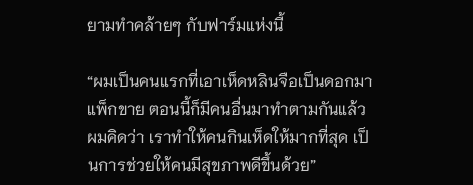ยามทำคล้ายๆ กับฟาร์มแห่งนี้

“ผมเป็นคนแรกที่เอาเห็ดหลินจือเป็นดอกมาแพ็กขาย ตอนนี้ก็มีคนอื่นมาทำตามกันแล้ว ผมคิดว่า เราทำให้คนกินเห็ดให้มากที่สุด เป็นการช่วยให้คนมีสุขภาพดีขึ้นด้วย”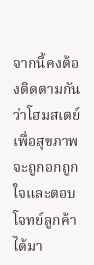จากนี้คงต้องติดตามกันว่าโฮมสเตย์เพื่อสุขภาพจะถูกอกถูกใจและตอบโจทย์ลูกค้าได้มา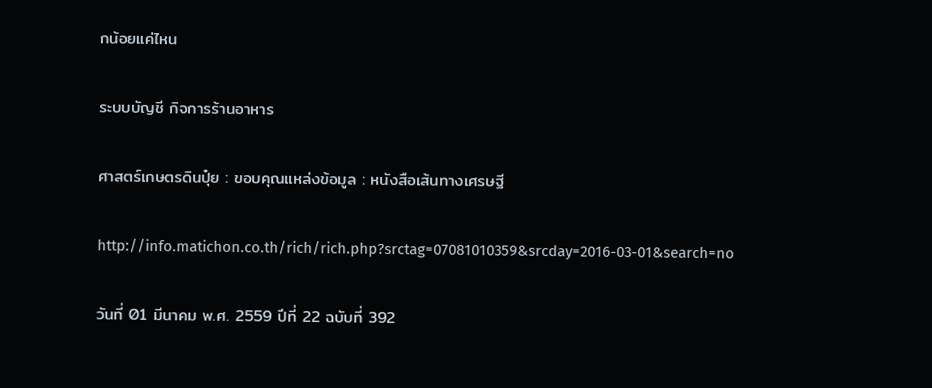กน้อยแค่ไหน

ระบบบัญชี กิจการร้านอาหาร

ศาสตร์เกษตรดินปุ๋ย : ขอบคุณแหล่งข้อมูล : หนังสือเส้นทางเศรษฐี

http://info.matichon.co.th/rich/rich.php?srctag=07081010359&srcday=2016-03-01&search=no

วันที่ 01 มีนาคม พ.ศ. 2559 ปีที่ 22 ฉบับที่ 392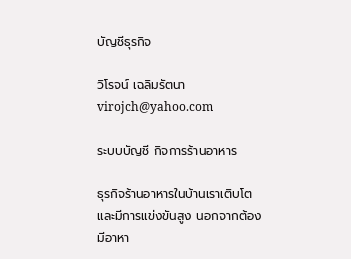บัญชีธุรกิจ

วิโรจน์ เฉลิมรัตนา virojch@yahoo.com

ระบบบัญชี กิจการร้านอาหาร

ธุรกิจร้านอาหารในบ้านเราเติบโตและมีการแข่งขันสูง นอกจากต้องมีอาหา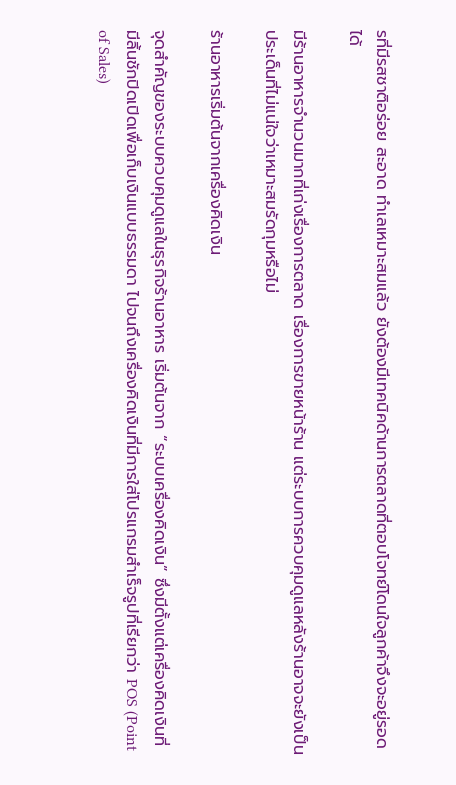รที่มีรสชาติอร่อย สะอาด ทำเลเหมาะสมแล้ว ยังต้องมีเทคนิคด้านการตลาดที่ตอบโจทย์โดนใจลูกค้าจึงจะอยู่รอดได้

มีร้านอาหารจำนวนมากที่เก่งเรื่องการตลาด เรื่องการขายหน้าร้าน แต่ระบบการควบคุมดูแลหลังร้านอาจจะยังเป็นประเด็นที่ไม่แน่ใจว่าเหมาะสมรัดกุมหรือไม่

ร้านอาหารเริ่มต้นจากเครื่องคิดเงิน

จุดสำคัญของระบบควบคุมดูแลในธุรกิจร้านอาหาร เริ่มต้นจาก “ระบบเครื่องคิดเงิน” ซึ่งมีตั้งแต่เครื่องคิดเงินที่มีลิ้นชักปิดเปิดเพื่อเก็บเงินแบบธรรมดา ไปจนถึงเครื่องคิดเงินที่มีการใส่โปรแกรมสำเร็จรูปที่เรียกว่า POS (Point of Sales)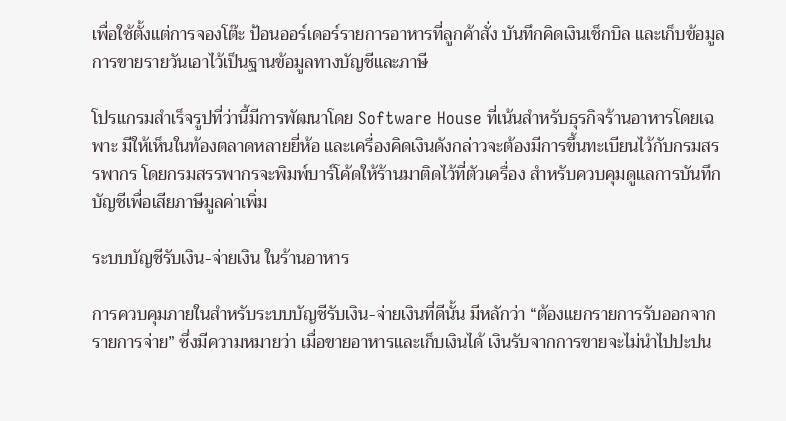เพื่อใช้ตั้งแต่การจองโต๊ะ ป้อนออร์เดอร์รายการอาหารที่ลูกค้าสั่ง บันทึกคิดเงินเช็กบิล และเก็บข้อมูลการขายรายวันเอาไว้เป็นฐานข้อมูลทางบัญชีและภาษี

โปรแกรมสำเร็จรูปที่ว่านี้มีการพัฒนาโดย Software House ที่เน้นสำหรับธุรกิจร้านอาหารโดยเฉพาะ มีให้เห็นในท้องตลาดหลายยี่ห้อ และเครื่องคิดเงินดังกล่าวจะต้องมีการขึ้นทะเบียนไว้กับกรมสรรพากร โดยกรมสรรพากรจะพิมพ์บาร์โค้ดให้ร้านมาติดไว้ที่ตัวเครื่อง สำหรับควบคุมดูแลการบันทึกบัญชีเพื่อเสียภาษีมูลค่าเพิ่ม

ระบบบัญชีรับเงิน-จ่ายเงิน ในร้านอาหาร

การควบคุมภายในสำหรับระบบบัญชีรับเงิน-จ่ายเงินที่ดีนั้น มีหลักว่า “ต้องแยกรายการรับออกจากรายการจ่าย” ซึ่งมีความหมายว่า เมื่อขายอาหารและเก็บเงินได้ เงินรับจากการขายจะไม่นำไปปะปน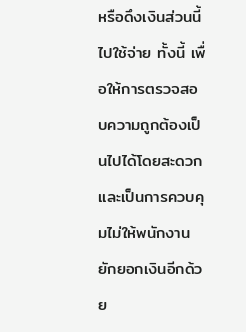หรือดึงเงินส่วนนี้ไปใช้จ่าย ทั้งนี้ เพื่อให้การตรวจสอบความถูกต้องเป็นไปได้โดยสะดวก และเป็นการควบคุมไม่ให้พนักงานยักยอกเงินอีกด้วย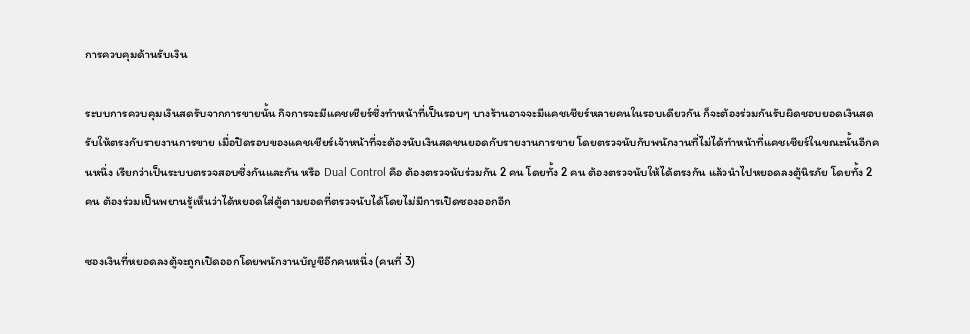การควบคุมด้านรับเงิน

ระบบการควบคุมเงินสดรับจากการขายนั้น กิจการจะมีแคชเชียร์ซึ่งทำหน้าที่เป็นรอบๆ บางร้านอาจจะมีแคชเชียร์หลายคนในรอบเดียวกัน ก็จะต้องร่วมกันรับผิดชอบยอดเงินสดรับให้ตรงกับรายงานการขาย เมื่อปิดรอบของแคชเชียร์เจ้าหน้าที่จะต้องนับเงินสดชนยอดกับรายงานการขาย โดยตรวจนับกับพนักงานที่ไม่ได้ทำหน้าที่แคชเชียร์ในขณะนั้นอีกคนหนึ่ง เรียกว่าเป็นระบบตรวจสอบซึ่งกันและกัน หรือ Dual Control คือ ต้องตรวจนับร่วมกัน 2 คน โดยทั้ง 2 คน ต้องตรวจนับให้ได้ตรงกัน แล้วนำไปหยอดลงตู้นิรภัย โดยทั้ง 2 คน ต้องร่วมเป็นพยานรู้เห็นว่าได้หยอดใส่ตู้ตามยอดที่ตรวจนับได้โดยไม่มีการเปิดซองออกอีก

ซองเงินที่หยอดลงตู้จะถูกเปิดออกโดยพนักงานบัญชีอีกคนหนึ่ง (คนที่ 3)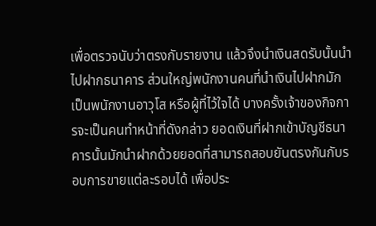เพื่อตรวจนับว่าตรงกับรายงาน แล้วจึงนำเงินสดรับนั้นนำไปฝากธนาคาร ส่วนใหญ่พนักงานคนที่นำเงินไปฝากมักเป็นพนักงานอาวุโส หรือผู้ที่ไว้ใจได้ บางครั้งเจ้าของกิจการจะเป็นคนทำหน้าที่ดังกล่าว ยอดเงินที่ฝากเข้าบัญชีธนาคารนั้นมักนำฝากด้วยยอดที่สามารถสอบยันตรงกันกับรอบการขายแต่ละรอบได้ เพื่อประ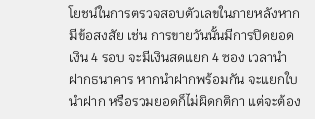โยชน์ในการตรวจสอบตัวเลขในภายหลังหากมีข้อสงสัย เช่น การขายวันนั้นมีการปิดยอดเงิน 4 รอบ จะมีเงินสดแยก 4 ซอง เวลานำฝากธนาคาร หากนำฝากพร้อมกัน จะแยกใบนำฝาก หรือรวมยอดก็ไม่ผิดกติกา แต่จะต้อง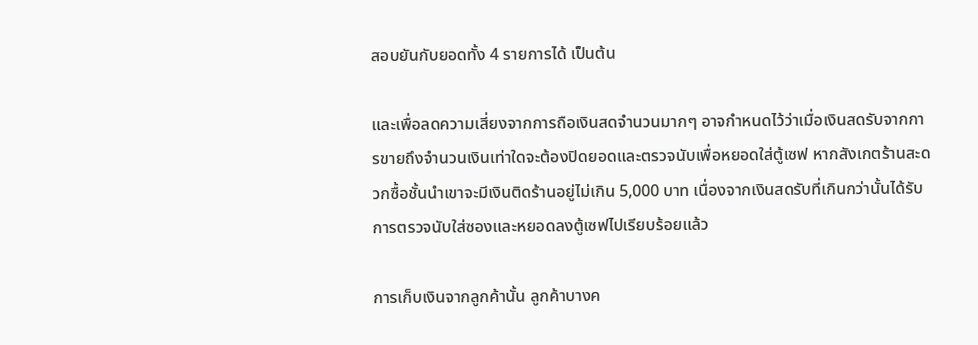สอบยันกับยอดทั้ง 4 รายการได้ เป็นต้น

และเพื่อลดความเสี่ยงจากการถือเงินสดจำนวนมากๆ อาจกำหนดไว้ว่าเมื่อเงินสดรับจากการขายถึงจำนวนเงินเท่าใดจะต้องปิดยอดและตรวจนับเพื่อหยอดใส่ตู้เซฟ หากสังเกตร้านสะดวกซื้อชั้นนำเขาจะมีเงินติดร้านอยู่ไม่เกิน 5,000 บาท เนื่องจากเงินสดรับที่เกินกว่านั้นได้รับการตรวจนับใส่ซองและหยอดลงตู้เซฟไปเรียบร้อยแล้ว

การเก็บเงินจากลูกค้านั้น ลูกค้าบางค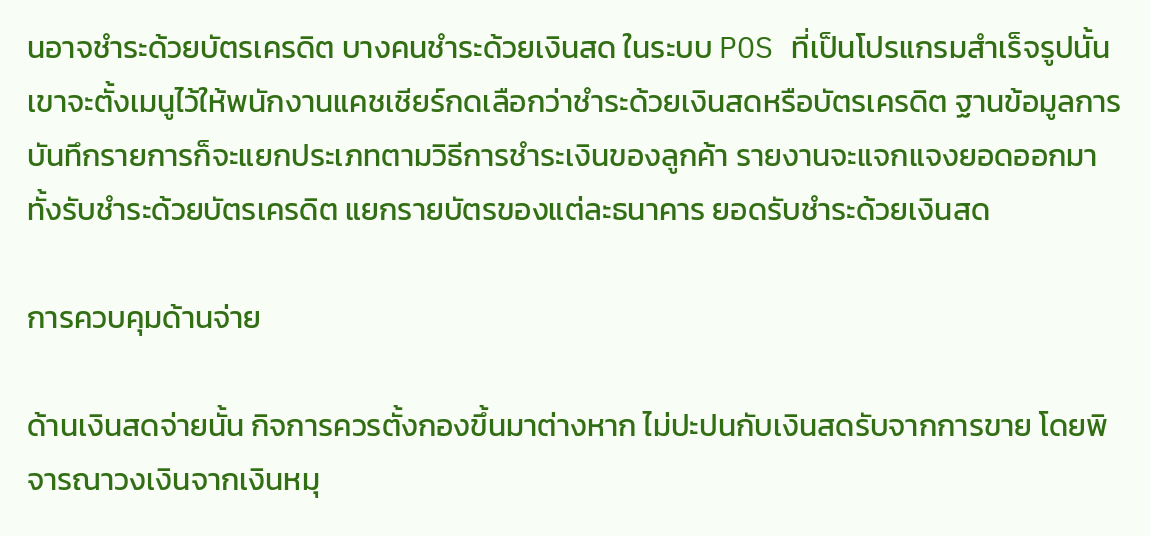นอาจชำระด้วยบัตรเครดิต บางคนชำระด้วยเงินสด ในระบบ POS ที่เป็นโปรแกรมสำเร็จรูปนั้น เขาจะตั้งเมนูไว้ให้พนักงานแคชเชียร์กดเลือกว่าชำระด้วยเงินสดหรือบัตรเครดิต ฐานข้อมูลการบันทึกรายการก็จะแยกประเภทตามวิธีการชำระเงินของลูกค้า รายงานจะแจกแจงยอดออกมาทั้งรับชำระด้วยบัตรเครดิต แยกรายบัตรของแต่ละธนาคาร ยอดรับชำระด้วยเงินสด

การควบคุมด้านจ่าย

ด้านเงินสดจ่ายนั้น กิจการควรตั้งกองขึ้นมาต่างหาก ไม่ปะปนกับเงินสดรับจากการขาย โดยพิจารณาวงเงินจากเงินหมุ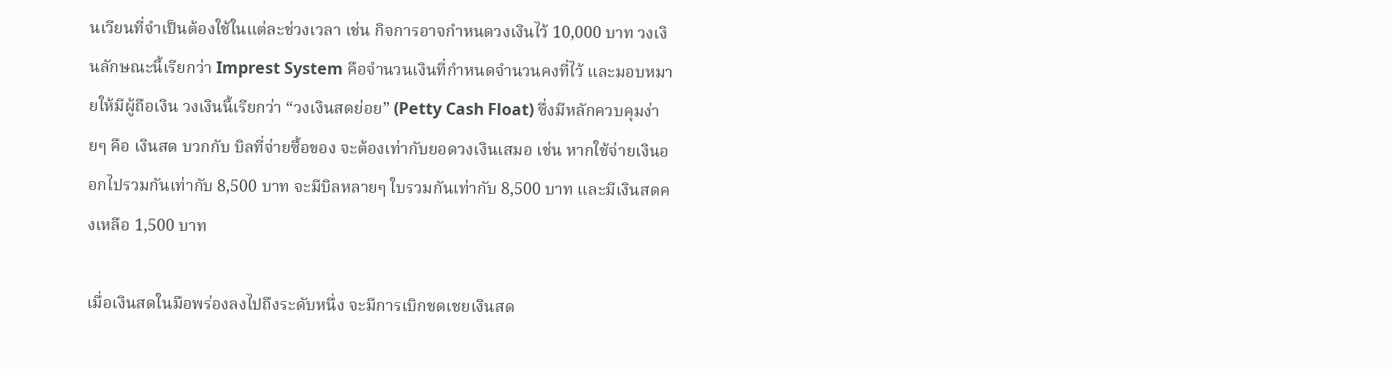นเวียนที่จำเป็นต้องใช้ในแต่ละช่วงเวลา เช่น กิจการอาจกำหนดวงเงินไว้ 10,000 บาท วงเงินลักษณะนี้เรียกว่า Imprest System คือจำนวนเงินที่กำหนดจำนวนคงที่ไว้ และมอบหมายให้มีผู้ถือเงิน วงเงินนี้เรียกว่า “วงเงินสดย่อย” (Petty Cash Float) ซึ่งมีหลักควบคุมง่ายๆ คือ เงินสด บวกกับ บิลที่จ่ายซื้อของ จะต้องเท่ากับยอดวงเงินเสมอ เช่น หากใช้จ่ายเงินออกไปรวมกันเท่ากับ 8,500 บาท จะมีบิลหลายๆ ใบรวมกันเท่ากับ 8,500 บาท และมีเงินสดคงเหลือ 1,500 บาท

เมื่อเงินสดในมือพร่องลงไปถึงระดับหนึ่ง จะมีการเบิกชดเชยเงินสด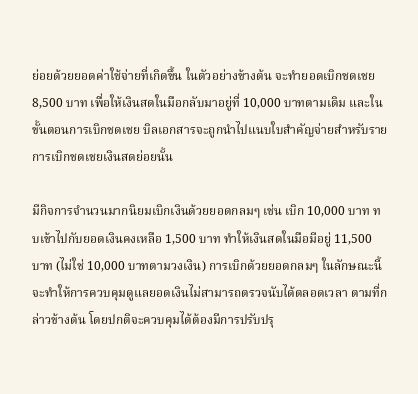ย่อยด้วยยอดค่าใช้จ่ายที่เกิดขึ้น ในตัวอย่างข้างต้น จะทำยอดเบิกชดเชย 8,500 บาท เพื่อให้เงินสดในมือกลับมาอยู่ที่ 10,000 บาทตามเดิม และในขั้นตอนการเบิกชดเชย บิลเอกสารจะถูกนำไปแนบใบสำคัญจ่ายสำหรับรายการเบิกชดเชยเงินสดย่อยนั้น

มีกิจการจำนวนมากนิยมเบิกเงินด้วยยอดกลมๆ เช่น เบิก 10,000 บาท ทบเข้าไปกับยอดเงินคงเหลือ 1,500 บาท ทำให้เงินสดในมือมีอยู่ 11,500 บาท (ไม่ใช่ 10,000 บาทตามวงเงิน) การเบิกด้วยยอดกลมๆ ในลักษณะนี้จะทำให้การควบคุมดูแลยอดเงินไม่สามารถตรวจนับได้ตลอดเวลา ตามที่กล่าวข้างต้น โดยปกติจะควบคุมได้ต้องมีการปรับปรุ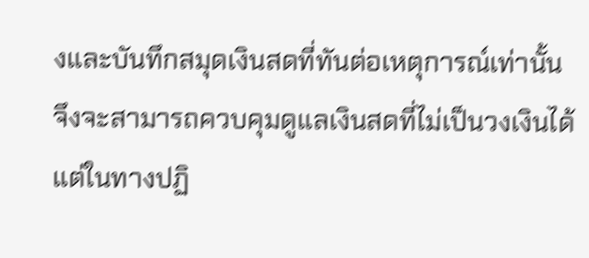งและบันทึกสมุดเงินสดที่ทันต่อเหตุการณ์เท่านั้นจึงจะสามารถควบคุมดูแลเงินสดที่ไม่เป็นวงเงินได้ แต่ในทางปฏิ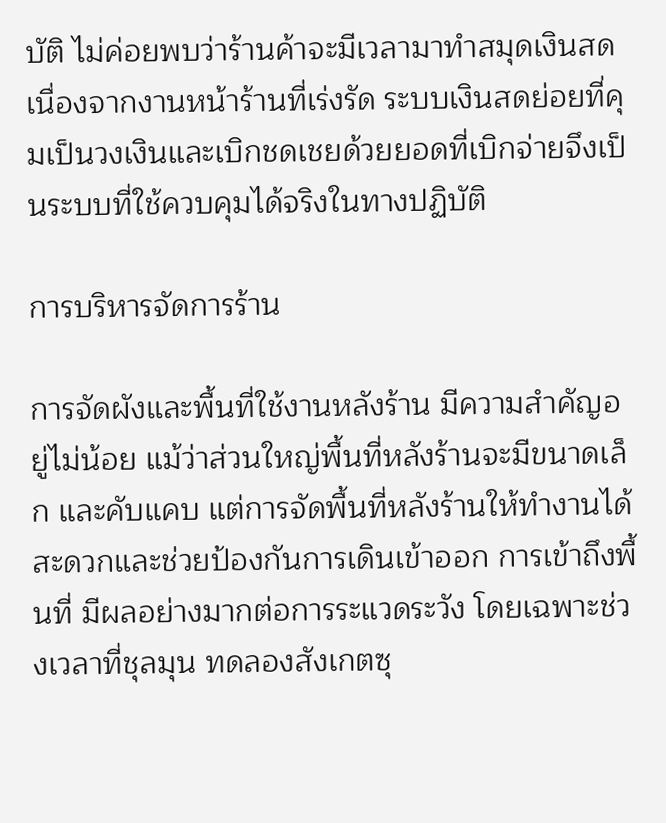บัติ ไม่ค่อยพบว่าร้านค้าจะมีเวลามาทำสมุดเงินสด เนื่องจากงานหน้าร้านที่เร่งรัด ระบบเงินสดย่อยที่คุมเป็นวงเงินและเบิกชดเชยด้วยยอดที่เบิกจ่ายจึงเป็นระบบที่ใช้ควบคุมได้จริงในทางปฏิบัติ

การบริหารจัดการร้าน

การจัดผังและพื้นที่ใช้งานหลังร้าน มีความสำคัญอยู่ไม่น้อย แม้ว่าส่วนใหญ่พื้นที่หลังร้านจะมีขนาดเล็ก และคับแคบ แต่การจัดพื้นที่หลังร้านให้ทำงานได้สะดวกและช่วยป้องกันการเดินเข้าออก การเข้าถึงพื้นที่ มีผลอย่างมากต่อการระแวดระวัง โดยเฉพาะช่วงเวลาที่ชุลมุน ทดลองสังเกตซุ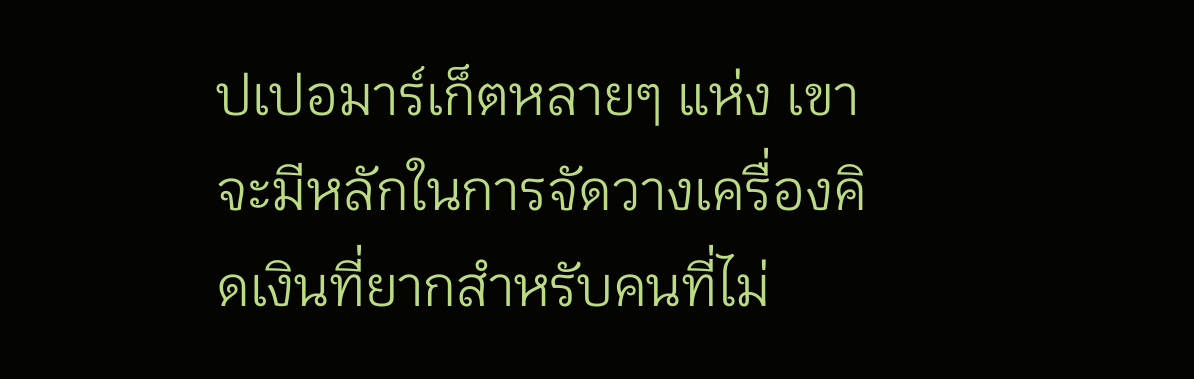ปเปอมาร์เก็ตหลายๆ แห่ง เขาจะมีหลักในการจัดวางเครื่องคิดเงินที่ยากสำหรับคนที่ไม่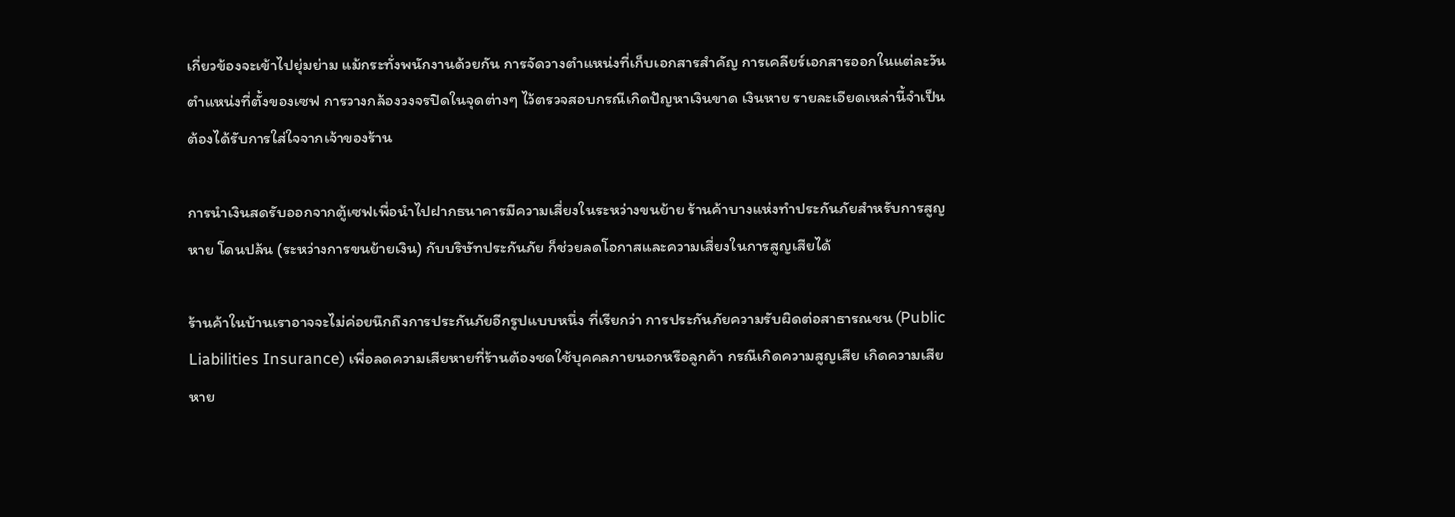เกี่ยวข้องจะเข้าไปยุ่มย่าม แม้กระทั่งพนักงานด้วยกัน การจัดวางตำแหน่งที่เก็บเอกสารสำคัญ การเคลียร์เอกสารออกในแต่ละวัน ตำแหน่งที่ตั้งของเซฟ การวางกล้องวงจรปิดในจุดต่างๆ ไว้ตรวจสอบกรณีเกิดปัญหาเงินขาด เงินหาย รายละเอียดเหล่านี้จำเป็นต้องได้รับการใส่ใจจากเจ้าของร้าน

การนำเงินสดรับออกจากตู้เซฟเพื่อนำไปฝากธนาคารมีความเสี่ยงในระหว่างขนย้าย ร้านค้าบางแห่งทำประกันภัยสำหรับการสูญหาย โดนปล้น (ระหว่างการขนย้ายเงิน) กับบริษัทประกันภัย ก็ช่วยลดโอกาสและความเสี่ยงในการสูญเสียได้

ร้านค้าในบ้านเราอาจจะไม่ค่อยนึกถึงการประกันภัยอีกรูปแบบหนึ่ง ที่เรียกว่า การประกันภัยความรับผิดต่อสาธารณชน (Public Liabilities Insurance) เพื่อลดความเสียหายที่ร้านต้องชดใช้บุคคลภายนอกหรือลูกค้า กรณีเกิดความสูญเสีย เกิดความเสียหาย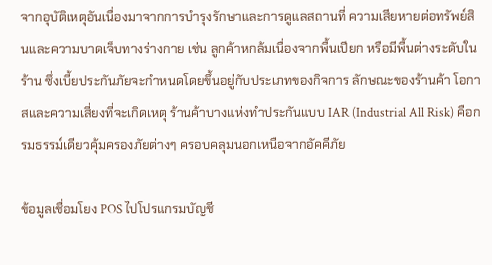จากอุบัติเหตุอันเนื่องมาจากการบำรุงรักษาและการดูแลสถานที่ ความเสียหายต่อทรัพย์สินและความบาดเจ็บทางร่างกาย เช่น ลูกค้าหกล้มเนื่องจากพื้นเปียก หรือมีพื้นต่างระดับในร้าน ซึ่งเบี้ยประกันภัยจะกำหนดโดยขึ้นอยู่กับประเภทของกิจการ ลักษณะของร้านค้า โอกาสและความเสี่ยงที่จะเกิดเหตุ ร้านค้าบางแห่งทำประกันแบบ IAR (Industrial All Risk) คือกรมธรรม์เดียวคุ้มครองภัยต่างๆ ครอบคลุมนอกเหนือจากอัคคีภัย

ข้อมูลเชื่อมโยง POS ไปโปรแกรมบัญชี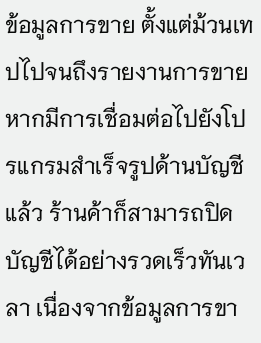ข้อมูลการขาย ตั้งแต่ม้วนเทปไปจนถึงรายงานการขาย หากมีการเชื่อมต่อไปยังโปรแกรมสำเร็จรูปด้านบัญชีแล้ว ร้านค้าก็สามารถปิดบัญชีได้อย่างรวดเร็วทันเวลา เนื่องจากข้อมูลการขา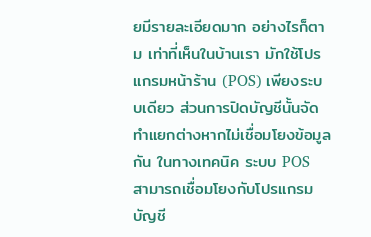ยมีรายละเอียดมาก อย่างไรก็ตาม เท่าที่เห็นในบ้านเรา มักใช้โปรแกรมหน้าร้าน (POS) เพียงระบบเดียว ส่วนการปิดบัญชีนั้นจัดทำแยกต่างหากไม่เชื่อมโยงข้อมูลกัน ในทางเทคนิค ระบบ POS สามารถเชื่อมโยงกับโปรแกรมบัญชี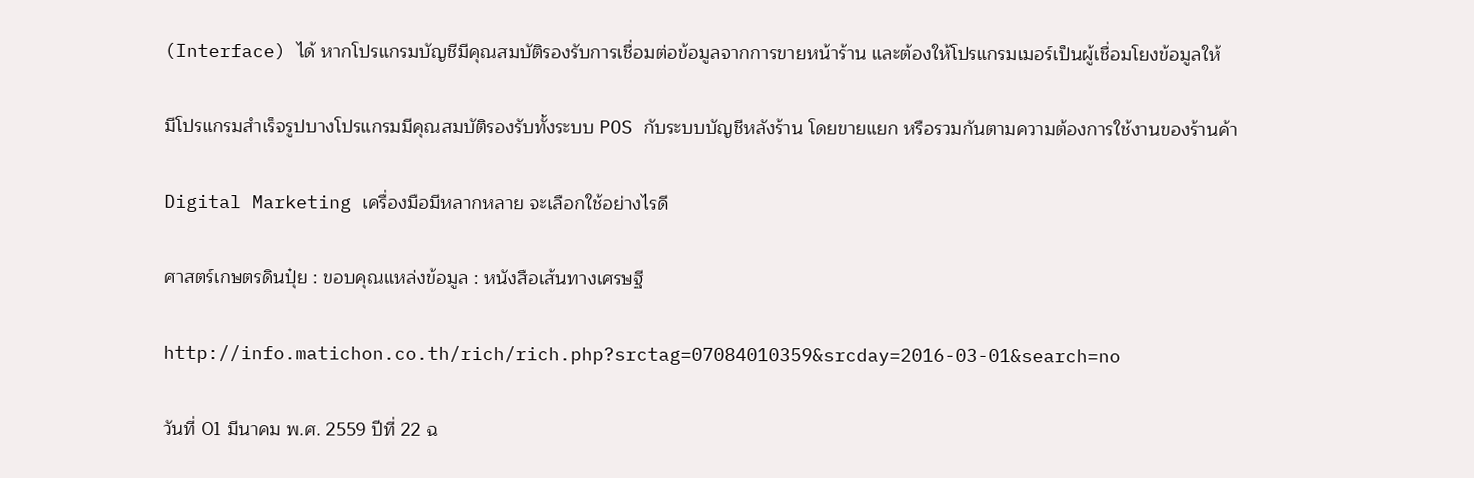(Interface) ได้ หากโปรแกรมบัญชีมีคุณสมบัติรองรับการเชื่อมต่อข้อมูลจากการขายหน้าร้าน และต้องให้โปรแกรมเมอร์เป็นผู้เชื่อมโยงข้อมูลให้

มีโปรแกรมสำเร็จรูปบางโปรแกรมมีคุณสมบัติรองรับทั้งระบบ POS กับระบบบัญชีหลังร้าน โดยขายแยก หรือรวมกันตามความต้องการใช้งานของร้านค้า

Digital Marketing เครื่องมือมีหลากหลาย จะเลือกใช้อย่างไรดี

ศาสตร์เกษตรดินปุ๋ย : ขอบคุณแหล่งข้อมูล : หนังสือเส้นทางเศรษฐี

http://info.matichon.co.th/rich/rich.php?srctag=07084010359&srcday=2016-03-01&search=no

วันที่ 01 มีนาคม พ.ศ. 2559 ปีที่ 22 ฉ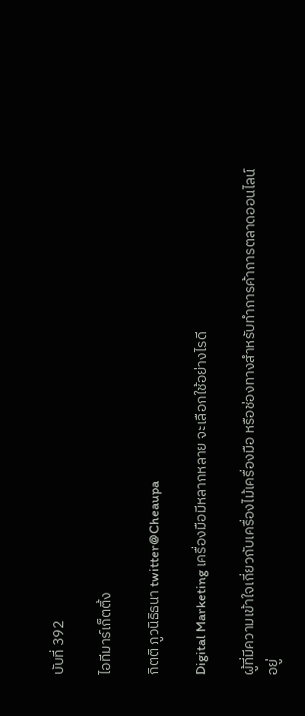บับที่ 392

ไอทีมาร์เก็ตติ้ง

กิตติ ภูวนิธิธนา twitter@Cheaupa

Digital Marketing เครื่องมือมีหลากหลาย จะเลือกใช้อย่างไรดี

ผู้ที่มีความเข้าใจเกี่ยวกับเครื่องไม้เครื่องมือ หรือช่องทางสำหรับทำการค้าการตลาดออนไลน์อยู่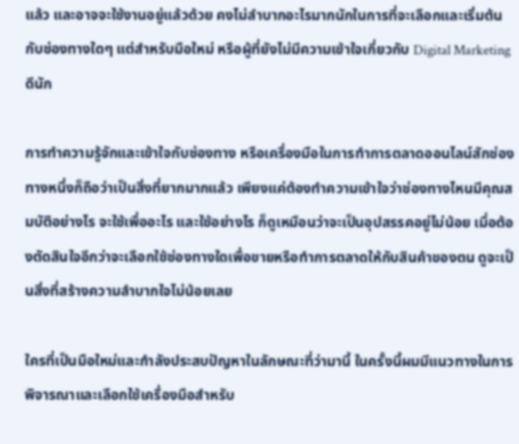แล้ว และอาจจะใช้งานอยู่แล้วด้วย คงไม่ลำบากอะไรมากนักในการที่จะเลือกและเริ่มต้นกับช่องทางใดๆ แต่สำหรับมือใหม่ หรือผู้ที่ยังไม่มีความเข้าใจเกี่ยวกับ Digital Marketing ดีนัก

การทำความรู้จักและเข้าใจกับช่องทาง หรือเครื่องมือในการทำการตลาดออนไลน์สักช่องทางหนึ่งก็ถือว่าเป็นสิ่งที่ยากมากแล้ว เพียงแค่ต้องทำความเข้าใจว่าช่องทางไหนมีคุณสมบัติอย่างไร จะใช้เพื่ออะไร และใช้อย่างไร ก็ดูเหมือนว่าจะเป็นอุปสรรคอยู่ไม่น้อย เมื่อต้องตัดสินใจอีกว่าจะเลือกใช้ช่องทางใดเพื่อขายหรือทำการตลาดให้กับสินค้าของตน ดูจะเป็นสิ่งที่สร้างความลำบากใจไม่น้อยเลย

ใครที่เป็นมือใหม่และกำลังประสบปัญหาในลักษณะที่ว่ามานี้ ในครั้งนี้ผมมีแนวทางในการพิจารณาและเลือกใช้เครื่องมือสำหรับ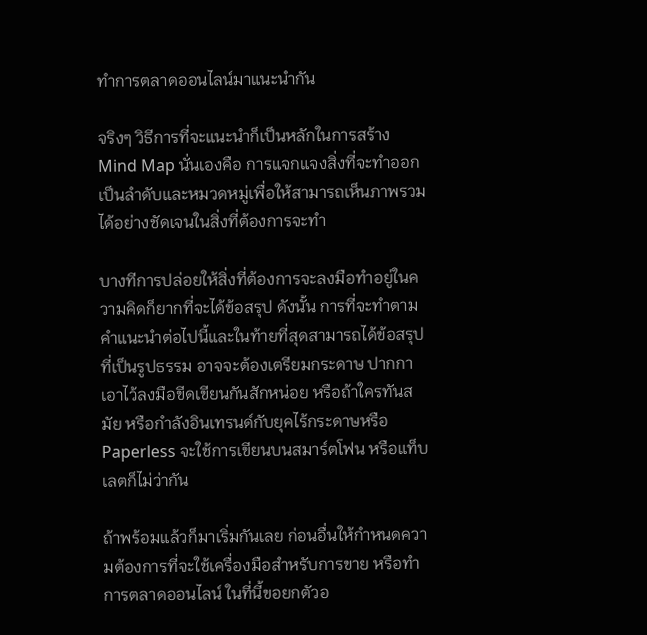ทำการตลาดออนไลน์มาแนะนำกัน

จริงๆ วิธีการที่จะแนะนำก็เป็นหลักในการสร้าง Mind Map นั่นเองคือ การแจกแจงสิ่งที่จะทำออกเป็นลำดับและหมวดหมู่เพื่อให้สามารถเห็นภาพรวมได้อย่างชัดเจนในสิ่งที่ต้องการจะทำ

บางทีการปล่อยให้สิ่งที่ต้องการจะลงมือทำอยู่ในความคิดก็ยากที่จะได้ข้อสรุป ดังนั้น การที่จะทำตามคำแนะนำต่อไปนี้และในท้ายที่สุดสามารถได้ข้อสรุปที่เป็นรูปธรรม อาจจะต้องเตรียมกระดาษ ปากกา เอาไว้ลงมือขีดเขียนกันสักหน่อย หรือถ้าใครทันสมัย หรือกำลังอินเทรนด์กับยุคไร้กระดาษหรือ Paperless จะใช้การเขียนบนสมาร์ตโฟน หรือแท็บเลตก็ไม่ว่ากัน

ถ้าพร้อมแล้วก็มาเริ่มกันเลย ก่อนอื่นให้กำหนดความต้องการที่จะใช้เครื่องมือสำหรับการขาย หรือทำการตลาดออนไลน์ ในที่นี้ขอยกตัวอ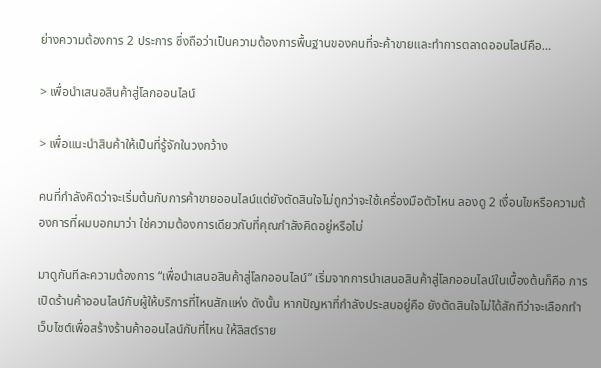ย่างความต้องการ 2 ประการ ซึ่งถือว่าเป็นความต้องการพื้นฐานของคนที่จะค้าขายและทำการตลาดออนไลน์คือ…

> เพื่อนำเสนอสินค้าสู่โลกออนไลน์

> เพื่อแนะนำสินค้าให้เป็นที่รู้จักในวงกว้าง

คนที่กำลังคิดว่าจะเริ่มต้นกับการค้าขายออนไลน์แต่ยังตัดสินใจไม่ถูกว่าจะใช้เครื่องมือตัวไหน ลองดู 2 เงื่อนไขหรือความต้องการที่ผมบอกมาว่า ใช่ความต้องการเดียวกับที่คุณกำลังคิดอยู่หรือไม่

มาดูกันทีละความต้องการ “เพื่อนำเสนอสินค้าสู่โลกออนไลน์” เริ่มจากการนำเสนอสินค้าสู่โลกออนไลน์ในเบื้องต้นก็คือ การเปิดร้านค้าออนไลน์กับผู้ให้บริการที่ไหนสักแห่ง ดังนั้น หากปัญหาที่กำลังประสบอยู่คือ ยังตัดสินใจไม่ได้สักทีว่าจะเลือกทำเว็บไซต์เพื่อสร้างร้านค้าออนไลน์กับที่ไหน ให้ลิสต์ราย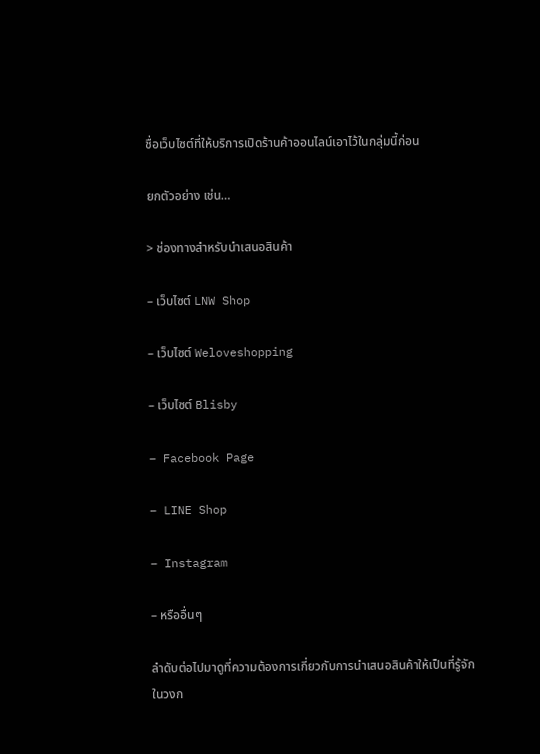ชื่อเว็บไซต์ที่ให้บริการเปิดร้านค้าออนไลน์เอาไว้ในกลุ่มนี้ก่อน

ยกตัวอย่าง เช่น…

> ช่องทางสำหรับนำเสนอสินค้า

– เว็บไซต์ LNW Shop

– เว็บไซต์ Weloveshopping

– เว็บไซต์ Blisby

– Facebook Page

– LINE Shop

– Instagram

– หรืออื่นๆ

ลำดับต่อไปมาดูที่ความต้องการเกี่ยวกับการนำเสนอสินค้าให้เป็นที่รู้จักในวงก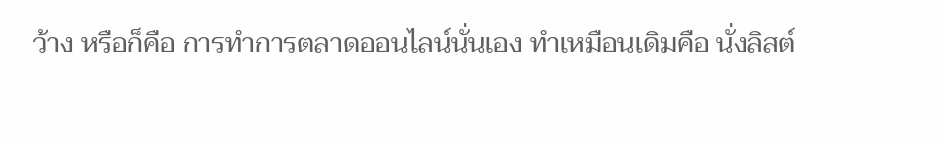ว้าง หรือก็คือ การทำการตลาดออนไลน์นั่นเอง ทำเหมือนเดิมคือ นั่งลิสต์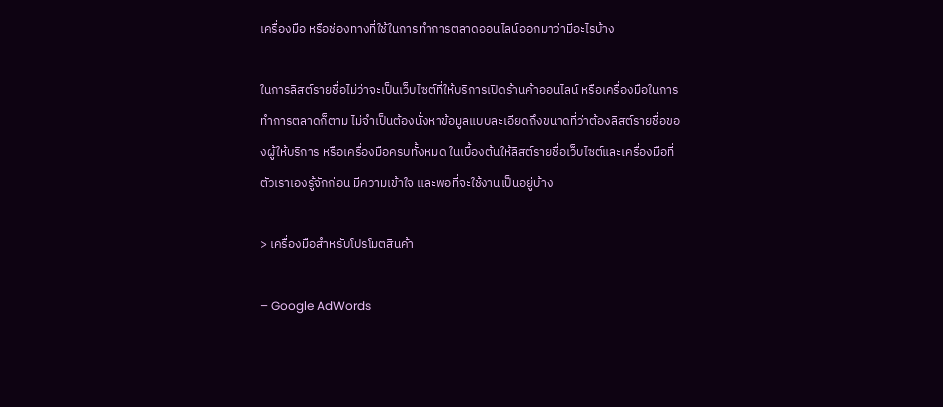เครื่องมือ หรือช่องทางที่ใช้ในการทำการตลาดออนไลน์ออกมาว่ามีอะไรบ้าง

ในการลิสต์รายชื่อไม่ว่าจะเป็นเว็บไซต์ที่ให้บริการเปิดร้านค้าออนไลน์ หรือเครื่องมือในการทำการตลาดก็ตาม ไม่จำเป็นต้องนั่งหาข้อมูลแบบละเอียดถึงขนาดที่ว่าต้องลิสต์รายชื่อของผู้ให้บริการ หรือเครื่องมือครบทั้งหมด ในเบื้องต้นให้ลิสต์รายชื่อเว็บไซต์และเครื่องมือที่ตัวเราเองรู้จักก่อน มีความเข้าใจ และพอที่จะใช้งานเป็นอยู่บ้าง

> เครื่องมือสำหรับโปรโมตสินค้า

– Google AdWords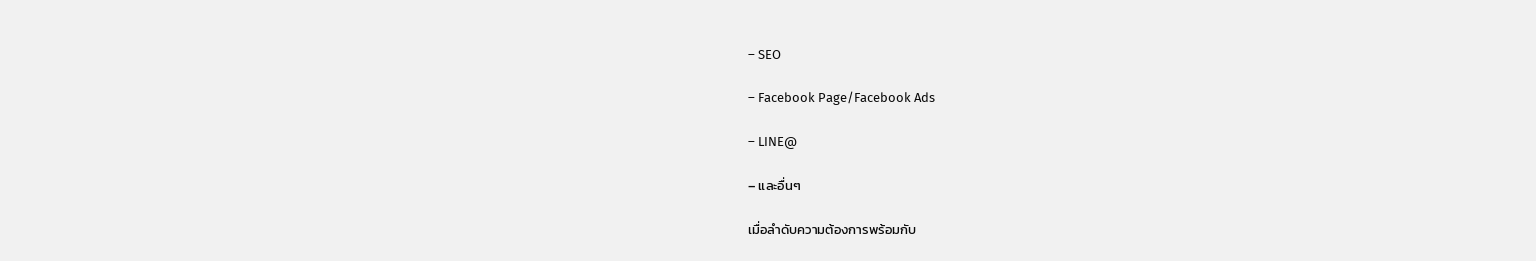– SEO

– Facebook Page/Facebook Ads

– LINE@

– และอื่นๆ

เมื่อลำดับความต้องการพร้อมกับ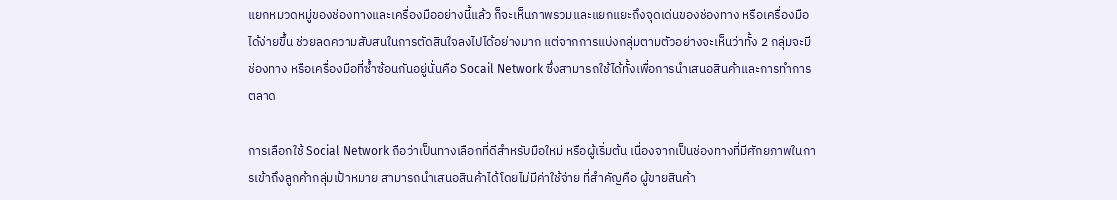แยกหมวดหมู่ของช่องทางและเครื่องมืออย่างนี้แล้ว ก็จะเห็นภาพรวมและแยกแยะถึงจุดเด่นของช่องทาง หรือเครื่องมือได้ง่ายขึ้น ช่วยลดความสับสนในการตัดสินใจลงไปได้อย่างมาก แต่จากการแบ่งกลุ่มตามตัวอย่างจะเห็นว่าทั้ง 2 กลุ่มจะมีช่องทาง หรือเครื่องมือที่ซ้ำซ้อนกันอยู่นั่นคือ Socail Network ซึ่งสามารถใช้ได้ทั้งเพื่อการนำเสนอสินค้าและการทำการตลาด

การเลือกใช้ Social Network ถือว่าเป็นทางเลือกที่ดีสำหรับมือใหม่ หรือผู้เริ่มต้น เนื่องจากเป็นช่องทางที่มีศักยภาพในการเข้าถึงลูกค้ากลุ่มเป้าหมาย สามารถนำเสนอสินค้าได้โดยไม่มีค่าใช้จ่าย ที่สำคัญคือ ผู้ขายสินค้า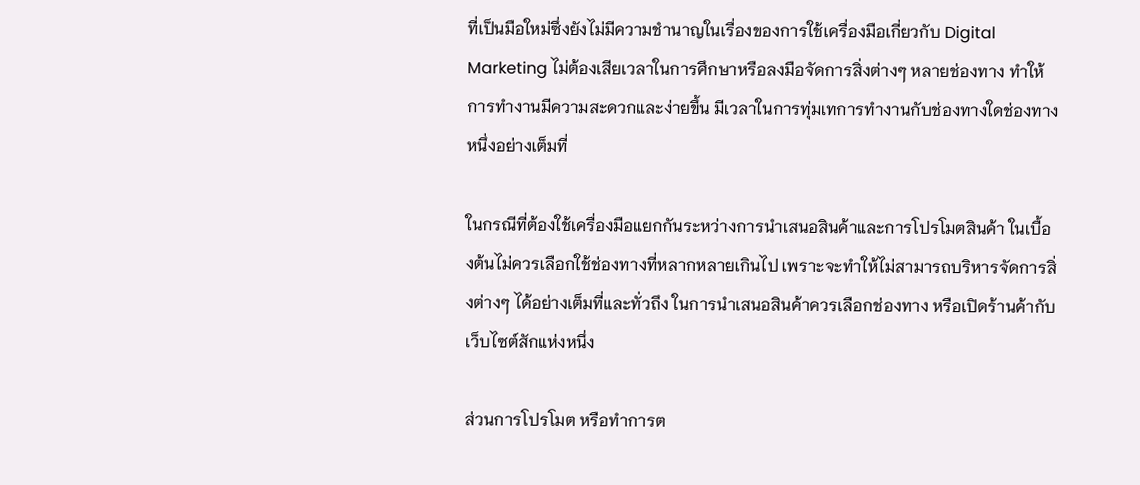ที่เป็นมือใหม่ซึ่งยังไม่มีความชำนาญในเรื่องของการใช้เครื่องมือเกี่ยวกับ Digital Marketing ไม่ต้องเสียเวลาในการศึกษาหรือลงมือจัดการสิ่งต่างๆ หลายช่องทาง ทำให้การทำงานมีความสะดวกและง่ายขึ้น มีเวลาในการทุ่มเทการทำงานกับช่องทางใดช่องทางหนึ่งอย่างเต็มที่

ในกรณีที่ต้องใช้เครื่องมือแยกกันระหว่างการนำเสนอสินค้าและการโปรโมตสินค้า ในเบื้องต้นไม่ควรเลือกใช้ช่องทางที่หลากหลายเกินไป เพราะจะทำให้ไม่สามารถบริหารจัดการสิ่งต่างๆ ได้อย่างเต็มที่และทั่วถึง ในการนำเสนอสินค้าควรเลือกช่องทาง หรือเปิดร้านค้ากับเว็บไซต์สักแห่งหนึ่ง

ส่วนการโปรโมต หรือทำการต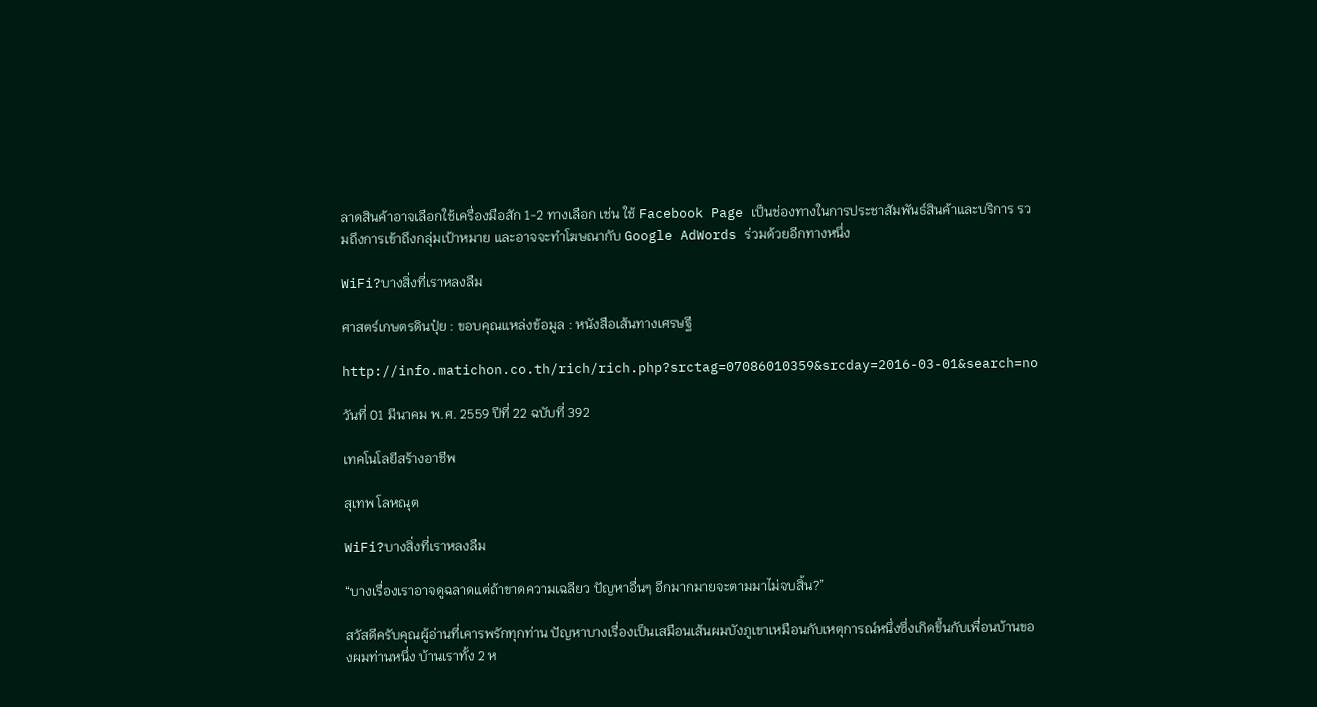ลาดสินค้าอาจเลือกใช้เครื่องมือสัก 1-2 ทางเลือก เช่น ใช้ Facebook Page เป็นช่องทางในการประชาสัมพันธ์สินค้าและบริการ รวมถึงการเข้าถึงกลุ่มเป้าหมาย และอาจจะทำโฆษณากับ Google AdWords ร่วมด้วยอีกทางหนึ่ง

WiFi?บางสิ่งที่เราหลงลืม

ศาสตร์เกษตรดินปุ๋ย : ขอบคุณแหล่งข้อมูล : หนังสือเส้นทางเศรษฐี

http://info.matichon.co.th/rich/rich.php?srctag=07086010359&srcday=2016-03-01&search=no

วันที่ 01 มีนาคม พ.ศ. 2559 ปีที่ 22 ฉบับที่ 392

เทคโนโลยีสร้างอาชีพ

สุเทพ โลหณุต

WiFi?บางสิ่งที่เราหลงลืม

“บางเรื่องเราอาจดูฉลาดแต่ถ้าขาดความเฉลียว ปัญหาอื่นๆ อีกมากมายจะตามมาไม่จบสิ้น?”

สวัสดีครับคุณผู้อ่านที่เคารพรักทุกท่าน ปัญหาบางเรื่องเป็นเสมือนเส้นผมบังภูเขาเหมือนกับเหตุการณ์หนึ่งซึ่งเกิดขึ้นกับเพื่อนบ้านของผมท่านหนึ่ง บ้านเราทั้ง 2 ห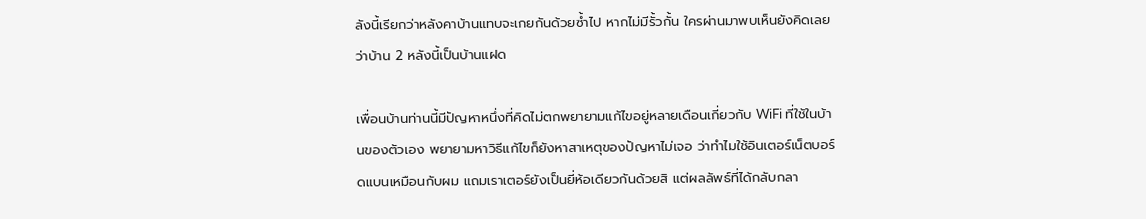ลังนี้เรียกว่าหลังคาบ้านแทบจะเกยกันด้วยซ้ำไป หากไม่มีรั้วกั้น ใครผ่านมาพบเห็นยังคิดเลยว่าบ้าน 2 หลังนี้เป็นบ้านแฝด

เพื่อนบ้านท่านนี้มีปัญหาหนึ่งที่คิดไม่ตกพยายามแก้ไขอยู่หลายเดือนเกี่ยวกับ WiFi ที่ใช้ในบ้านของตัวเอง พยายามหาวิธีแก้ไขก็ยังหาสาเหตุของปัญหาไม่เจอ ว่าทำไมใช้อินเตอร์เน็ตบอร์ดแบนเหมือนกับผม แถมเราเตอร์ยังเป็นยี่ห้อเดียวกันด้วยสิ แต่ผลลัพธ์ที่ได้กลับกลา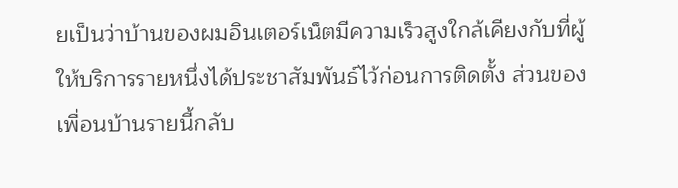ยเป็นว่าบ้านของผมอินเตอร์เน็ตมีความเร็วสูงใกล้เคียงกับที่ผู้ให้บริการรายหนึ่งได้ประชาสัมพันธ์ไว้ก่อนการติดตั้ง ส่วนของเพื่อนบ้านรายนี้กลับ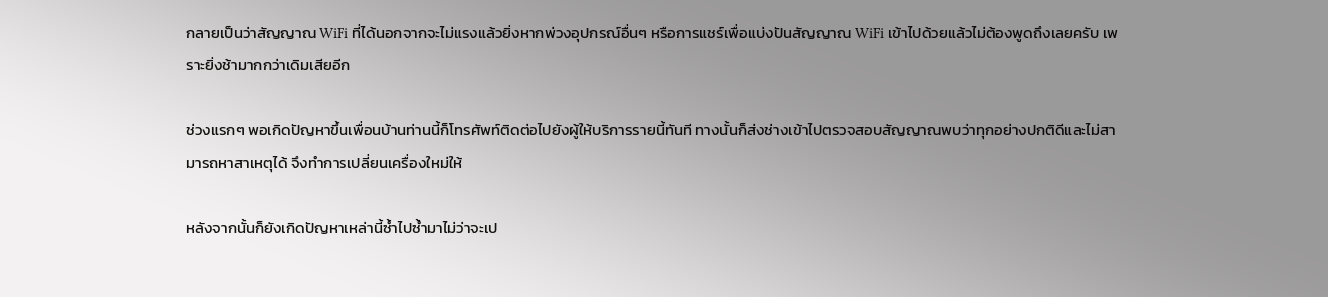กลายเป็นว่าสัญญาณ WiFi ที่ได้นอกจากจะไม่แรงแล้วยิ่งหากพ่วงอุปกรณ์อื่นๆ หรือการแชร์เพื่อแบ่งปันสัญญาณ WiFi เข้าไปด้วยแล้วไม่ต้องพูดถึงเลยครับ เพราะยิ่งช้ามากกว่าเดิมเสียอีก

ช่วงแรกๆ พอเกิดปัญหาขึ้นเพื่อนบ้านท่านนี้ก็โทรศัพท์ติดต่อไปยังผู้ให้บริการรายนี้ทันที ทางนั้นก็ส่งช่างเข้าไปตรวจสอบสัญญาณพบว่าทุกอย่างปกติดีและไม่สามารถหาสาเหตุได้ จึงทำการเปลี่ยนเครื่องใหม่ให้

หลังจากนั้นก็ยังเกิดปัญหาเหล่านี้ซ้ำไปซ้ำมาไม่ว่าจะเป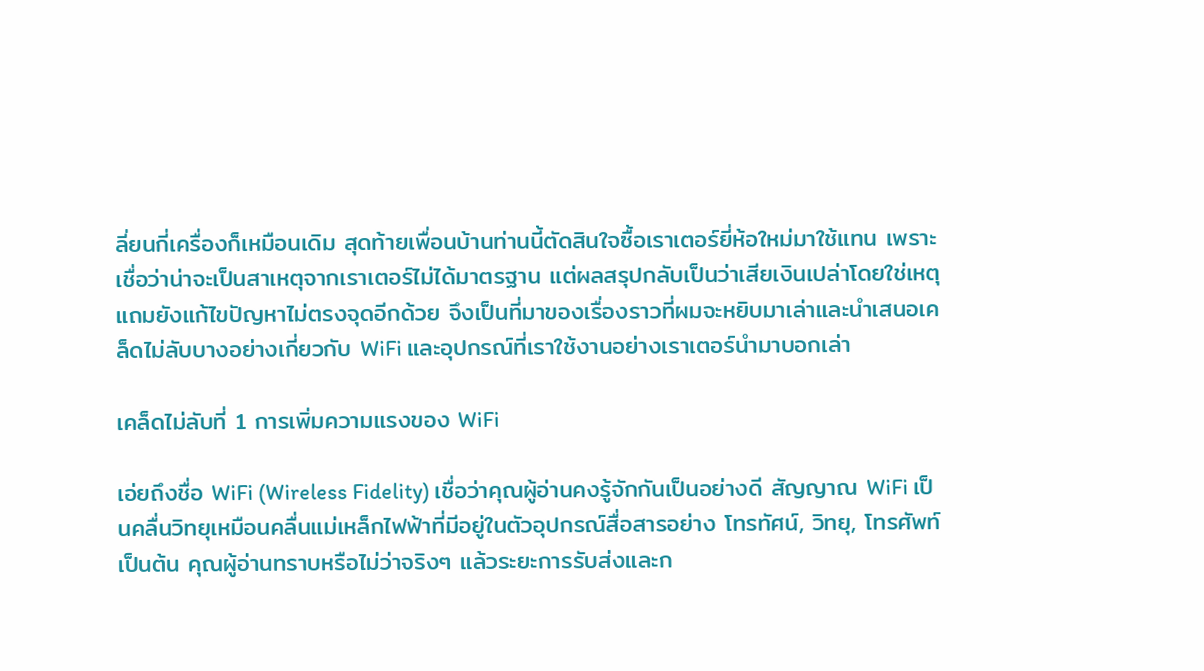ลี่ยนกี่เครื่องก็เหมือนเดิม สุดท้ายเพื่อนบ้านท่านนี้ตัดสินใจซื้อเราเตอร์ยี่ห้อใหม่มาใช้แทน เพราะเชื่อว่าน่าจะเป็นสาเหตุจากเราเตอร์ไม่ได้มาตรฐาน แต่ผลสรุปกลับเป็นว่าเสียเงินเปล่าโดยใช่เหตุ แถมยังแก้ไขปัญหาไม่ตรงจุดอีกด้วย จึงเป็นที่มาของเรื่องราวที่ผมจะหยิบมาเล่าและนำเสนอเคล็ดไม่ลับบางอย่างเกี่ยวกับ WiFi และอุปกรณ์ที่เราใช้งานอย่างเราเตอร์นำมาบอกเล่า

เคล็ดไม่ลับที่ 1 การเพิ่มความแรงของ WiFi

เอ่ยถึงชื่อ WiFi (Wireless Fidelity) เชื่อว่าคุณผู้อ่านคงรู้จักกันเป็นอย่างดี สัญญาณ WiFi เป็นคลื่นวิทยุเหมือนคลื่นแม่เหล็กไฟฟ้าที่มีอยู่ในตัวอุปกรณ์สื่อสารอย่าง โทรทัศน์, วิทยุ, โทรศัพท์ เป็นต้น คุณผู้อ่านทราบหรือไม่ว่าจริงๆ แล้วระยะการรับส่งและก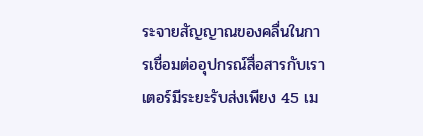ระจายสัญญาณของคลื่นในการเชื่อมต่ออุปกรณ์สื่อสารกับเราเตอร์มีระยะรับส่งเพียง 45 เม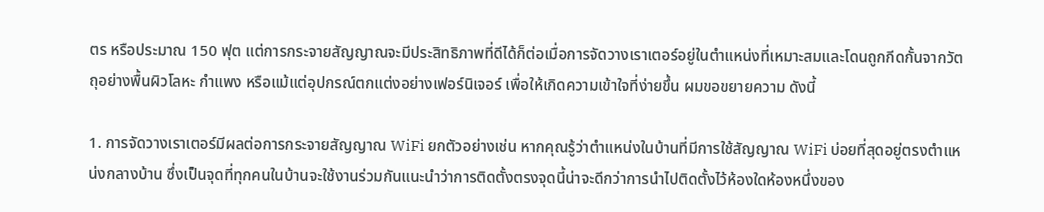ตร หรือประมาณ 150 ฟุต แต่การกระจายสัญญาณจะมีประสิทธิภาพที่ดีได้ก็ต่อเมื่อการจัดวางเราเตอร์อยู่ในตำแหน่งที่เหมาะสมและโดนถูกกีดกั้นจากวัตถุอย่างพื้นผิวโลหะ กำแพง หรือแม้แต่อุปกรณ์ตกแต่งอย่างเฟอร์นิเจอร์ เพื่อให้เกิดความเข้าใจที่ง่ายขึ้น ผมขอขยายความ ดังนี้

1. การจัดวางเราเตอร์มีผลต่อการกระจายสัญญาณ WiFi ยกตัวอย่างเช่น หากคุณรู้ว่าตำแหน่งในบ้านที่มีการใช้สัญญาณ WiFi บ่อยที่สุดอยู่ตรงตำแหน่งกลางบ้าน ซึ่งเป็นจุดที่ทุกคนในบ้านจะใช้งานร่วมกันแนะนำว่าการติดตั้งตรงจุดนี้น่าจะดีกว่าการนำไปติดตั้งไว้ห้องใดห้องหนึ่งของ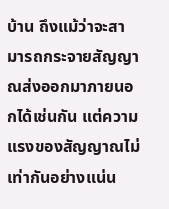บ้าน ถึงแม้ว่าจะสามารถกระจายสัญญาณส่งออกมาภายนอกได้เช่นกัน แต่ความแรงของสัญญาณไม่เท่ากันอย่างแน่น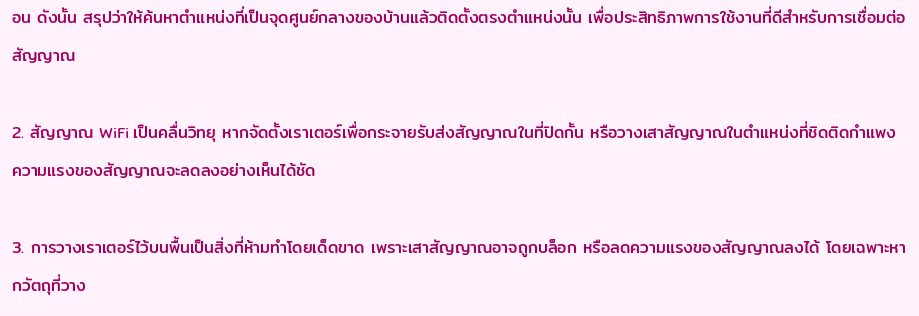อน ดังนั้น สรุปว่าให้ค้นหาตำแหน่งที่เป็นจุดศูนย์กลางของบ้านแล้วติดตั้งตรงตำแหน่งนั้น เพื่อประสิทธิภาพการใช้งานที่ดีสำหรับการเชื่อมต่อสัญญาณ

2. สัญญาณ WiFi เป็นคลื่นวิทยุ หากจัดตั้งเราเตอร์เพื่อกระจายรับส่งสัญญาณในที่ปิดกั้น หรือวางเสาสัญญาณในตำแหน่งที่ชิดติดกำแพง ความแรงของสัญญาณจะลดลงอย่างเห็นได้ชัด

3. การวางเราเตอร์ไว้บนพื้นเป็นสิ่งที่ห้ามทำโดยเด็ดขาด เพราะเสาสัญญาณอาจถูกบล็อก หรือลดความแรงของสัญญาณลงได้ โดยเฉพาะหากวัตถุที่วาง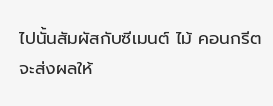ไปนั้นสัมผัสกับซีเมนต์ ไม้ คอนกรีต จะส่งผลให้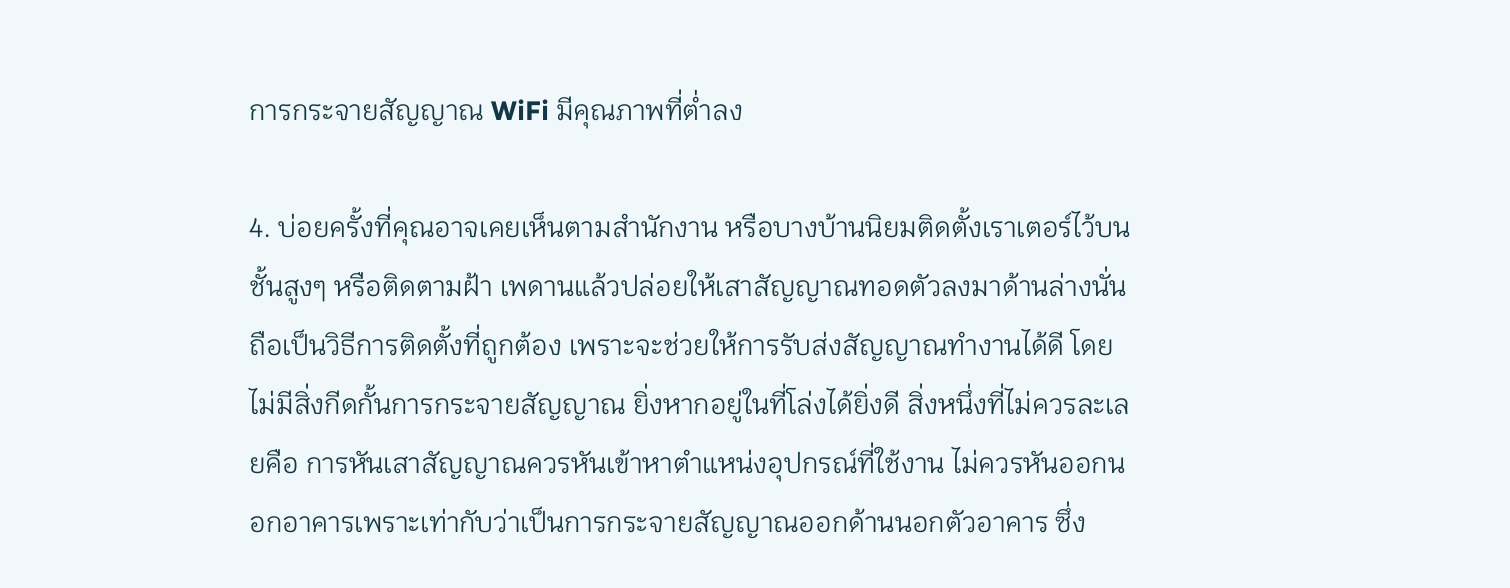การกระจายสัญญาณ WiFi มีคุณภาพที่ต่ำลง

4. บ่อยครั้งที่คุณอาจเคยเห็นตามสำนักงาน หรือบางบ้านนิยมติดตั้งเราเตอร์ไว้บนชั้นสูงๆ หรือติดตามฝ้า เพดานแล้วปล่อยให้เสาสัญญาณทอดตัวลงมาด้านล่างนั่นถือเป็นวิธีการติดตั้งที่ถูกต้อง เพราะจะช่วยให้การรับส่งสัญญาณทำงานได้ดี โดยไม่มีสิ่งกีดกั้นการกระจายสัญญาณ ยิ่งหากอยู่ในที่โล่งได้ยิ่งดี สิ่งหนึ่งที่ไม่ควรละเลยคือ การหันเสาสัญญาณควรหันเข้าหาตำแหน่งอุปกรณ์ที่ใช้งาน ไม่ควรหันออกนอกอาคารเพราะเท่ากับว่าเป็นการกระจายสัญญาณออกด้านนอกตัวอาคาร ซึ่ง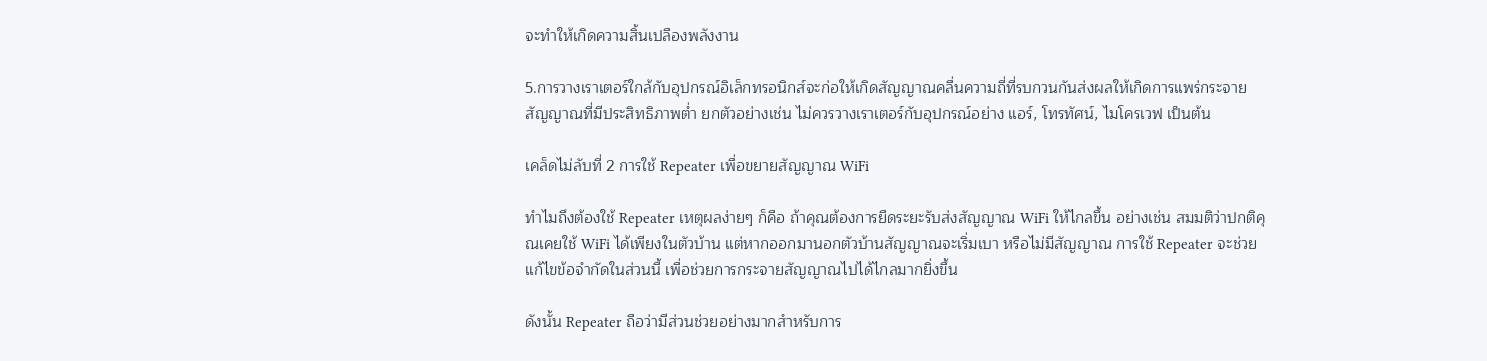จะทำให้เกิดความสิ้นเปลืองพลังงาน

5.การวางเราเตอร์ใกล้กับอุปกรณ์อิเล็กทรอนิกส์จะก่อให้เกิดสัญญาณคลื่นความถี่ที่รบกวนกันส่งผลให้เกิดการแพร่กระจายสัญญาณที่มีประสิทธิภาพต่ำ ยกตัวอย่างเช่น ไม่ควรวางเราเตอร์กับอุปกรณ์อย่าง แอร์, โทรทัศน์, ไมโครเวฟ เป็นต้น

เคล็ดไม่ลับที่ 2 การใช้ Repeater เพื่อขยายสัญญาณ WiFi

ทำไมถึงต้องใช้ Repeater เหตุผลง่ายๆ ก็คือ ถ้าคุณต้องการยืดระยะรับส่งสัญญาณ WiFi ให้ไกลขึ้น อย่างเช่น สมมติว่าปกติคุณเคยใช้ WiFi ได้เพียงในตัวบ้าน แต่หากออกมานอกตัวบ้านสัญญาณจะเริ่มเบา หรือไม่มีสัญญาณ การใช้ Repeater จะช่วยแก้ไขข้อจำกัดในส่วนนี้ เพื่อช่วยการกระจายสัญญาณไปได้ไกลมากยิ่งขึ้น

ดังนั้น Repeater ถือว่ามีส่วนช่วยอย่างมากสำหรับการ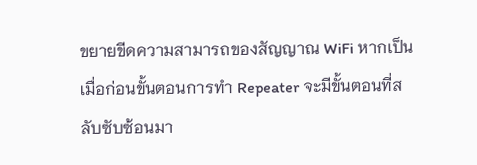ขยายขีดความสามารถของสัญญาณ WiFi หากเป็นเมื่อก่อนขั้นตอนการทำ Repeater จะมีขั้นตอนที่สลับซับซ้อนมา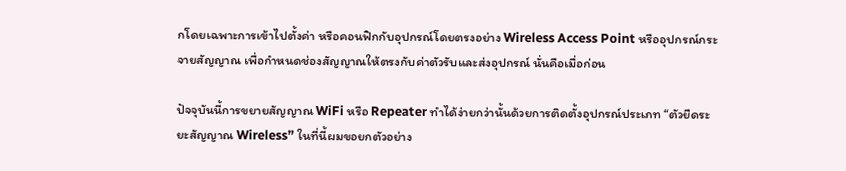กโดยเฉพาะการเข้าไปตั้งค่า หรือคอนฟิกกับอุปกรณ์โดยตรงอย่าง Wireless Access Point หรืออุปกรณ์กระจายสัญญาณ เพื่อกำหนดช่องสัญญาณให้ตรงกับค่าตัวรับและส่งอุปกรณ์ นั่นคือเมื่อก่อน

ปัจจุบันนี้การขยายสัญญาณ WiFi หรือ Repeater ทำได้ง่ายกว่านั้นด้วยการติดตั้งอุปกรณ์ประเภท “ตัวยืดระยะสัญญาณ Wireless” ในที่นี้ผมขอยกตัวอย่าง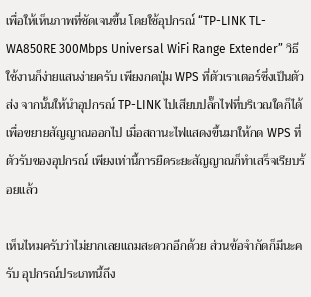เพื่อให้เห็นภาพที่ชัดเจนขึ้น โดยใช้อุปกรณ์ “TP-LINK TL-WA850RE 300Mbps Universal WiFi Range Extender” วิธีใช้งานก็ง่ายแสนง่ายครับ เพียงกดปุ่ม WPS ที่ตัวเราเตอร์ซึ่งเป็นตัวส่ง จากนั้นให้นำอุปกรณ์ TP-LINK ไปเสียบปลั๊กไฟที่บริเวณใดก็ได้เพื่อขยายสัญญาณออกไป เมื่อสถานะไฟแสดงขึ้นมาให้กด WPS ที่ตัวรับของอุปกรณ์ เพียงเท่านี้การยืดระยะสัญญาณก็ทำเสร็จเรียบร้อยแล้ว

เห็นไหมครับว่าไม่ยากเลยแถมสะดวกอีกด้วย ส่วนข้อจำกัดก็มีนะครับ อุปกรณ์ประเภทนี้ถึง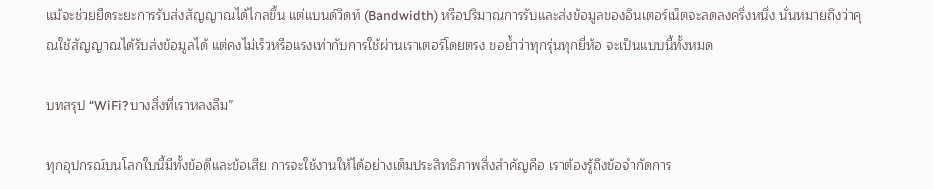แม้จะช่วยยืดระยะการรับส่งสัญญาณได้ไกลขึ้น แต่แบนด์วิดท์ (Bandwidth) หรือปริมาณการรับและส่งข้อมูลของอินเตอร์เน็ตจะลดลงครึ่งหนึ่ง นั่นหมายถึงว่าคุณใช้สัญญาณได้รับส่งข้อมูลได้ แต่คงไม่เร็วหรือแรงเท่ากับการใช้ผ่านเราเตอร์โดยตรง ขอย้ำว่าทุกรุ่นทุกยี่ห้อ จะเป็นแบบนี้ทั้งหมด

บทสรุป “WiFi?บางสิ่งที่เราหลงลืม”

ทุกอุปกรณ์บนโลกใบนี้มีทั้งข้อดีและข้อเสีย การจะใช้งานให้ได้อย่างเต็มประสิทธิภาพสิ่งสำคัญคือ เราต้องรู้ถึงข้อจำกัดการ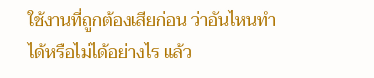ใช้งานที่ถูกต้องเสียก่อน ว่าอันไหนทำได้หรือไม่ได้อย่างไร แล้ว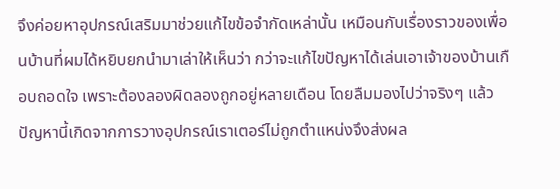จึงค่อยหาอุปกรณ์เสริมมาช่วยแก้ไขข้อจำกัดเหล่านั้น เหมือนกับเรื่องราวของเพื่อนบ้านที่ผมได้หยิบยกนำมาเล่าให้เห็นว่า กว่าจะแก้ไขปัญหาได้เล่นเอาเจ้าของบ้านเกือบถอดใจ เพราะต้องลองผิดลองถูกอยู่หลายเดือน โดยลืมมองไปว่าจริงๆ แล้วปัญหานี้เกิดจากการวางอุปกรณ์เราเตอร์ไม่ถูกตำแหน่งจึงส่งผล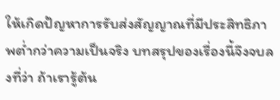ให้เกิดปัญหาการรับส่งสัญญาณที่มีประสิทธิภาพต่ำกว่าความเป็นจริง บทสรุปของเรื่องนี้จึงจบลงที่ว่า ถ้าเรารู้ต้น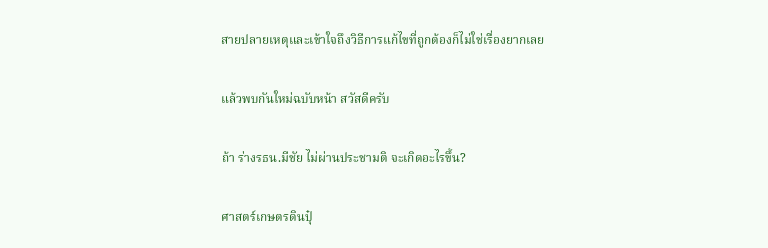สายปลายเหตุและเข้าใจถึงวิธีการแก้ไขที่ถูกต้องก็ไม่ใช่เรื่องยากเลย

แล้วพบกันใหม่ฉบับหน้า สวัสดีครับ

ถ้า ร่างรธน.มีชัย ไม่ผ่านประชามติ จะเกิดอะไรขึ้น?

ศาสตร์เกษตรดินปุ๋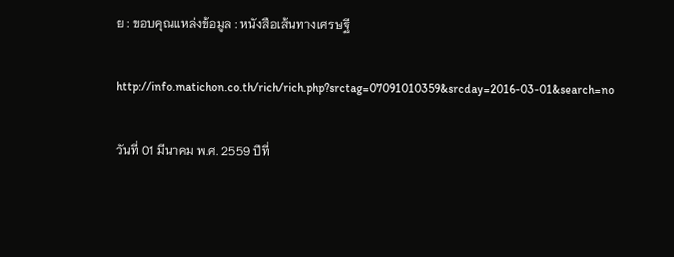ย : ขอบคุณแหล่งข้อมูล : หนังสือเส้นทางเศรษฐี

http://info.matichon.co.th/rich/rich.php?srctag=07091010359&srcday=2016-03-01&search=no

วันที่ 01 มีนาคม พ.ศ. 2559 ปีที่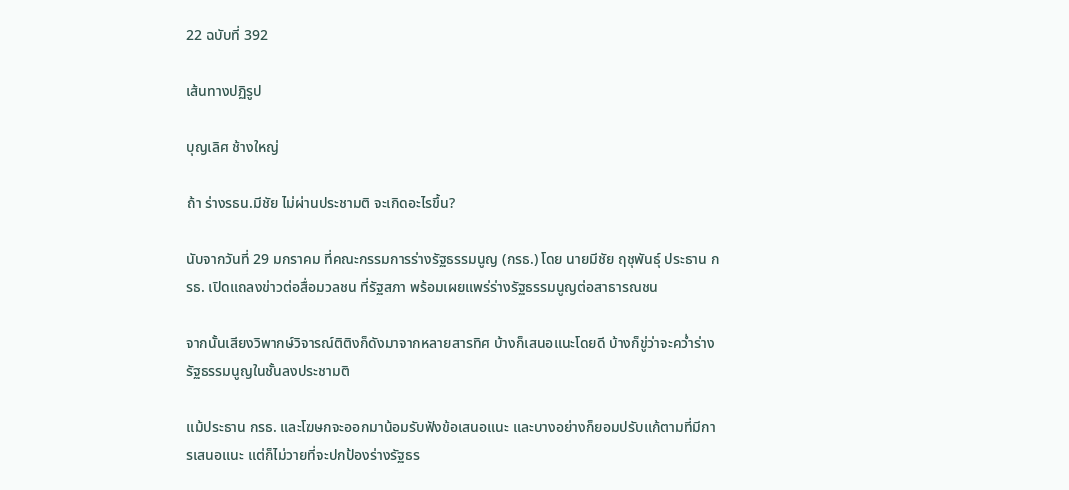22 ฉบับที่ 392

เส้นทางปฏิรูป

บุญเลิศ ช้างใหญ่

ถ้า ร่างรธน.มีชัย ไม่ผ่านประชามติ จะเกิดอะไรขึ้น?

นับจากวันที่ 29 มกราคม ที่คณะกรรมการร่างรัฐธรรมนูญ (กรธ.) โดย นายมีชัย ฤชุพันธุ์ ประธาน กรธ. เปิดแถลงข่าวต่อสื่อมวลชน ที่รัฐสภา พร้อมเผยแพร่ร่างรัฐธรรมนูญต่อสาธารณชน

จากนั้นเสียงวิพากษ์วิจารณ์ติติงก็ดังมาจากหลายสารทิศ บ้างก็เสนอแนะโดยดี บ้างก็ขู่ว่าจะคว่ำร่างรัฐธรรมนูญในชั้นลงประชามติ

แม้ประธาน กรธ. และโฆษกจะออกมาน้อมรับฟังข้อเสนอแนะ และบางอย่างก็ยอมปรับแก้ตามที่มีการเสนอแนะ แต่ก็ไม่วายที่จะปกป้องร่างรัฐธร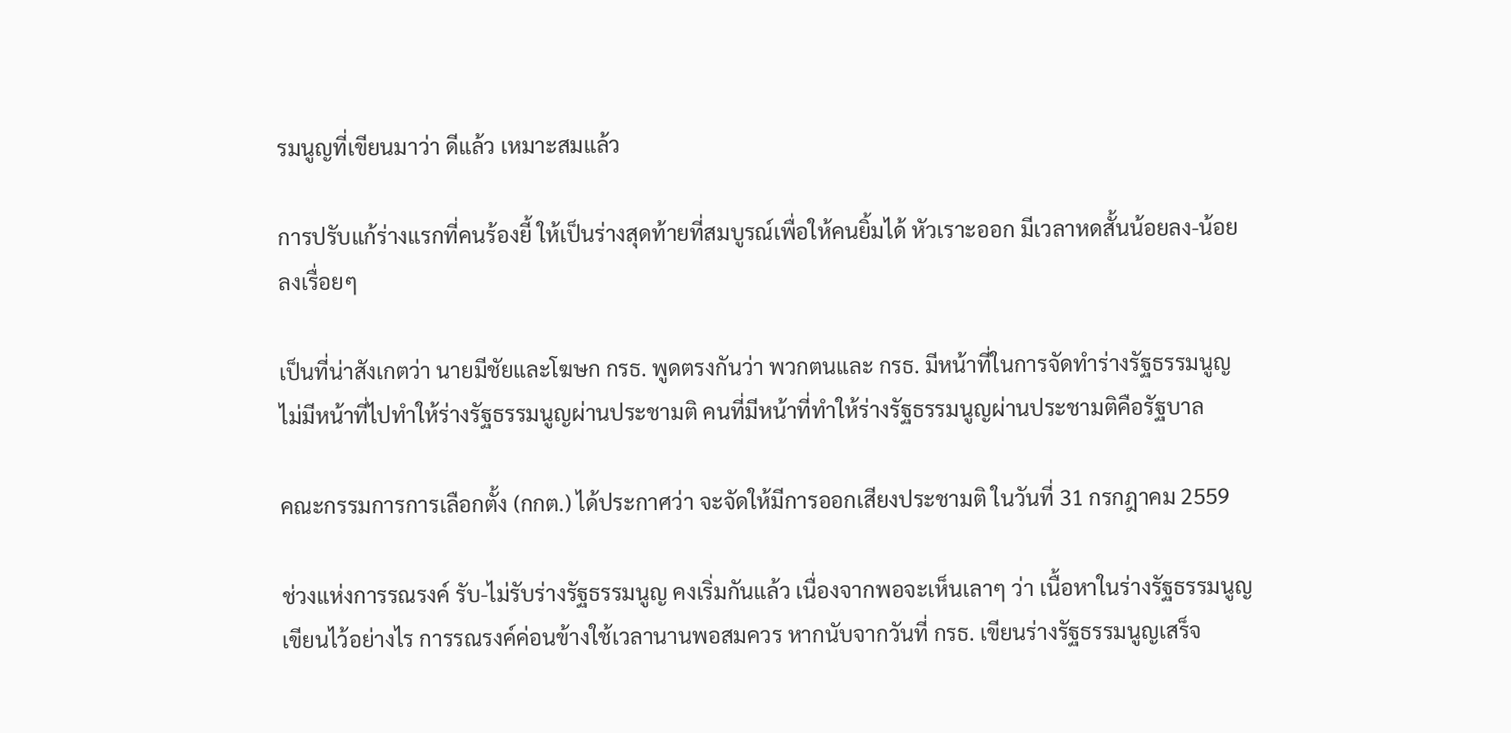รมนูญที่เขียนมาว่า ดีแล้ว เหมาะสมแล้ว

การปรับแก้ร่างแรกที่คนร้องยี้ ให้เป็นร่างสุดท้ายที่สมบูรณ์เพื่อให้คนยิ้มได้ หัวเราะออก มีเวลาหดสั้นน้อยลง-น้อยลงเรื่อยๆ

เป็นที่น่าสังเกตว่า นายมีชัยและโฆษก กรธ. พูดตรงกันว่า พวกตนและ กรธ. มีหน้าที่ในการจัดทำร่างรัฐธรรมนูญ ไม่มีหน้าที่ไปทำให้ร่างรัฐธรรมนูญผ่านประชามติ คนที่มีหน้าที่ทำให้ร่างรัฐธรรมนูญผ่านประชามติคือรัฐบาล

คณะกรรมการการเลือกตั้ง (กกต.) ได้ประกาศว่า จะจัดให้มีการออกเสียงประชามติ ในวันที่ 31 กรกฎาคม 2559

ช่วงแห่งการรณรงค์ รับ-ไม่รับร่างรัฐธรรมนูญ คงเริ่มกันแล้ว เนื่องจากพอจะเห็นเลาๆ ว่า เนื้อหาในร่างรัฐธรรมนูญเขียนไว้อย่างไร การรณรงค์ค่อนข้างใช้เวลานานพอสมควร หากนับจากวันที่ กรธ. เขียนร่างรัฐธรรมนูญเสร็จ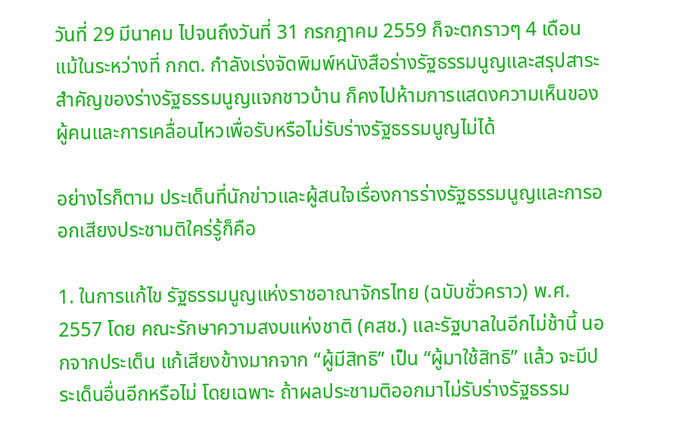วันที่ 29 มีนาคม ไปจนถึงวันที่ 31 กรกฎาคม 2559 ก็จะตกราวๆ 4 เดือน แม้ในระหว่างที่ กกต. กำลังเร่งจัดพิมพ์หนังสือร่างรัฐธรรมนูญและสรุปสาระสำคัญของร่างรัฐธรรมนูญแจกชาวบ้าน ก็คงไปห้ามการแสดงความเห็นของผู้คนและการเคลื่อนไหวเพื่อรับหรือไม่รับร่างรัฐธรรมนูญไม่ได้

อย่างไรก็ตาม ประเด็นที่นักข่าวและผู้สนใจเรื่องการร่างรัฐธรรมนูญและการออกเสียงประชามติใคร่รู้ก็คือ

1. ในการแก้ไข รัฐธรรมนูญแห่งราชอาณาจักรไทย (ฉบับชั่วคราว) พ.ศ. 2557 โดย คณะรักษาความสงบแห่งชาติ (คสช.) และรัฐบาลในอีกไม่ช้านี้ นอกจากประเด็น แก้เสียงข้างมากจาก “ผู้มีสิทธิ” เป็น “ผู้มาใช้สิทธิ” แล้ว จะมีประเด็นอื่นอีกหรือไม่ โดยเฉพาะ ถ้าผลประชามติออกมาไม่รับร่างรัฐธรรม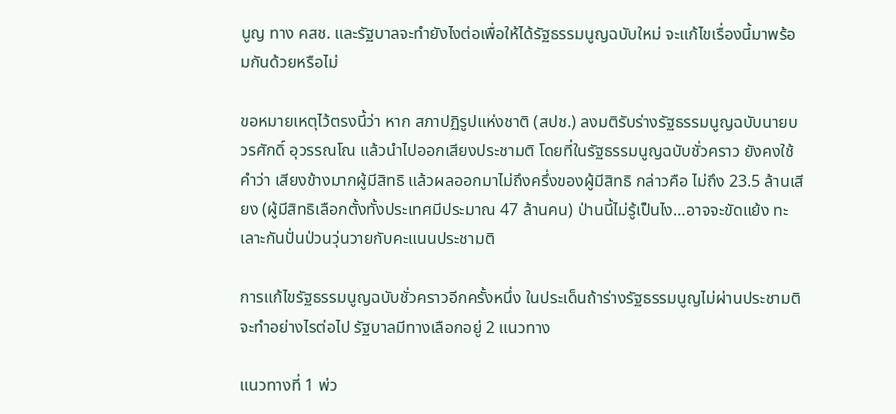นูญ ทาง คสช. และรัฐบาลจะทำยังไงต่อเพื่อให้ได้รัฐธรรมนูญฉบับใหม่ จะแก้ไขเรื่องนี้มาพร้อมกันด้วยหรือไม่

ขอหมายเหตุไว้ตรงนี้ว่า หาก สภาปฏิรูปแห่งชาติ (สปช.) ลงมติรับร่างรัฐธรรมนูญฉบับนายบวรศักดิ์ อุวรรณโณ แล้วนำไปออกเสียงประชามติ โดยที่ในรัฐธรรมนูญฉบับชั่วคราว ยังคงใช้คำว่า เสียงข้างมากผู้มีสิทธิ แล้วผลออกมาไม่ถึงครึ่งของผู้มีสิทธิ กล่าวคือ ไม่ถึง 23.5 ล้านเสียง (ผู้มีสิทธิเลือกตั้งทั้งประเทศมีประมาณ 47 ล้านคน) ป่านนี้ไม่รู้เป็นไง…อาจจะขัดแย้ง ทะเลาะกันปั่นป่วนวุ่นวายกับคะแนนประชามติ

การแก้ไขรัฐธรรมนูญฉบับชั่วคราวอีกครั้งหนึ่ง ในประเด็นถ้าร่างรัฐธรรมนูญไม่ผ่านประชามติจะทำอย่างไรต่อไป รัฐบาลมีทางเลือกอยู่ 2 แนวทาง

แนวทางที่ 1 พ่ว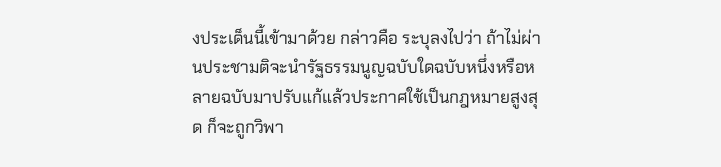งประเด็นนี้เข้ามาด้วย กล่าวคือ ระบุลงไปว่า ถ้าไม่ผ่านประชามติจะนำรัฐธรรมนูญฉบับใดฉบับหนึ่งหรือหลายฉบับมาปรับแก้แล้วประกาศใช้เป็นกฎหมายสูงสุด ก็จะถูกวิพา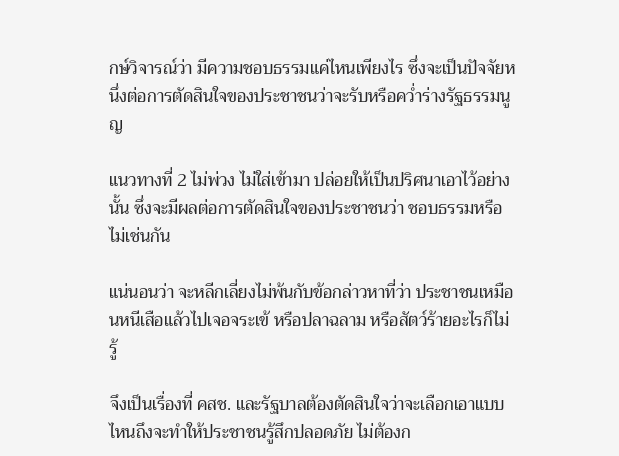กษ์วิจารณ์ว่า มีความชอบธรรมแค่ไหนเพียงไร ซึ่งจะเป็นปัจจัยหนึ่งต่อการตัดสินใจของประชาชนว่าจะรับหรือคว่ำร่างรัฐธรรมนูญ

แนวทางที่ 2 ไม่พ่วง ไม่ใส่เข้ามา ปล่อยให้เป็นปริศนาเอาไว้อย่างนั้น ซึ่งจะมีผลต่อการตัดสินใจของประชาชนว่า ชอบธรรมหรือไม่เช่นกัน

แน่นอนว่า จะหลีกเลี่ยงไม่พ้นกับข้อกล่าวหาที่ว่า ประชาชนเหมือนหนีเสือแล้วไปเจอจระเข้ หรือปลาฉลาม หรือสัตว์ร้ายอะไรก็ไม่รู้

จึงเป็นเรื่องที่ คสช. และรัฐบาลต้องตัดสินใจว่าจะเลือกเอาแบบไหนถึงจะทำให้ประชาชนรู้สึกปลอดภัย ไม่ต้องก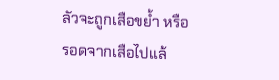ลัวจะถูกเสือขย้ำ หรือรอดจากเสือไปแล้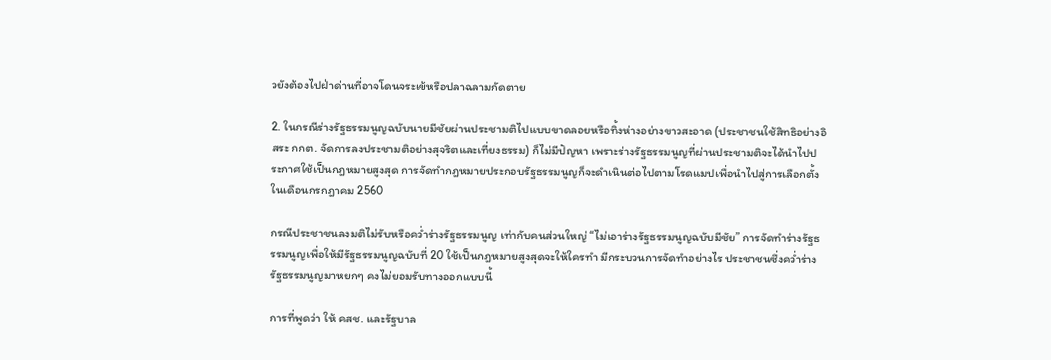วยังต้องไปฝ่าด่านที่อาจโดนจระเข้หรือปลาฉลามกัดตาย

2. ในกรณีร่างรัฐธรรมนูญฉบับนายมีชัยผ่านประชามติไปแบบขาดลอยหรือทิ้งห่างอย่างขาวสะอาด (ประชาชนใช้สิทธิอย่างอิสระ กกต. จัดการลงประชามติอย่างสุจริตและเที่ยงธรรม) ก็ไม่มีปัญหา เพราะร่างรัฐธรรมนูญที่ผ่านประชามติจะได้นำไปประกาศใช้เป็นกฎหมายสูงสุด การจัดทำกฎหมายประกอบรัฐธรรมนูญก็จะดำเนินต่อไปตามโรดแมปเพื่อนำไปสู่การเลือกตั้งในเดือนกรกฎาคม 2560

กรณีประชาชนลงมติไม่รับหรือคว่ำร่างรัฐธรรมนูญ เท่ากับคนส่วนใหญ่ “ไม่เอาร่างรัฐธรรมนูญฉบับมีชัย” การจัดทำร่างรัฐธรรมนูญเพื่อให้มีรัฐธรรมนูญฉบับที่ 20 ใช้เป็นกฎหมายสูงสุดจะให้ใครทำ มีกระบวนการจัดทำอย่างไร ประชาชนซึ่งคว่ำร่างรัฐธรรมนูญมาหยกๆ คงไม่ยอมรับทางออกแบบนี้

การที่พูดว่า ให้ คสช. และรัฐบาล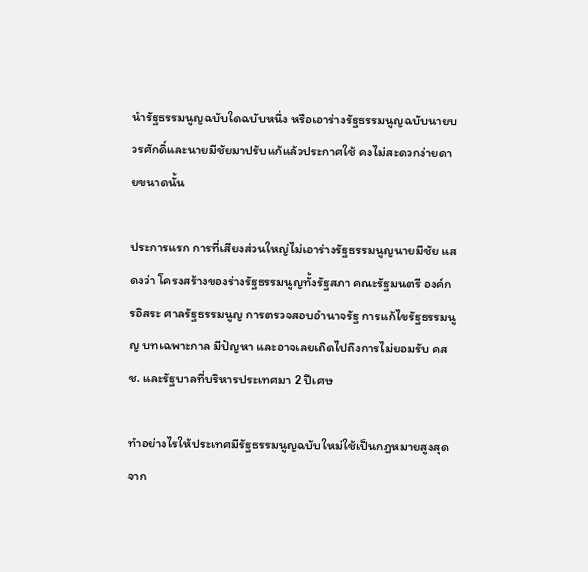นำรัฐธรรมนูญฉบับใดฉบับหนึ่ง หรือเอาร่างรัฐธรรมนูญฉบับนายบวรศักดิ์และนายมีชัยมาปรับแก้แล้วประกาศใช้ คงไม่สะดวกง่ายดายขนาดนั้น

ประการแรก การที่เสียงส่วนใหญ่ไม่เอาร่างรัฐธรรมนูญนายมีชัย แสดงว่า โครงสร้างของร่างรัฐธรรมนูญทั้งรัฐสภา คณะรัฐมนตรี องค์กรอิสระ ศาลรัฐธรรมนูญ การตรวจสอบอำนาจรัฐ การแก้ไขรัฐธรรมนูญ บทเฉพาะกาล มีปัญหา และอาจเลยเถิดไปถึงการไม่ยอมรับ คสช. และรัฐบาลที่บริหารประเทศมา 2 ปีเศษ

ทำอย่างไรให้ประเทศมีรัฐธรรมนูญฉบับใหม่ใช้เป็นกฎหมายสูงสุด จาก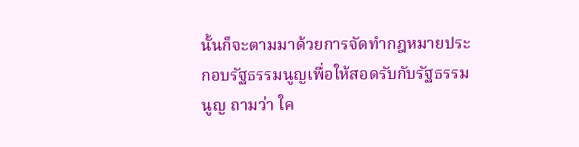นั้นก็จะตามมาด้วยการจัดทำกฎหมายประกอบรัฐธรรมนูญเพื่อให้สอดรับกับรัฐธรรมนูญ ถามว่า ใค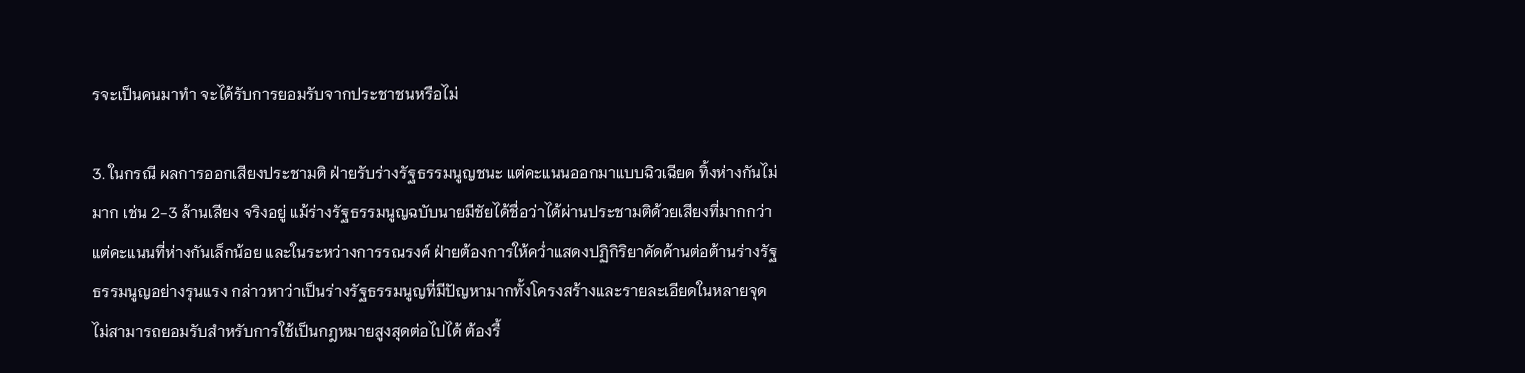รจะเป็นคนมาทำ จะได้รับการยอมรับจากประชาชนหรือไม่

3. ในกรณี ผลการออกเสียงประชามติ ฝ่ายรับร่างรัฐธรรมนูญชนะ แต่คะแนนออกมาแบบฉิวเฉียด ทิ้งห่างกันไม่มาก เช่น 2-3 ล้านเสียง จริงอยู่ แม้ร่างรัฐธรรมนูญฉบับนายมีชัยได้ชื่อว่าได้ผ่านประชามติด้วยเสียงที่มากกว่า แต่คะแนนที่ห่างกันเล็กน้อย และในระหว่างการรณรงค์ ฝ่ายต้องการให้คว่ำแสดงปฏิกิริยาคัดค้านต่อต้านร่างรัฐธรรมนูญอย่างรุนแรง กล่าวหาว่าเป็นร่างรัฐธรรมนูญที่มีปัญหามากทั้งโครงสร้างและรายละเอียดในหลายจุด ไม่สามารถยอมรับสำหรับการใช้เป็นกฎหมายสูงสุดต่อไปได้ ต้องรื้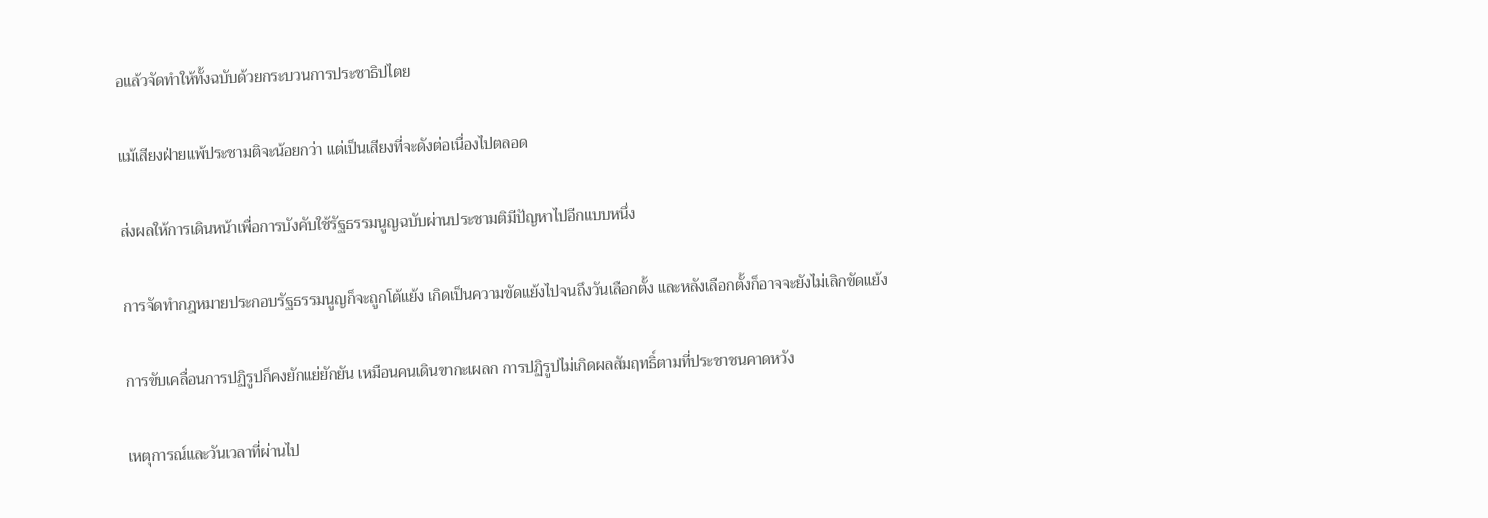อแล้วจัดทำให้ทั้งฉบับด้วยกระบวนการประชาธิปไตย

แม้เสียงฝ่ายแพ้ประชามติจะน้อยกว่า แต่เป็นเสียงที่จะดังต่อเนื่องไปตลอด

ส่งผลให้การเดินหน้าเพื่อการบังคับใช้รัฐธรรมนูญฉบับผ่านประชามติมีปัญหาไปอีกแบบหนึ่ง

การจัดทำกฎหมายประกอบรัฐธรรมนูญก็จะถูกโต้แย้ง เกิดเป็นความขัดแย้งไปจนถึงวันเลือกตั้ง และหลังเลือกตั้งก็อาจจะยังไม่เลิกขัดแย้ง

การขับเคลื่อนการปฏิรูปก็คงยักแย่ยักยัน เหมือนคนเดินขากะเผลก การปฏิรูปไม่เกิดผลสัมฤทธิ์ตามที่ประชาชนคาดหวัง

เหตุการณ์และวันเวลาที่ผ่านไป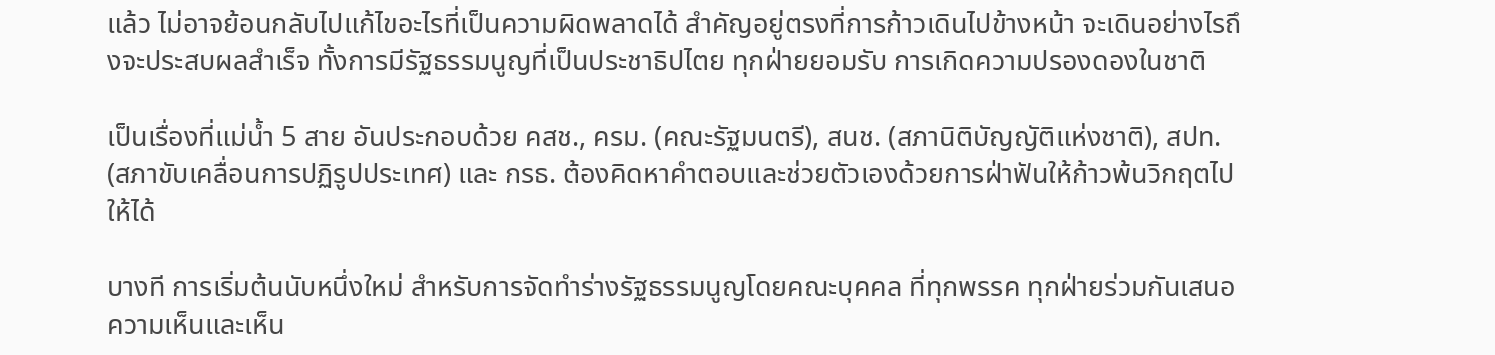แล้ว ไม่อาจย้อนกลับไปแก้ไขอะไรที่เป็นความผิดพลาดได้ สำคัญอยู่ตรงที่การก้าวเดินไปข้างหน้า จะเดินอย่างไรถึงจะประสบผลสำเร็จ ทั้งการมีรัฐธรรมนูญที่เป็นประชาธิปไตย ทุกฝ่ายยอมรับ การเกิดความปรองดองในชาติ

เป็นเรื่องที่แม่น้ำ 5 สาย อันประกอบด้วย คสช., ครม. (คณะรัฐมนตรี), สนช. (สภานิติบัญญัติแห่งชาติ), สปท. (สภาขับเคลื่อนการปฏิรูปประเทศ) และ กรธ. ต้องคิดหาคำตอบและช่วยตัวเองด้วยการฝ่าฟันให้ก้าวพ้นวิกฤตไปให้ได้

บางที การเริ่มต้นนับหนึ่งใหม่ สำหรับการจัดทำร่างรัฐธรรมนูญโดยคณะบุคคล ที่ทุกพรรค ทุกฝ่ายร่วมกันเสนอความเห็นและเห็น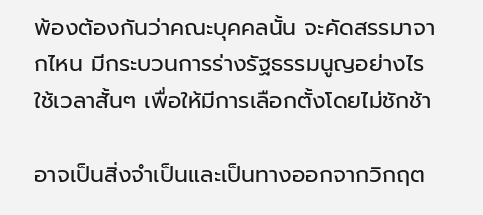พ้องต้องกันว่าคณะบุคคลนั้น จะคัดสรรมาจากไหน มีกระบวนการร่างรัฐธรรมนูญอย่างไร ใช้เวลาสั้นๆ เพื่อให้มีการเลือกตั้งโดยไม่ชักช้า

อาจเป็นสิ่งจำเป็นและเป็นทางออกจากวิกฤต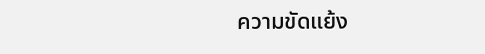ความขัดแย้ง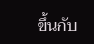ขึ้นกับ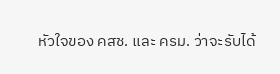หัวใจของ คสช. และ ครม. ว่าจะรับได้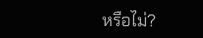หรือไม่?